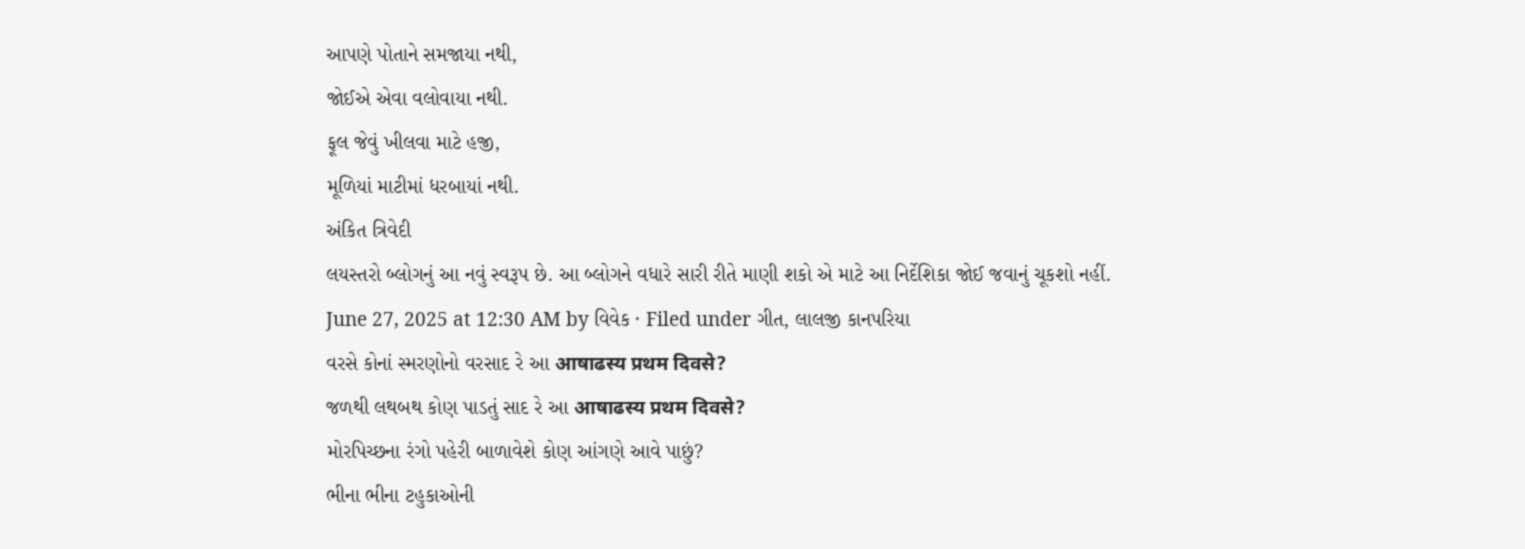આપણે પોતાને સમજાયા નથી,
જોઈએ એવા વલોવાયા નથી.
ફૂલ જેવું ખીલવા માટે હજી,
મૂળિયાં માટીમાં ધરબાયાં નથી.
અંકિત ત્રિવેદી
લયસ્તરો બ્લોગનું આ નવું સ્વરૂપ છે. આ બ્લોગને વધારે સારી રીતે માણી શકો એ માટે આ નિર્દેશિકા જોઈ જવાનું ચૂકશો નહીં.
June 27, 2025 at 12:30 AM by વિવેક · Filed under ગીત, લાલજી કાનપરિયા
વરસે કોનાં સ્મરણોનો વરસાદ રે આ आषाढस्य प्रथम दिवसे?
જળથી લથબથ કોણ પાડતું સાદ રે આ आषाढस्य प्रथम दिवसे?
મોરપિચ્છના રંગો પહેરી બાળાવેશે કોણ આંગણે આવે પાછું?
ભીના ભીના ટહુકાઓની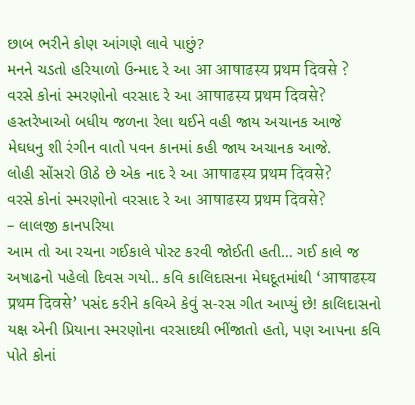છાબ ભરીને કોણ આંગણે લાવે પાછું?
મનને ચડતો હરિયાળો ઉન્માદ રે આ आ आषाढस्य प्रथम दिवसे ?
વરસે કોનાં સ્મરણોનો વરસાદ રે આ आषाढस्य प्रथम दिवसे?
હસ્તરેખાઓ બધીય જળના રેલા થઈને વહી જાય અચાનક આજે
મેઘધનુ શી રંગીન વાતો પવન કાનમાં કહી જાય અચાનક આજે.
લોહી સોંસરો ઊઠે છે એક નાદ રે આ आषाढस्य प्रथम दिवसे?
વરસે કોનાં સ્મરણોનો વરસાદ રે આ आषाढस्य प्रथम दिवसे?
– લાલજી કાનપરિયા
આમ તો આ રચના ગઈકાલે પોસ્ટ કરવી જોઈતી હતી… ગઈ કાલે જ અષાઢનો પહેલો દિવસ ગયો.. કવિ કાલિદાસના મેઘદૂતમાંથી ‘आषाढस्य प्रथम दिवसे’ પસંદ કરીને કવિએ કેવું સ-રસ ગીત આપ્યું છે! કાલિદાસનો યક્ષ એની પ્રિયાના સ્મરણોના વરસાદથી ભીંજાતો હતો, પણ આપના કવિ પોતે કોનાં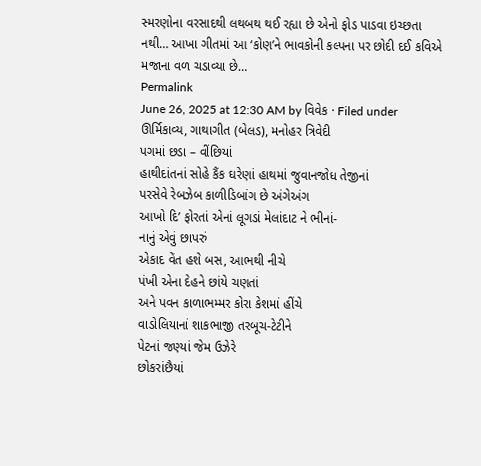સ્મરણોના વરસાદથી લથબથ થઈ રહ્યા છે એનો ફોડ પાડવા ઇચ્છતા નથી… આખા ગીતમાં આ ‘કોણ’ને ભાવકોની કલ્પના પર છોદી દઈ કવિએ મજાના વળ ચડાવ્યા છે…
Permalink
June 26, 2025 at 12:30 AM by વિવેક · Filed under ઊર્મિકાવ્ય, ગાથાગીત (બેલડ), મનોહર ત્રિવેદી
પગમાં છડા – વીંછિયાં
હાથીદાંતનાં સોહે કૈંક ઘરેણાં હાથમાં જુવાનજોધ તેજીનાં
પરસેવે રેબઝેબ કાળીડિબાંગ છે અંગેઅંગ
આખો દિ’ ફોરતાં એનાં લૂગડાં મેલાંદાટ ને ભીનાં-
નાનું એવું છાપરું
એકાદ વેંત હશે બસ, આભથી નીચે
પંખી એના દેહને છાંયે ચણતાં
અને પવન કાળાભમ્મર કોરા કેશમાં હીંચે
વાડોલિયાનાં શાકભાજી તરબૂચ-ટેટીને
પેટનાં જણ્યાં જેમ ઉઝેરે
છોકરાંછૈયાં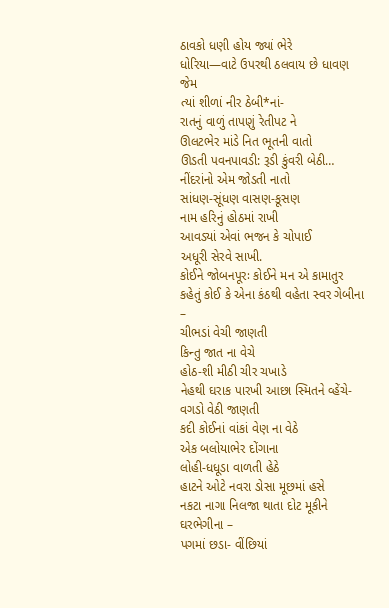ઠાવકો ધણી હોય જ્યાં ભેરે
ધોરિયા—વાટે ઉપરથી ઠલવાય છે ધાવણ જેમ
ત્યાં શીળાં નીર ઠેબી*નાં-
રાતનું વાળું તાપણું રેતીપટ ને
ઊલટભેર માંડે નિત ભૂતની વાતો
ઊડતી પવનપાવડી: રૂડી કુંવરી બેઠી…
નીંદરાંનો એમ જોડતી નાતો
સાંધણ-સૂંધણ વાસણ-કૂસણ
નામ હરિનું હોઠમાં રાખી
આવડ્યાં એવાં ભજન કે ચોપાઈ
અધૂરી સેરવે સાખી.
કોઈને જોબનપૂરઃ કોઈને મન એ કામાતુર
કહેતું કોઈ કે એના કંઠથી વહેતા સ્વર ગેબીના –
ચીભડાં વેચી જાણતી
કિન્તુ જાત ના વેચે
હોઠ-શી મીઠી ચીર ચખાડે
નેહથી ઘરાક પારખી આછા સ્મિતને વ્હેંચે-
વગડો વેઠી જાણતી
કદી કોઈનાં વાંકાં વેણ ના વેઠે
એક બલોયાભેર દોંગાના
લોહી-ધધૂડા વાળતી હેઠે
હાટને ઓટે નવરા ડોસા મૂછમાં હસે
નકટા નાગા નિલજા થાતા દોટ મૂકીને ઘરભેગીના –
પગમાં છડા- વીંછિયાં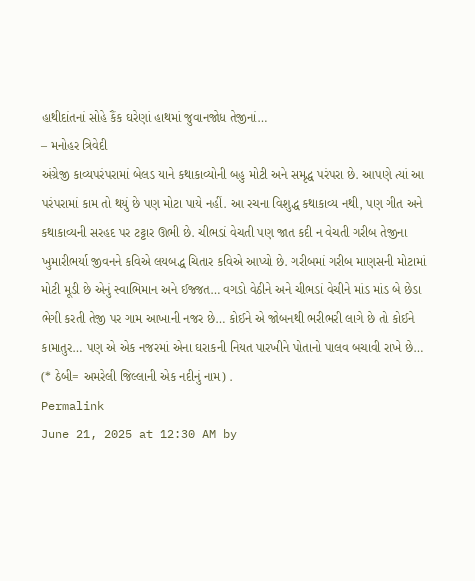હાથીદાંતનાં સોહે કૈંક ઘરેણાં હાથમાં જુવાનજોધ તેજીનાં…
– મનોહર ત્રિવેદી
અંગ્રેજી કાવ્યપરંપરામાં બેલડ યાને કથાકાવ્યોની બહુ મોટી અને સમૃદ્ધ પરંપરા છે. આપણે ત્યાં આ પરંપરામાં કામ તો થયું છે પણ મોટા પાયે નહીં. આ રચના વિશુદ્ધ કથાકાવ્ય નથી, પણ ગીત અને કથાકાવ્યની સરહદ પર ટટ્ટાર ઊભી છે. ચીભડાં વેચતી પણ જાત કદી ન વેચતી ગરીબ તેજીના ખુમારીભર્યા જીવનને કવિએ લયબદ્ધ ચિતાર કવિએ આપ્યો છે. ગરીબમાં ગરીબ માણસની મોટામાં મોટી મૂડી છે એનું સ્વાભિમાન અને ઈજ્જત… વગડો વેઠીને અને ચીભડાં વેચીને માંડ માંડ બે છેડા ભેગી કરતી તેજી પર ગામ આખાની નજર છે… કોઈને એ જોબનથી ભરીભરી લાગે છે તો કોઈને કામાતુર… પણ એ એક નજરમાં એના ઘરાકની નિયત પારખીને પોતાનો પાલવ બચાવી રાખે છે…
(* ઠેબી= અમરેલી જિલ્લાની એક નદીનું નામ) .
Permalink
June 21, 2025 at 12:30 AM by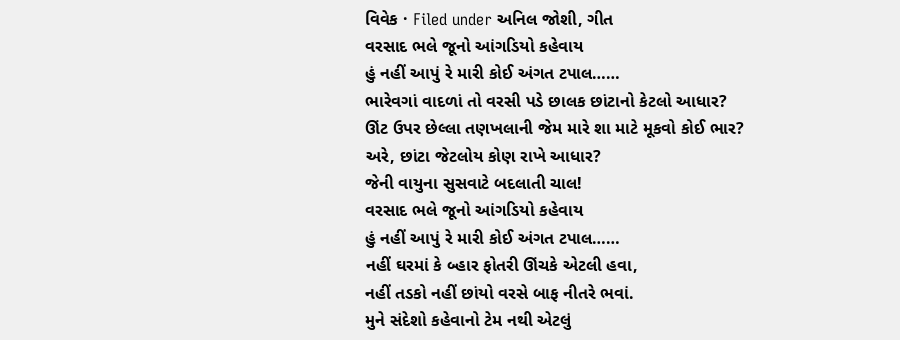વિવેક · Filed under અનિલ જોશી, ગીત
વરસાદ ભલે જૂનો આંગડિયો કહેવાય
હું નહીં આપું રે મારી કોઈ અંગત ટપાલ……
ભારેવગાં વાદળાં તો વરસી પડે છાલક છાંટાનો કેટલો આધાર?
ઊંટ ઉપર છેલ્લા તણખલાની જેમ મારે શા માટે મૂકવો કોઈ ભાર?
અરે, છાંટા જેટલોય કોણ રાખે આધાર?
જેની વાયુના સુસવાટે બદલાતી ચાલ!
વરસાદ ભલે જૂનો આંગડિયો કહેવાય
હું નહીં આપું રે મારી કોઈ અંગત ટપાલ……
નહીં ઘરમાં કે બ્હાર ફોતરી ઊંચકે એટલી હવા,
નહીં તડકો નહીં છાંયો વરસે બાફ નીતરે ભવાં.
મુને સંદેશો કહેવાનો ટેમ નથી એટલું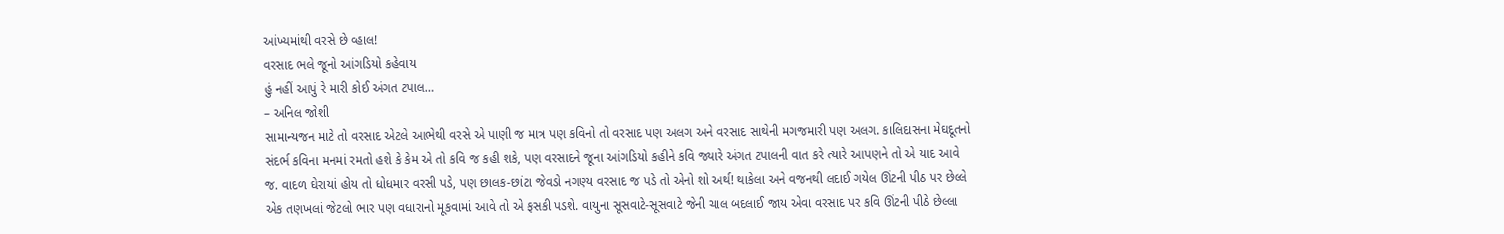આંખ્યમાંથી વરસે છે વ્હાલ!
વરસાદ ભલે જૂનો આંગડિયો કહેવાય
હું નહીં આપું રે મારી કોઈ અંગત ટપાલ…
– અનિલ જોશી
સામાન્યજન માટે તો વરસાદ એટલે આભેથી વરસે એ પાણી જ માત્ર પણ કવિનો તો વરસાદ પણ અલગ અને વરસાદ સાથેની મગજમારી પણ અલગ. કાલિદાસના મેઘદૂતનો સંદર્ભ કવિના મનમાં રમતો હશે કે કેમ એ તો કવિ જ કહી શકે, પણ વરસાદને જૂના આંગડિયો કહીને કવિ જ્યારે અંગત ટપાલની વાત કરે ત્યારે આપણને તો એ યાદ આવે જ. વાદળ ઘેરાયાં હોય તો ધોધમાર વરસી પડે, પણ છાલક-છાંટા જેવડો નગણ્ય વરસાદ જ પડે તો એનો શો અર્થ! થાકેલા અને વજનથી લદાઈ ગયેલ ઊંટની પીઠ પર છેલ્લે એક તણખલાં જેટલો ભાર પણ વધારાનો મૂકવામાં આવે તો એ ફસકી પડશે. વાયુના સૂસવાટે-સૂસવાટે જેની ચાલ બદલાઈ જાય એવા વરસાદ પર કવિ ઊંટની પીઠે છેલ્લા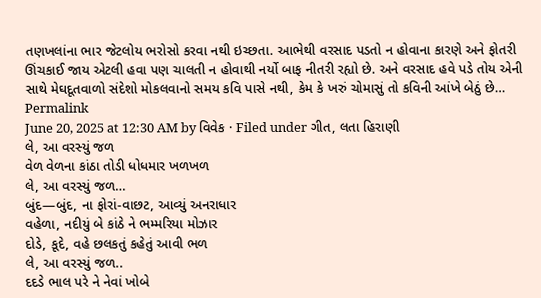તણખલાંના ભાર જેટલોય ભરોસો કરવા નથી ઇચ્છતા. આભેથી વરસાદ પડતો ન હોવાના કારણે અને ફોતરી ઊંચકાઈ જાય એટલી હવા પણ ચાલતી ન હોવાથી નર્યો બાફ નીતરી રહ્યો છે. અને વરસાદ હવે પડે તોય એની સાથે મેઘદૂતવાળો સંદેશો મોકલવાનો સમય કવિ પાસે નથી, કેમ કે ખરું ચોમાસું તો કવિની આંખે બેઠું છે…
Permalink
June 20, 2025 at 12:30 AM by વિવેક · Filed under ગીત, લતા હિરાણી
લે, આ વરસ્યું જળ
વેળ વેળના કાંઠા તોડી ધોધમાર ખળખળ
લે, આ વરસ્યું જળ…
બુંદ—બુંદ, ના ફોરાં-વાછટ, આવ્યું અનરાધાર
વહેળા, નદીયું બે કાંઠે ને ભમ્મરિયા મોઝાર
દોડે, કૂદે, વહે છલકતું કહેતું આવી ભળ
લે, આ વરસ્યું જળ..
દદડે ભાલ પરે ને નેવાં ખોબે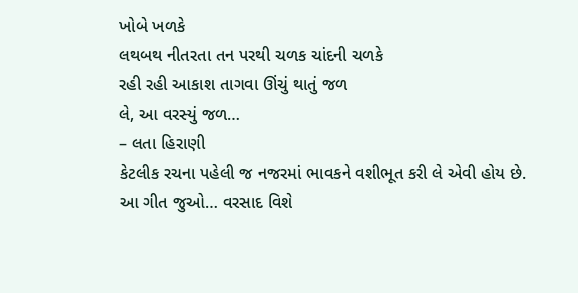ખોબે ખળકે
લથબથ નીતરતા તન પરથી ચળક ચાંદની ચળકે
રહી રહી આકાશ તાગવા ઊંચું થાતું જળ
લે, આ વરસ્યું જળ…
– લતા હિરાણી
કેટલીક રચના પહેલી જ નજરમાં ભાવકને વશીભૂત કરી લે એવી હોય છે. આ ગીત જુઓ… વરસાદ વિશે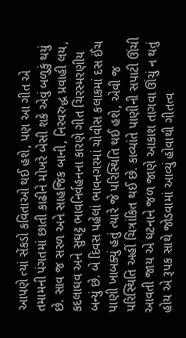આપણે ત્યાં સેંકડો કવિતાઓ થઈ હશે, પણ આ ગીત એ તમામની પંગતમાં છાતી કાઢીને મોખરે બેસી શકે એવું બળુકું થયું છે. સાવ જ સરળ અને સાહજિક બાની, નિરવરુદ્ધ પ્રવાહી લય, કદલાઘવ અને સુઘટ્ટ ભાવનિર્વહનના કારણે ગીત ચિરસ્મરણીય બન્યું છે. બે દિવસ પહેલાં ભાવનગરમાં ચોવીસ કલાકમાં દસ ઈંચ પાણી ખાબક્યું હતું ત્યારે જે પરિસ્થિતિ થઈ હશે, એવી જ પરિસ્થિતિ અહીં ચિત્રાંકિત થઈ છે. કાવ્યાંતે પાણીની સપાટી ઊંચી આવતી જાય એ ઘટનાને જળ જાણે આકાશ તાગવા ઊંચું ન થતું હોય એ રૂપક સાથે જોડવામાં આવ્યું હોવાથી ગીતત્વ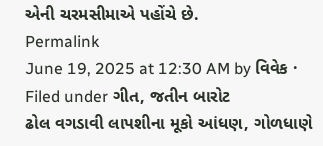એની ચરમસીમાએ પહોંચે છે.
Permalink
June 19, 2025 at 12:30 AM by વિવેક · Filed under ગીત, જતીન બારોટ
ઢોલ વગડાવી લાપશીના મૂકો આંધણ, ગોળધાણે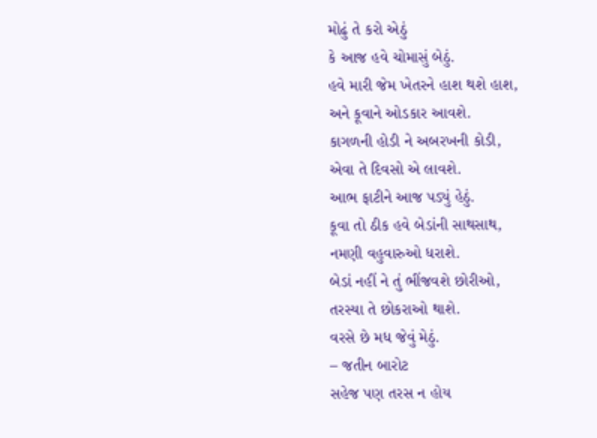મોઢું તે કરો એઠું
કે આજ હવે ચોમાસું બેઠું.
હવે મારી જેમ ખેતરને હાશ થશે હાશ,
અને કૂવાને ઓડકાર આવશે.
કાગળની હોડી ને અબરખની કોડી,
એવા તે દિવસો એ લાવશે.
આભ ફાટીને આજ પડ્યું હેઠું.
કૂવા તો ઠીક હવે બેડાંની સાથસાથ,
નમણી વહુવારુઓ ધરાશે.
બેડાં નહીં ને તું ભીંજવશે છોરીઓ,
તરસ્યા તે છોકરાઓ થાશે.
વરસે છે મધ જેવું મેઠું.
– જતીન બારોટ
સહેજ પણ તરસ ન હોય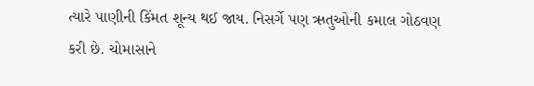ત્યારે પાણીની કિંમત શૂન્ય થઈ જાય. નિસર્ગે પણ ઋતુઓની કમાલ ગોઠવણ કરી છે. ચોમાસાને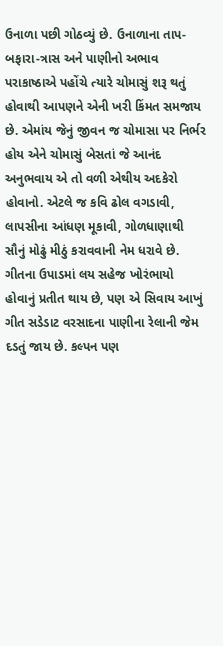ઉનાળા પછી ગોઠવ્યું છે. ઉનાળાના તાપ-બફારા-ત્રાસ અને પાણીનો અભાવ પરાકાષ્ઠાએ પહોંચે ત્યારે ચોમાસું શરૂ થતું હોવાથી આપણને એની ખરી કિંમત સમજાય છે. એમાંય જેનું જીવન જ ચોમાસા પર નિર્ભર હોય એને ચોમાસું બેસતાં જે આનંદ અનુભવાય એ તો વળી એથીય અદકેરો હોવાનો. એટલે જ કવિ ઢોલ વગડાવી, લાપસીના આંધણ મૂકાવી, ગોળધાણાથી સૌનું મોઢું મીઠું કરાવવાની નેમ ધરાવે છે. ગીતના ઉપાડમાં લય સહેજ ખોરંભાયો હોવાનું પ્રતીત થાય છે, પણ એ સિવાય આખું ગીત સડેડાટ વરસાદના પાણીના રેલાની જેમ દડતું જાય છે. કલ્પન પણ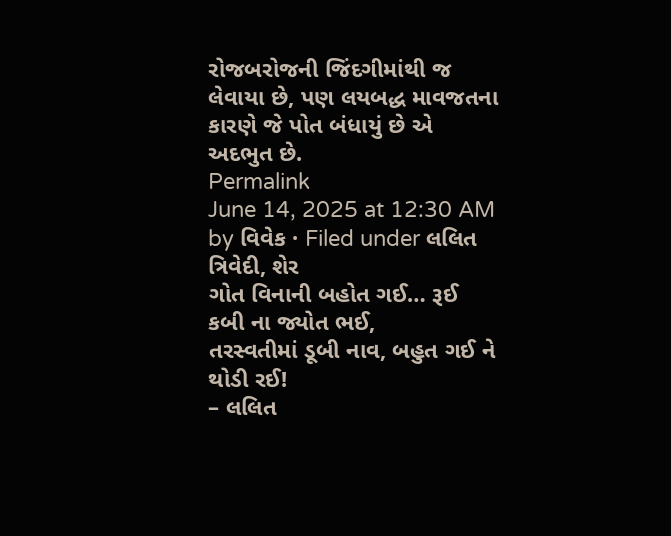રોજબરોજની જિંદગીમાંથી જ લેવાયા છે, પણ લયબદ્ધ માવજતના કારણે જે પોત બંધાયું છે એ અદભુત છે.
Permalink
June 14, 2025 at 12:30 AM by વિવેક · Filed under લલિત ત્રિવેદી, શેર
ગોત વિનાની બહોત ગઈ… રૂઈ કબી ના જ્યોત ભઈ,
તરસ્વતીમાં ડૂબી નાવ, બહુત ગઈ ને થોડી રઈ!
– લલિત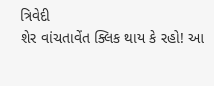ત્રિવેદી
શેર વાંચતાવેંત ક્લિક થાય કે રહો! આ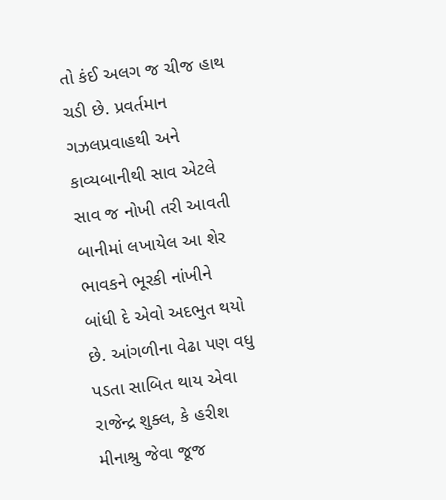તો કંઈ અલગ જ ચીજ હાથ ચડી છે. પ્રવર્તમાન ગઝલપ્રવાહથી અને કાવ્યબાનીથી સાવ એટલે સાવ જ નોખી તરી આવતી બાનીમાં લખાયેલ આ શેર ભાવકને ભૂરકી નાંખીને બાંધી દે એવો અદભુત થયો છે. આંગળીના વેઢા પણ વધુ પડતા સાબિત થાય એવા રાજેન્દ્ર શુક્લ, કે હરીશ મીનાશ્રુ જેવા જૂજ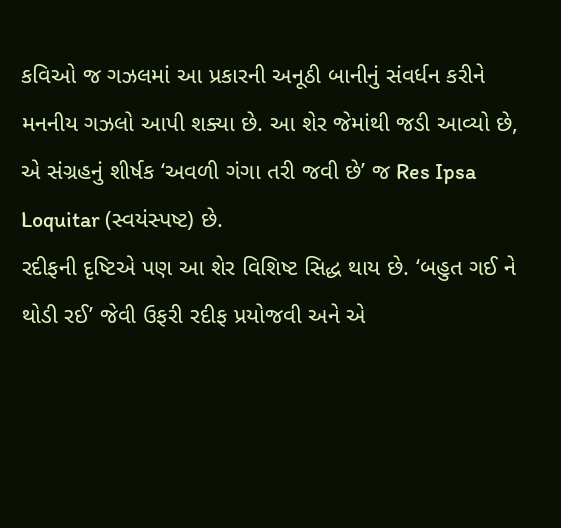કવિઓ જ ગઝલમાં આ પ્રકારની અનૂઠી બાનીનું સંવર્ધન કરીને મનનીય ગઝલો આપી શક્યા છે. આ શેર જેમાંથી જડી આવ્યો છે, એ સંગ્રહનું શીર્ષક ‘અવળી ગંગા તરી જવી છે’ જ Res Ipsa Loquitar (સ્વયંસ્પષ્ટ) છે.
રદીફની દૃષ્ટિએ પણ આ શેર વિશિષ્ટ સિદ્ધ થાય છે. ‘બહુત ગઈ ને થોડી રઈ’ જેવી ઉફરી રદીફ પ્રયોજવી અને એ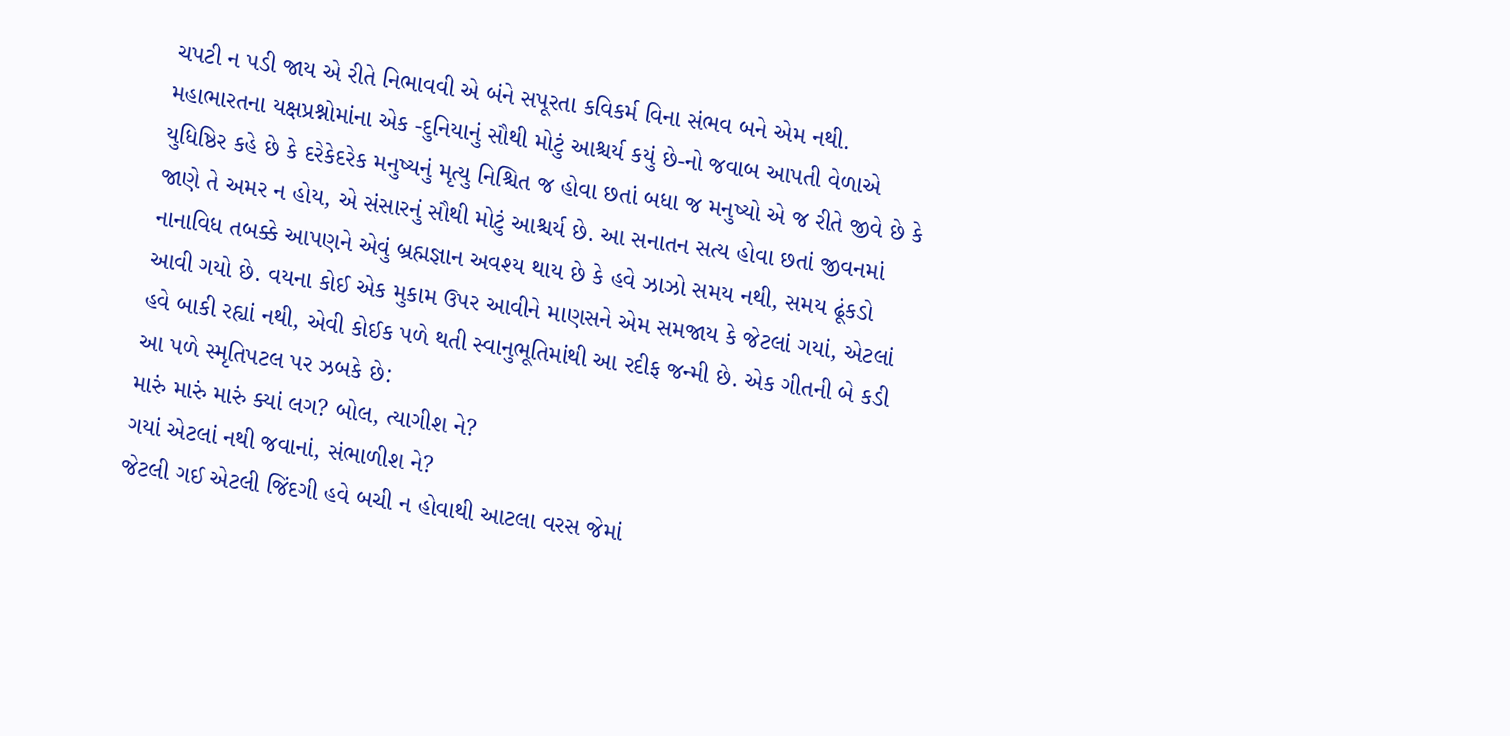ચપટી ન પડી જાય એ રીતે નિભાવવી એ બંને સપૂરતા કવિકર્મ વિના સંભવ બને એમ નથી. મહાભારતના યક્ષપ્રશ્નોમાંના એક -દુનિયાનું સૌથી મોટું આશ્ચર્ય કયું છે-નો જવાબ આપતી વેળાએ યુધિષ્ઠિર કહે છે કે દરેકેદરેક મનુષ્યનું મૃત્યુ નિશ્ચિત જ હોવા છતાં બધા જ મનુષ્યો એ જ રીતે જીવે છે કે જાણે તે અમર ન હોય, એ સંસારનું સૌથી મોટું આશ્ચર્ય છે. આ સનાતન સત્ય હોવા છતાં જીવનમાં નાનાવિધ તબક્કે આપણને એવું બ્રહ્મજ્ઞાન અવશ્ય થાય છે કે હવે ઝાઝો સમય નથી, સમય ઢૂંકડો આવી ગયો છે. વયના કોઈ એક મુકામ ઉપર આવીને માણસને એમ સમજાય કે જેટલાં ગયાં, એટલાં હવે બાકી રહ્યાં નથી, એવી કોઈક પળે થતી સ્વાનુભૂતિમાંથી આ રદીફ જન્મી છે. એક ગીતની બે કડી આ પળે સ્મૃતિપટલ પર ઝબકે છે:
મારું મારું મારું ક્યાં લગ? બોલ, ત્યાગીશ ને?
ગયાં એટલાં નથી જવાનાં, સંભાળીશ ને?
જેટલી ગઈ એટલી જિંદગી હવે બચી ન હોવાથી આટલા વરસ જેમાં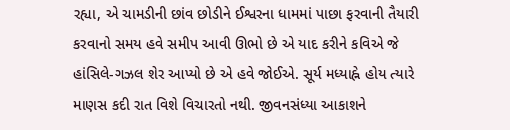રહ્યા, એ ચામડીની છાંવ છોડીને ઈશ્વરના ધામમાં પાછા ફરવાની તૈયારી કરવાનો સમય હવે સમીપ આવી ઊભો છે એ યાદ કરીને કવિએ જે હાંસિલે-ગઝલ શેર આપ્યો છે એ હવે જોઈએ. સૂર્ય મધ્યાહ્ને હોય ત્યારે માણસ કદી રાત વિશે વિચારતો નથી. જીવનસંધ્યા આકાશને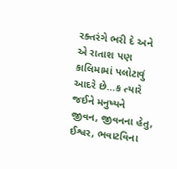રક્તરંગે ભરી દે અને એ રાતાશ પણ કાલિમામાં પલોટાવું આદરે છે…ક ત્યારે જઈને મનુષ્યને જીવન, જીવનના હેતુ, ઈશ્વર, ભવાટવિના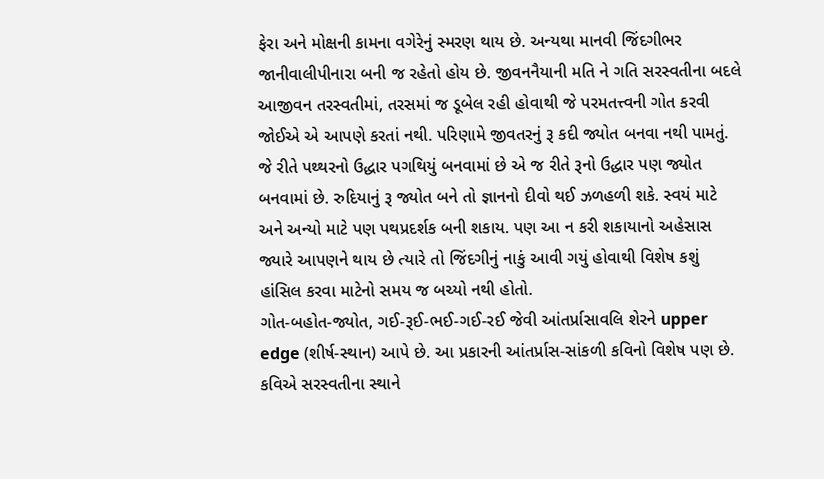ફેરા અને મોક્ષની કામના વગેરેનું સ્મરણ થાય છે. અન્યથા માનવી જિંદગીભર જાનીવાલીપીનારા બની જ રહેતો હોય છે. જીવનનૈયાની મતિ ને ગતિ સરસ્વતીના બદલે આજીવન તરસ્વતીમાં, તરસમાં જ ડૂબેલ રહી હોવાથી જે પરમતત્ત્વની ગોત કરવી જોઈએ એ આપણે કરતાં નથી. પરિણામે જીવતરનું રૂ કદી જ્યોત બનવા નથી પામતું. જે રીતે પથ્થરનો ઉદ્ધાર પગથિયું બનવામાં છે એ જ રીતે રૂનો ઉદ્ધાર પણ જ્યોત બનવામાં છે. રુદિયાનું રૂ જ્યોત બને તો જ્ઞાનનો દીવો થઈ ઝળહળી શકે. સ્વયં માટે અને અન્યો માટે પણ પથપ્રદર્શક બની શકાય. પણ આ ન કરી શકાયાનો અહેસાસ જ્યારે આપણને થાય છે ત્યારે તો જિંદગીનું નાકું આવી ગયું હોવાથી વિશેષ કશું હાંસિલ કરવા માટેનો સમય જ બચ્યો નથી હોતો.
ગોત-બહોત-જ્યોત, ગઈ-રૂઈ-ભઈ-ગઈ-રઈ જેવી આંતર્પ્રાસાવલિ શેરને upper edge (શીર્ષ-સ્થાન) આપે છે. આ પ્રકારની આંતર્પ્રાસ-સાંકળી કવિનો વિશેષ પણ છે. કવિએ સરસ્વતીના સ્થાને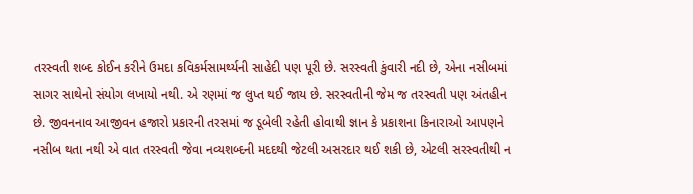તરસ્વતી શબ્દ કોઈન કરીને ઉમદા કવિકર્મસામર્થ્યની સાહેદી પણ પૂરી છે. સરસ્વતી કુંવારી નદી છે, એના નસીબમાં સાગર સાથેનો સંયોગ લખાયો નથી. એ રણમાં જ લુપ્ત થઈ જાય છે. સરસ્વતીની જેમ જ તરસ્વતી પણ અંતહીન છે. જીવનનાવ આજીવન હજારો પ્રકારની તરસમાં જ ડૂબેલી રહેતી હોવાથી જ્ઞાન કે પ્રકાશના કિનારાઓ આપણને નસીબ થતા નથી એ વાત તરસ્વતી જેવા નવ્યશબ્દની મદદથી જેટલી અસરદાર થઈ શકી છે, એટલી સરસ્વતીથી ન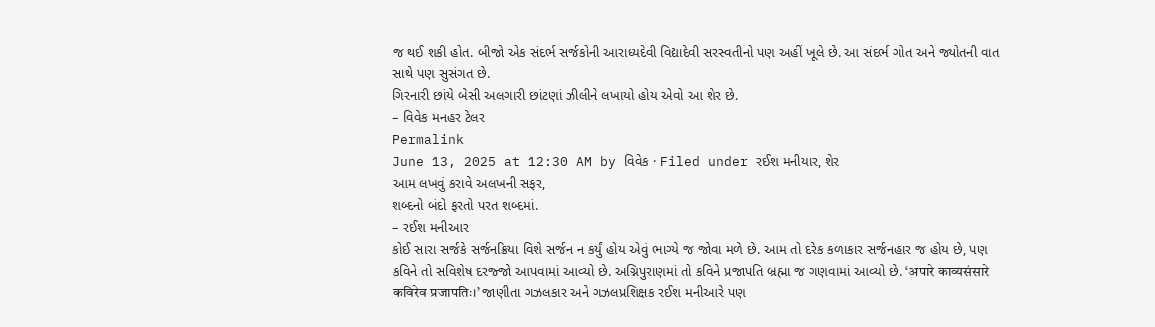જ થઈ શકી હોત. બીજો એક સંદર્ભ સર્જકોની આરાધ્યદેવી વિદ્યાદેવી સરસ્વતીનો પણ અહીં ખૂલે છે. આ સંદર્ભ ગોત અને જ્યોતની વાત સાથે પણ સુસંગત છે.
ગિરનારી છાંયે બેસી અલગારી છાંટણાં ઝીલીને લખાયો હોય એવો આ શેર છે.
– વિવેક મનહર ટેલર
Permalink
June 13, 2025 at 12:30 AM by વિવેક · Filed under રઈશ મનીયાર, શેર
આમ લખવું કરાવે અલખની સફર,
શબ્દનો બંદો ફરતો પરત શબ્દમાં.
– રઈશ મનીઆર
કોઈ સારા સર્જકે સર્જનક્રિયા વિશે સર્જન ન કર્યું હોય એવું ભાગ્યે જ જોવા મળે છે. આમ તો દરેક કળાકાર સર્જનહાર જ હોય છે, પણ કવિને તો સવિશેષ દરજ્જો આપવામાં આવ્યો છે. અગ્નિપુરાણમાં તો કવિને પ્રજાપતિ બ્રહ્મા જ ગણવામાં આવ્યો છે. ‘अपारे काव्यसंसारे कविरेव प्रजापतिः।’ જાણીતા ગઝલકાર અને ગઝલપ્રશિક્ષક રઈશ મનીઆરે પણ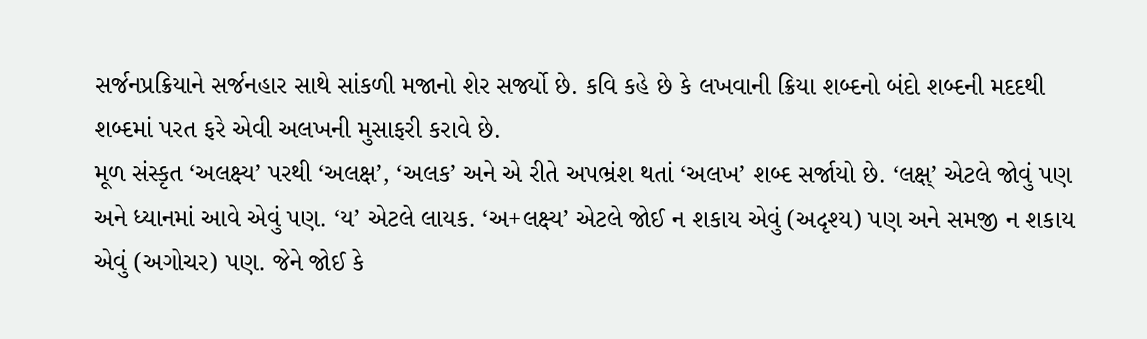સર્જનપ્રક્રિયાને સર્જનહાર સાથે સાંકળી મજાનો શેર સર્જ્યો છે. કવિ કહે છે કે લખવાની ક્રિયા શબ્દનો બંદો શબ્દની મદદથી શબ્દમાં પરત ફરે એવી અલખની મુસાફરી કરાવે છે.
મૂળ સંસ્કૃત ‘અલક્ષ્ય’ પરથી ‘અલક્ષ’, ‘અલક’ અને એ રીતે અપભ્રંશ થતાં ‘અલખ’ શબ્દ સર્જાયો છે. ‘લક્ષ્’ એટલે જોવું પણ અને ધ્યાનમાં આવે એવું પણ. ‘ય’ એટલે લાયક. ‘અ+લક્ષ્ય’ એટલે જોઈ ન શકાય એવું (અદૃશ્ય) પણ અને સમજી ન શકાય એવું (અગોચર) પણ. જેને જોઈ કે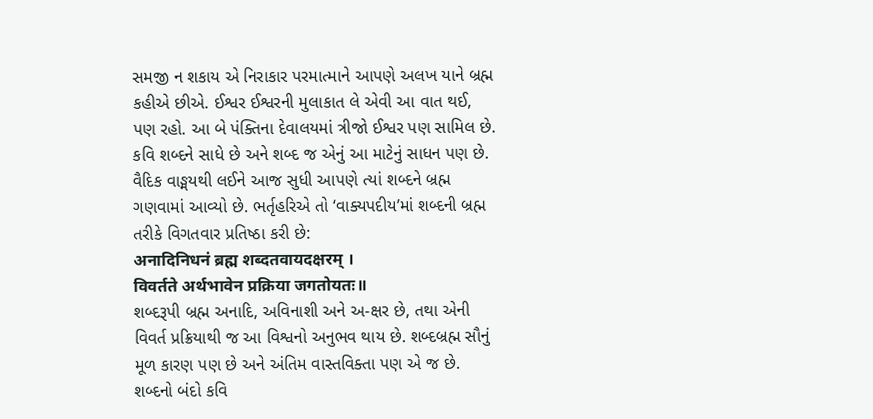સમજી ન શકાય એ નિરાકાર પરમાત્માને આપણે અલખ યાને બ્રહ્મ કહીએ છીએ. ઈશ્વર ઈશ્વરની મુલાકાત લે એવી આ વાત થઈ, પણ રહો. આ બે પંક્તિના દેવાલયમાં ત્રીજો ઈશ્વર પણ સામિલ છે. કવિ શબ્દને સાધે છે અને શબ્દ જ એનું આ માટેનું સાધન પણ છે. વૈદિક વાઙ્મયથી લઈને આજ સુધી આપણે ત્યાં શબ્દને બ્રહ્મ ગણવામાં આવ્યો છે. ભર્તૃહરિએ તો ‘વાક્યપદીય’માં શબ્દની બ્રહ્મ તરીકે વિગતવાર પ્રતિષ્ઠા કરી છે:
अनादिनिधनं ब्रह्म शब्दतवायदक्षरम् ।
विवर्तते अर्थभावेन प्रक्रिया जगतोयतः॥
શબ્દરૂપી બ્રહ્મ અનાદિ, અવિનાશી અને અ-ક્ષર છે, તથા એની વિવર્ત પ્રક્રિયાથી જ આ વિશ્વનો અનુભવ થાય છે. શબ્દબ્રહ્મ સૌનું મૂળ કારણ પણ છે અને અંતિમ વાસ્તવિક્તા પણ એ જ છે. શબ્દનો બંદો કવિ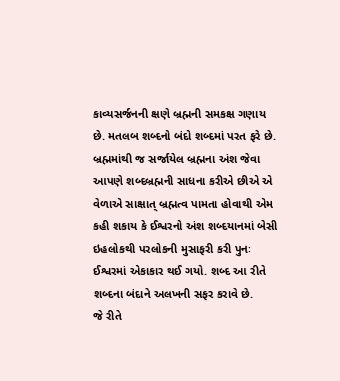કાવ્યસર્જનની ક્ષણે બ્રહ્મની સમકક્ષ ગણાય છે. મતલબ શબ્દનો બંદો શબ્દમાં પરત ફરે છે. બ્રહ્મમાંથી જ સર્જાયેલ બ્રહ્મના અંશ જેવા આપણે શબ્દબ્રહ્મની સાધના કરીએ છીએ એ વેળાએ સાક્ષાત્ બ્રહ્મત્વ પામતા હોવાથી એમ કહી શકાય કે ઈશ્વરનો અંશ શબ્દયાનમાં બેસી ઇહલોકથી પરલોકની મુસાફરી કરી પુનઃ ઈશ્વરમાં એકાકાર થઈ ગયો. શબ્દ આ રીતે શબ્દના બંદાને અલખની સફર કરાવે છે.
જે રીતે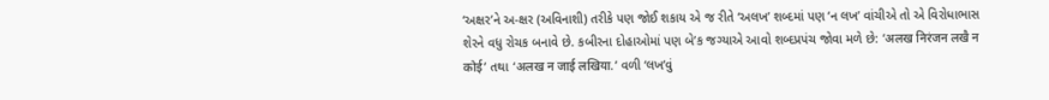‘અક્ષર’ને અ-ક્ષર (અવિનાશી) તરીકે પણ જોઈ શકાય એ જ રીતે ‘અલખ’ શબ્દમાં પણ ‘ન લખ’ વાંચીએ તો એ વિરોધાભાસ શેરને વધુ રોચક બનાવે છે. કબીરના દોહાઓમાં પણ બે’ક જગ્યાએ આવો શબ્દપ્રપંચ જોવા મળે છે: ‘अलख निरंजन लखै न कोई’ તથા ‘अलख न जाई लखिया.’ વળી ‘લખ’વું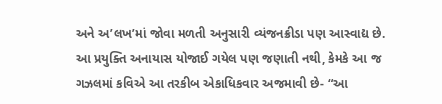અને અ’લખ’માં જોવા મળતી અનુસારી વ્યંજનક્રીડા પણ આસ્વાદ્ય છે. આ પ્રયુક્તિ અનાયાસ યોજાઈ ગયેલ પણ જણાતી નથી, કેમકે આ જ ગઝલમાં કવિએ આ તરકીબ એકાધિકવાર અજમાવી છે- “આ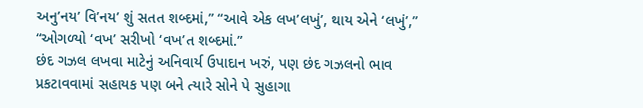અનુ’નય’ વિ’નય’ શું સતત શબ્દમાં,” “આવે એક લખ’લખું’, થાય એને ‘લખું’,” “ઓગળ્યો ‘વખ’ સરીખો ‘વખ’ત શબ્દમાં.”
છંદ ગઝલ લખવા માટેનું અનિવાર્ય ઉપાદાન ખરું, પણ છંદ ગઝલનો ભાવ પ્રકટાવવામાં સહાયક પણ બને ત્યારે સોને પે સુહાગા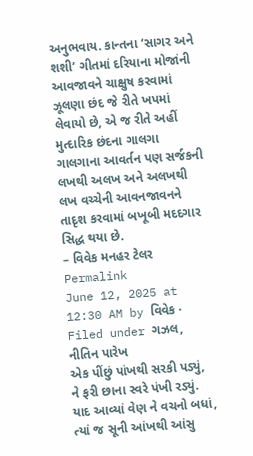અનુભવાય. કાન્તના ‘સાગર અને શશી’ ગીતમાં દરિયાના મોજાંની આવજાવને ચાક્ષુષ કરવામાં ઝૂલણા છંદ જે રીતે ખપમાં લેવાયો છે, એ જ રીતે અહીં મુત્દારિક છંદના ગાલગા ગાલગાના આવર્તન પણ સર્જકની લખથી અલખ અને અલખથી લખ વચ્ચેની આવનજાવનને તાદૃશ કરવામાં બખૂબી મદદગાર સિદ્ધ થયા છે.
– વિવેક મનહર ટેલર
Permalink
June 12, 2025 at 12:30 AM by વિવેક · Filed under ગઝલ, નીતિન પારેખ
એક પીંછું પાંખથી સરકી પડ્યું,
ને ફરી છાના સ્વરે પંખી રડ્યું.
યાદ આવ્યાં વેણ ને વચનો બધાં,
ત્યાં જ સૂની આંખથી આંસુ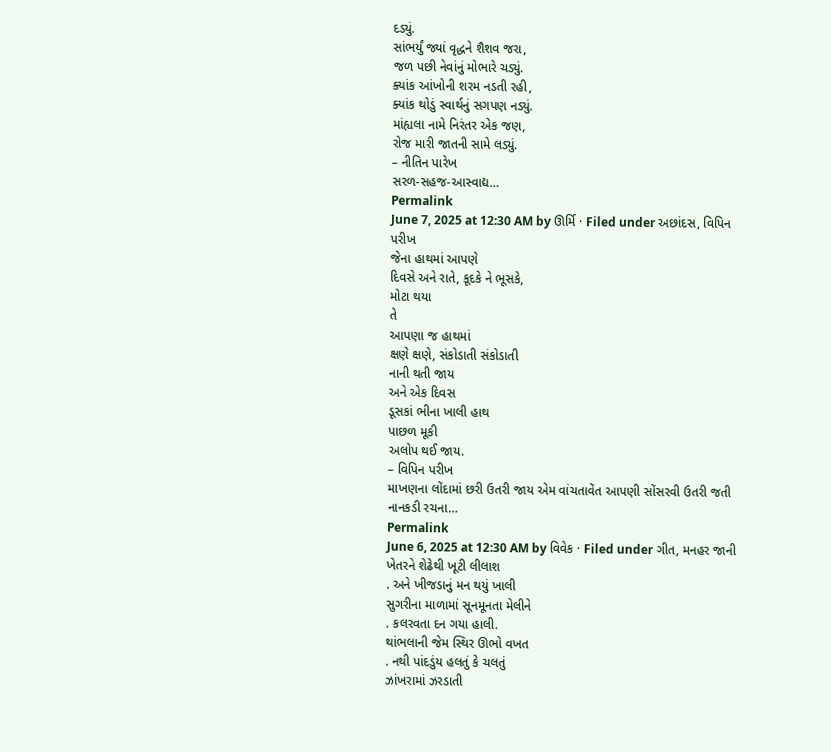દડ્યું.
સાંભર્યું જ્યાં વૃદ્ધને શૈશવ જરા,
જળ પછી નેવાંનું મોભારે ચડ્યું.
ક્યાંક આંખોની શરમ નડતી રહી,
ક્યાંક થોડું સ્વાર્થનું સગપણ નડ્યું.
માંહ્યલા નામે નિરંતર એક જણ,
રોજ મારી જાતની સામે લડ્યું.
– નીતિન પારેખ
સરળ-સહજ-આસ્વાદ્ય…
Permalink
June 7, 2025 at 12:30 AM by ઊર્મિ · Filed under અછાંદસ, વિપિન પરીખ
જેના હાથમાં આપણે
દિવસે અને રાતે, કૂદકે ને ભૂસકે,
મોટા થયા
તે
આપણા જ હાથમાં
ક્ષણે ક્ષણે, સંકોડાતી સંકોડાતી
નાની થતી જાય
અને એક દિવસ
ડૂસકાં ભીના ખાલી હાથ
પાછળ મૂકી
અલોપ થઈ જાય.
– વિપિન પરીખ
માખણના લોંદામાં છરી ઉતરી જાય એમ વાંચતાવેંત આપણી સોંસરવી ઉતરી જતી નાનકડી રચના…
Permalink
June 6, 2025 at 12:30 AM by વિવેક · Filed under ગીત, મનહર જાની
ખેતરને શેઢેથી ખૂટી લીલાશ
. અને ખીજડાનું મન થયું ખાલી
સુગરીના માળામાં સૂનમૂનતા મેલીને
. કલરવતા દન ગયા હાલી.
થાંભલાની જેમ સ્થિર ઊભો વખત
. નથી પાંદડુંય હલતું કે ચલતું
ઝાંખરામાં ઝરડાતી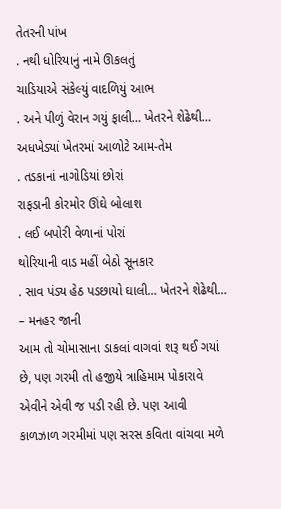તેતરની પાંખ
. નથી ધોરિયાનું નામે ઊકલતું
ચાડિયાએ સંકેલ્યું વાદળિયું આભ
. અને પીળું વેરાન ગયું ફાલી… ખેતરને શેઢેથી…
અધખેડ્યાં ખેતરમાં આળોટે આમ-તેમ
. તડકાનાં નાગોડિયાં છોરાં
રાફડાની કોરમોર ઊંઘે બોલાશ
. લઈ બપોરી વેળાનાં પોરાં
થોરિયાની વાડ મહીં બેઠો સૂનકાર
. સાવ પંડ્ય હેઠ પડછાયો ઘાલી… ખેતરને શેઢેથી…
– મનહર જાની
આમ તો ચોમાસાના ડાકલાં વાગવાં શરૂ થઈ ગયાં છે, પણ ગરમી તો હજીયે ત્રાહિમામ પોકારાવે એવીને એવી જ પડી રહી છે. પણ આવી કાળઝાળ ગરમીમાં પણ સરસ કવિતા વાંચવા મળે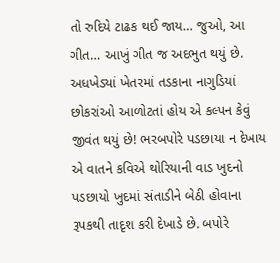તો રુદિયે ટાઢક થઈ જાય… જુઓ, આ ગીત… આખું ગીત જ અદભુત થયું છે. અધખેડ્યાં ખેતરમાં તડકાના નાગુડિયાં છોકરાંઓ આળોટતાં હોય એ કલ્પન કેવું જીવંત થયું છે! ભરબપોરે પડછાયા ન દેખાય એ વાતને કવિએ થોરિયાની વાડ ખુદનો પડછાયો ખુદમાં સંતાડીને બેઠી હોવાના રૂપકથી તાદૃશ કરી દેખાડે છે. બપોરે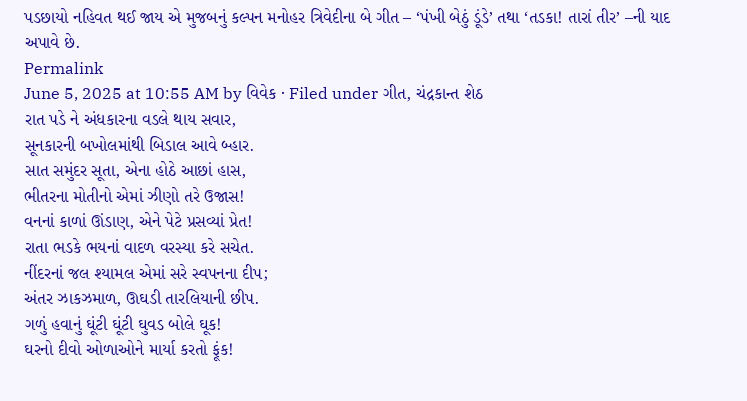પડછાયો નહિવત થઈ જાય એ મુજબનું કલ્પન મનોહર ત્રિવેદીના બે ગીત – ‘પંખી બેઠું ડૂંડે’ તથા ‘તડકા! તારાં તીર’ –ની યાદ અપાવે છે.
Permalink
June 5, 2025 at 10:55 AM by વિવેક · Filed under ગીત, ચંદ્રકાન્ત શેઠ
રાત પડે ને અંધકારના વડલે થાય સવાર,
સૂનકારની બખોલમાંથી બિડાલ આવે બ્હાર.
સાત સમુંદર સૂતા, એના હોઠે આછાં હાસ,
ભીતરના મોતીનો એમાં ઝીણો તરે ઉજાસ!
વનનાં કાળાં ઊંડાણ, એને પેટે પ્રસવ્યાં પ્રેત!
રાતા ભડકે ભયનાં વાદળ વરસ્યા કરે સચેત.
નીંદરનાં જલ શ્યામલ એમાં સરે સ્વપનના દીપ;
અંતર ઝાકઝમાળ, ઊઘડી તારલિયાની છીપ.
ગળું હવાનું ઘૂંટી ઘૂંટી ઘુવડ બોલે ઘૂક!
ઘરનો દીવો ઓળાઓને માર્યા કરતો ફૂંક!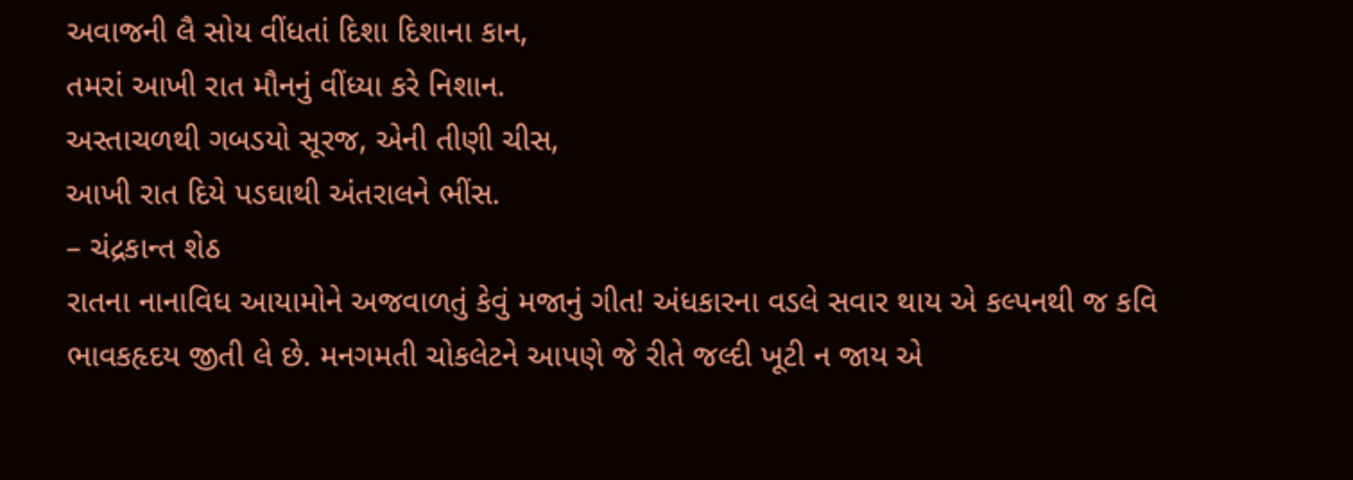અવાજની લૈ સોય વીંધતાં દિશા દિશાના કાન,
તમરાં આખી રાત મૌનનું વીંધ્યા કરે નિશાન.
અસ્તાચળથી ગબડયો સૂરજ, એની તીણી ચીસ,
આખી રાત દિયે પડઘાથી અંતરાલને ભીંસ.
– ચંદ્રકાન્ત શેઠ
રાતના નાનાવિધ આયામોને અજવાળતું કેવું મજાનું ગીત! અંધકારના વડલે સવાર થાય એ કલ્પનથી જ કવિ ભાવકહૃદય જીતી લે છે. મનગમતી ચોકલેટને આપણે જે રીતે જલ્દી ખૂટી ન જાય એ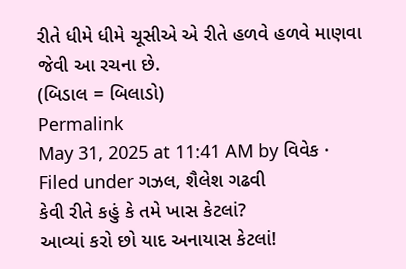રીતે ધીમે ધીમે ચૂસીએ એ રીતે હળવે હળવે માણવા જેવી આ રચના છે.
(બિડાલ = બિલાડો)
Permalink
May 31, 2025 at 11:41 AM by વિવેક · Filed under ગઝલ, શૈલેશ ગઢવી
કેવી રીતે કહું કે તમે ખાસ કેટલાં?
આવ્યાં કરો છો યાદ અનાયાસ કેટલાં!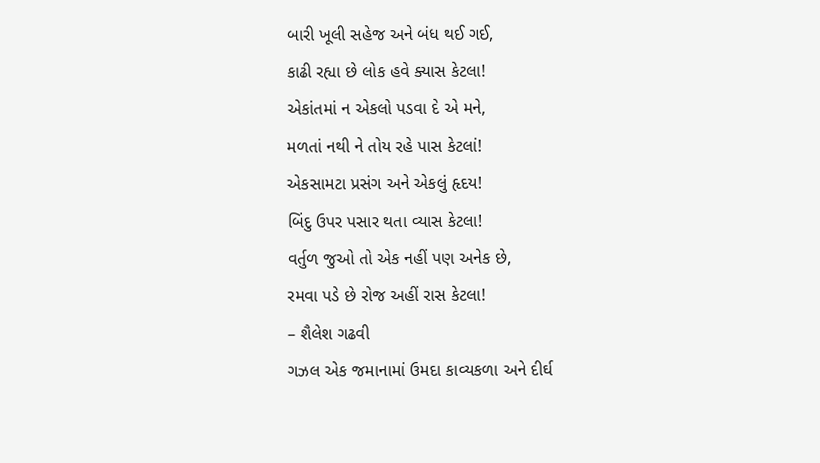બારી ખૂલી સહેજ અને બંધ થઈ ગઈ,
કાઢી રહ્યા છે લોક હવે ક્યાસ કેટલા!
એકાંતમાં ન એકલો પડવા દે એ મને,
મળતાં નથી ને તોય રહે પાસ કેટલાં!
એકસામટા પ્રસંગ અને એકલું હૃદય!
બિંદુ ઉપર પસાર થતા વ્યાસ કેટલા!
વર્તુળ જુઓ તો એક નહીં પણ અનેક છે,
રમવા પડે છે રોજ અહીં રાસ કેટલા!
– શૈલેશ ગઢવી
ગઝલ એક જમાનામાં ઉમદા કાવ્યકળા અને દીર્ઘ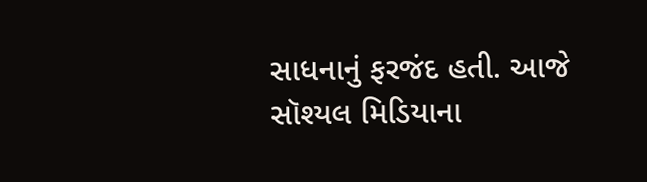સાધનાનું ફરજંદ હતી. આજે સૉશ્યલ મિડિયાના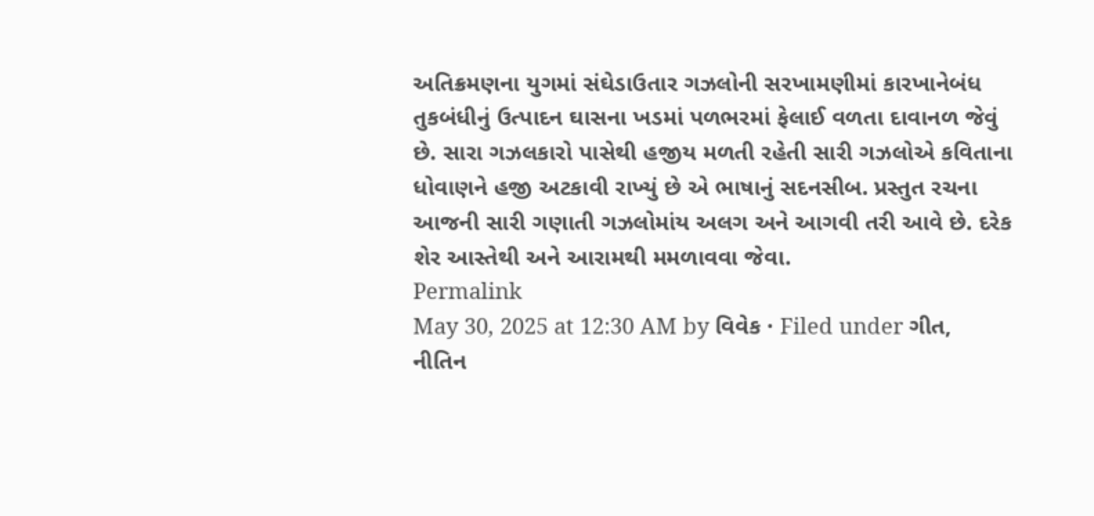અતિક્રમણના યુગમાં સંઘેડાઉતાર ગઝલોની સરખામણીમાં કારખાનેબંધ તુકબંધીનું ઉત્પાદન ઘાસના ખડમાં પળભરમાં ફેલાઈ વળતા દાવાનળ જેવું છે. સારા ગઝલકારો પાસેથી હજીય મળતી રહેતી સારી ગઝલોએ કવિતાના ધોવાણને હજી અટકાવી રાખ્યું છે એ ભાષાનું સદનસીબ. પ્રસ્તુત રચના આજની સારી ગણાતી ગઝલોમાંય અલગ અને આગવી તરી આવે છે. દરેક શેર આસ્તેથી અને આરામથી મમળાવવા જેવા.
Permalink
May 30, 2025 at 12:30 AM by વિવેક · Filed under ગીત, નીતિન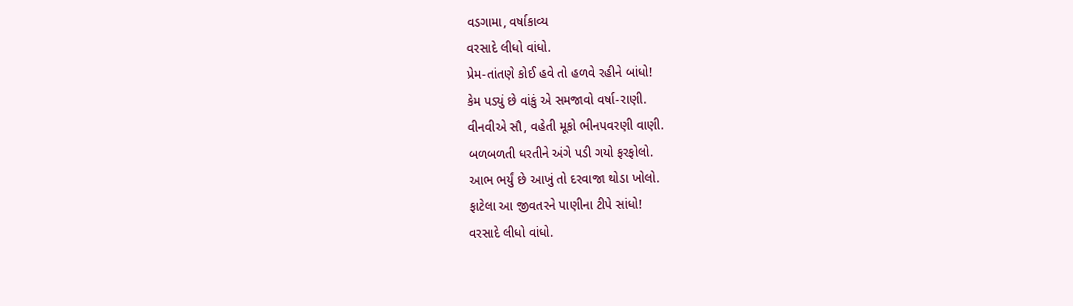વડગામા, વર્ષાકાવ્ય
વરસાદે લીધો વાંધો.
પ્રેમ-તાંતણે કોઈ હવે તો હળવે રહીને બાંધો!
કેમ પડ્યું છે વાંકું એ સમજાવો વર્ષા-રાણી.
વીનવીએ સૌ, વહેતી મૂકો ભીનપવરણી વાણી.
બળબળતી ધરતીને અંગે પડી ગયો ફરફોલો.
આભ ભર્યું છે આખું તો દરવાજા થોડા ખોલો.
ફાટેલા આ જીવતરને પાણીના ટીપે સાંધો!
વરસાદે લીધો વાંધો.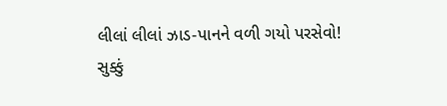લીલાં લીલાં ઝાડ-પાનને વળી ગયો પરસેવો!
સુક્કું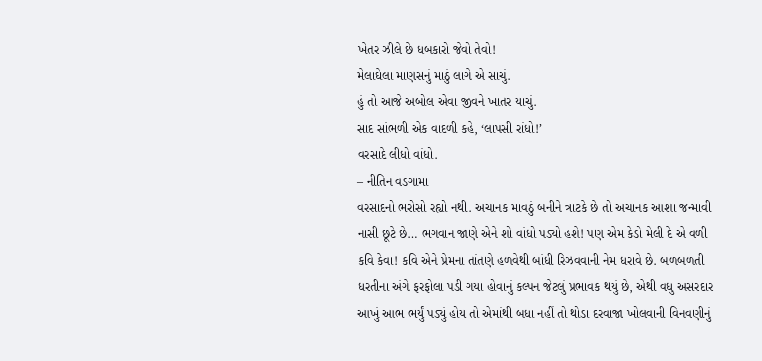ખેતર ઝીલે છે ધબકારો જેવો તેવો!
મેલાઘેલા માણસનું માઠું લાગે એ સાચું.
હું તો આજે અબોલ એવા જીવને ખાતર યાચું.
સાદ સાંભળી એક વાદળી કહે, ‘લાપસી રાંધો!’
વરસાદે લીધો વાંધો.
– નીતિન વડગામા
વરસાદનો ભરોસો રહ્યો નથી. અચાનક માવઠું બનીને ત્રાટકે છે તો અચાનક આશા જન્માવી નાસી છૂટે છે… ભગવાન જાણે એને શો વાંધો પડ્યો હશે! પણ એમ કેડો મેલી દે એ વળી કવિ કેવા! કવિ એને પ્રેમના તાંતણે હળવેથી બાંધી રિઝવવાની નેમ ધરાવે છે. બળબળતી ધરતીના અંગે ફરફોલા પડી ગયા હોવાનું કલ્પન જેટલું પ્રભાવક થયું છે, એથી વધુ અસરદાર આખું આભ ભર્યું પડ્યું હોય તો એમાંથી બધા નહીં તો થોડા દરવાજા ખોલવાની વિનવણીનું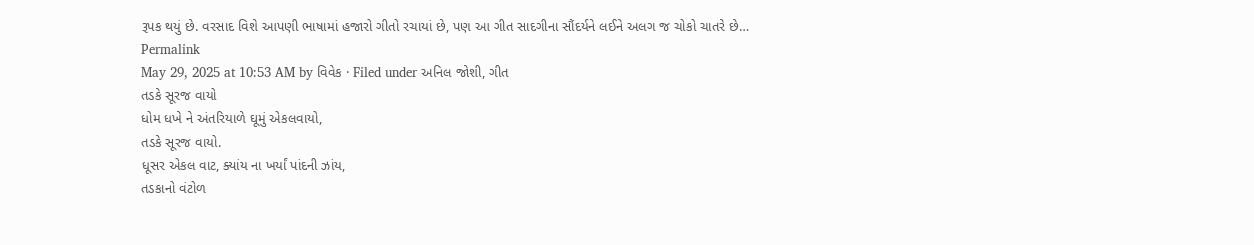રૂપક થયું છે. વરસાદ વિશે આપણી ભાષામાં હજારો ગીતો રચાયાં છે, પણ આ ગીત સાદગીના સૌંદર્યને લઈને અલગ જ ચોકો ચાતરે છે…
Permalink
May 29, 2025 at 10:53 AM by વિવેક · Filed under અનિલ જોશી, ગીત
તડકે સૂરજ વાયો
ધોમ ધખે ને અંતરિયાળે ઘૂમું એકલવાયો,
તડકે સૂરજ વાયો.
ધૂસર એકલ વાટ, ક્યાંય ના ખર્યાં પાંદની ઝાંય,
તડકાનો વંટોળ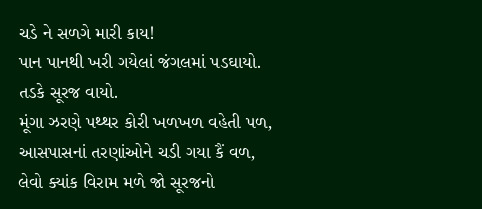ચડે ને સળગે મારી કાય!
પાન પાનથી ખરી ગયેલાં જંગલમાં પડઘાયો.
તડકે સૂરજ વાયો.
મૂંગા ઝરણે પથ્થર કોરી ખળખળ વહેતી પળ,
આસપાસનાં તરણાંઓને ચડી ગયા કૈં વળ,
લેવો ક્યાંક વિરામ મળે જો સૂરજનો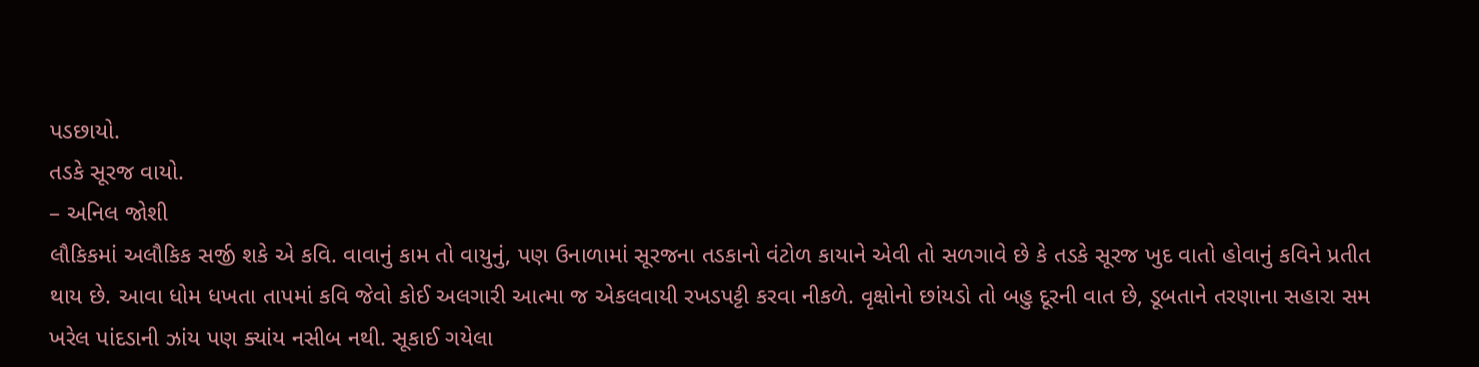પડછાયો.
તડકે સૂરજ વાયો.
– અનિલ જોશી
લૌકિકમાં અલૌકિક સર્જી શકે એ કવિ. વાવાનું કામ તો વાયુનું, પણ ઉનાળામાં સૂરજના તડકાનો વંટોળ કાયાને એવી તો સળગાવે છે કે તડકે સૂરજ ખુદ વાતો હોવાનું કવિને પ્રતીત થાય છે. આવા ધોમ ધખતા તાપમાં કવિ જેવો કોઈ અલગારી આત્મા જ એકલવાયી રખડપટ્ટી કરવા નીકળે. વૃક્ષોનો છાંયડો તો બહુ દૂરની વાત છે, ડૂબતાને તરણાના સહારા સમ ખરેલ પાંદડાની ઝાંય પણ ક્યાંય નસીબ નથી. સૂકાઈ ગયેલા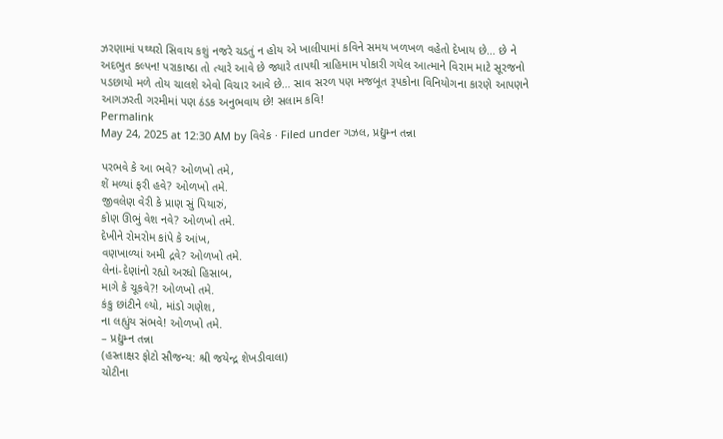ઝરણામાં પથ્થરો સિવાય કશું નજરે ચડતું ન હોય એ ખાલીપામાં કવિને સમય ખળખળ વહેતો દેખાય છે… છે ને અદભુત કલ્પન! પરાકાષ્ઠા તો ત્યારે આવે છે જ્યારે તાપથી ત્રાહિમામ પોકારી ગયેલ આત્માને વિરામ માટે સૂરજનો પડછાયો મળે તોય ચાલશે એવો વિચાર આવે છે… સાવ સરળ પણ મજબૂત રૂપકોના વિનિયોગના કારણે આપણને આગઝરતી ગરમીમાં પણ ઠંડક અનુભવાય છે! સલામ કવિ!
Permalink
May 24, 2025 at 12:30 AM by વિવેક · Filed under ગઝલ, પ્રદ્યુમ્ન તન્ના

પરભવે કે આ ભવે? ઓળખો તમે,
શેં મળ્યાં ફરી હવે? ઓળખો તમે.
જીવલેણ વેરી કે પ્રાણ સું પિયારું,
કોણ ઊભું વેશ નવે? ઓળખો તમે.
દેખીને રોમરોમ કાંપે કે આંખ,
વણખાળ્યાં અમી દ્રવે? ઓળખો તમે.
લેનાં-દેણાંનો રહ્યો અરધો હિસાબ,
માગે કે ચૂકવે?! ઓળખો તમે.
કંકુ છાંટીને લ્યો, માંડો ગણેશ,
ના લહ્યુંય સંભવે! ઓળખો તમે.
– પ્રદ્યુમ્ન તન્ના
(હસ્તાક્ષર ફોટો સૌજન્ય: શ્રી જયેન્દ્ર શેખડીવાલા)
ચોટીના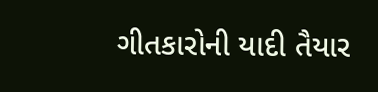ગીતકારોની યાદી તૈયાર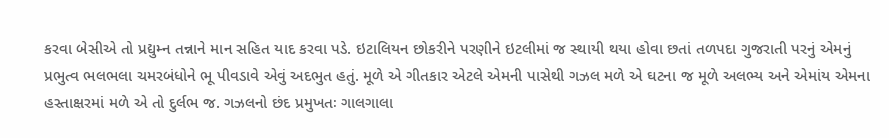કરવા બેસીએ તો પ્રદ્યુમ્ન તન્નાને માન સહિત યાદ કરવા પડે. ઇટાલિયન છોકરીને પરણીને ઇટલીમાં જ સ્થાયી થયા હોવા છતાં તળપદા ગુજરાતી પરનું એમનું પ્રભુત્વ ભલભલા ચમરબંધોને ભૂ પીવડાવે એવું અદભુત હતું. મૂળે એ ગીતકાર એટલે એમની પાસેથી ગઝલ મળે એ ઘટના જ મૂળે અલભ્ય અને એમાંય એમના હસ્તાક્ષરમાં મળે એ તો દુર્લભ જ. ગઝલનો છંદ પ્રમુખતઃ ગાલગાલા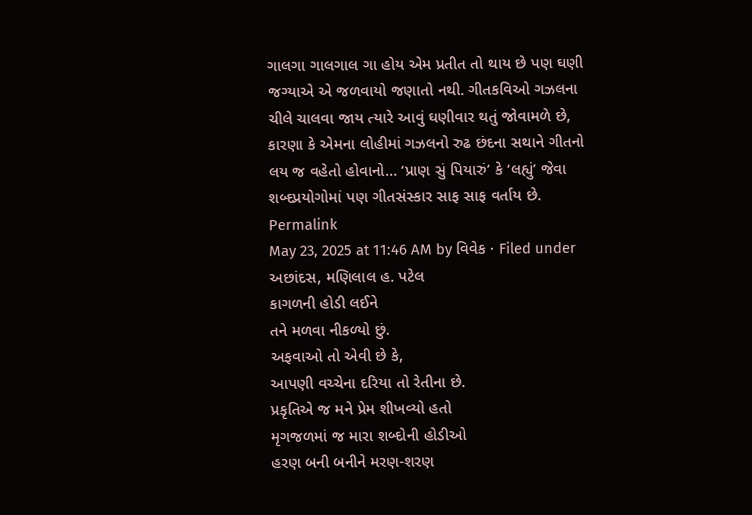ગાલગા ગાલગાલ ગા હોય એમ પ્રતીત તો થાય છે પણ ઘણી જગ્યાએ એ જળવાયો જણાતો નથી. ગીતકવિઓ ગઝલના ચીલે ચાલવા જાય ત્યારે આવું ઘણીવાર થતું જોવામળે છે, કારણા કે એમના લોહીમાં ગઝલનો રુઢ છંદના સથાને ગીતનો લય જ વહેતો હોવાનો… ‘પ્રાણ સું પિયારું’ કે ‘લહ્યું’ જેવા શબ્દપ્રયોગોમાં પણ ગીતસંસ્કાર સાફ સાફ વર્તાય છે.
Permalink
May 23, 2025 at 11:46 AM by વિવેક · Filed under અછાંદસ, મણિલાલ હ. પટેલ
કાગળની હોડી લઈને
તને મળવા નીકળ્યો છું.
અફવાઓ તો એવી છે કે,
આપણી વચ્ચેના દરિયા તો રેતીના છે.
પ્રકૃતિએ જ મને પ્રેમ શીખવ્યો હતો
મૃગજળમાં જ મારા શબ્દોની હોડીઓ
હરણ બની બનીને મરણ-શરણ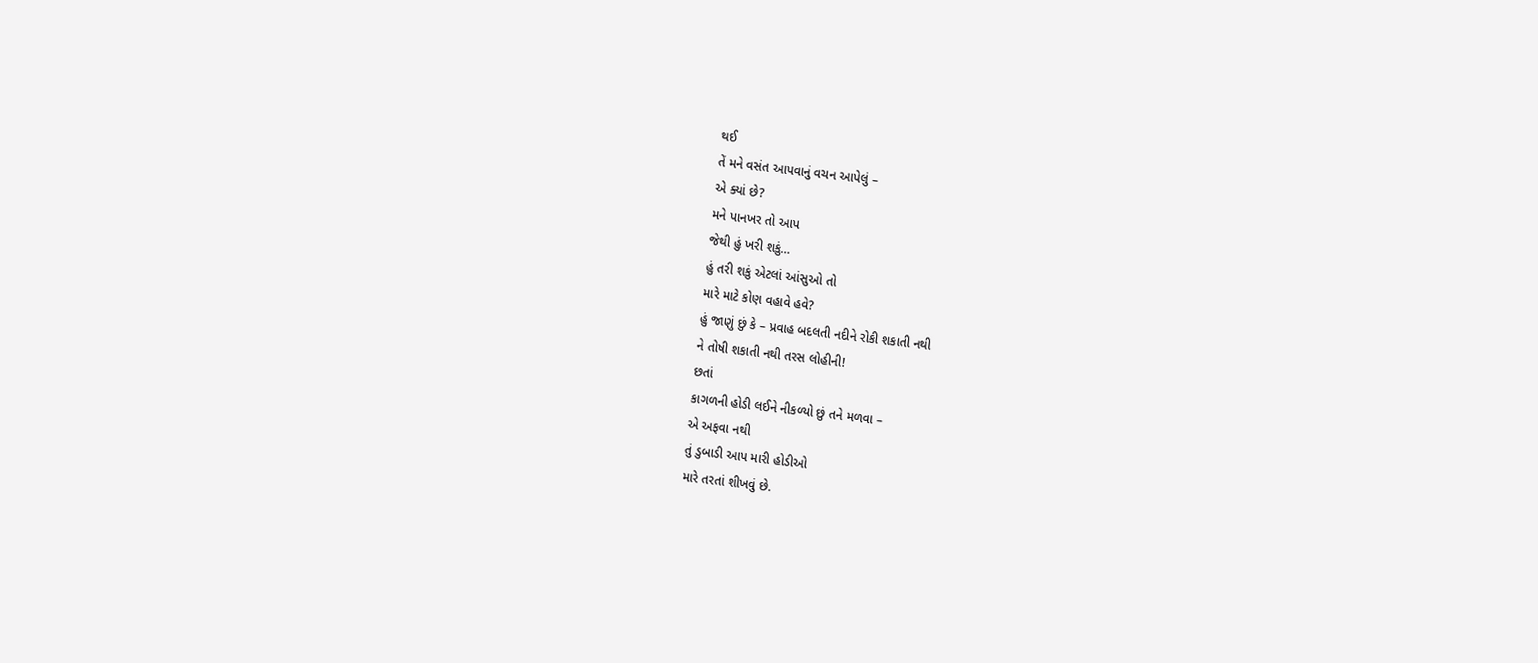થઈ
તેં મને વસંત આપવાનું વચન આપેલું –
એ ક્યાં છે?
મને પાનખર તો આપ
જેથી હું ખરી શકું…
હું તરી શકું એટલાં આંસુઓ તો
મારે માટે કોણ વહાવે હવે?
હું જાણું છું કે – પ્રવાહ બદલતી નદીને રોકી શકાતી નથી
ને તોષી શકાતી નથી તરસ લોહીની!
છતાં
કાગળની હોડી લઈને નીકળ્યો છું તને મળવા –
એ અફવા નથી
તું ડુબાડી આપ મારી હોડીઓ
મારે તરતાં શીખવું છે.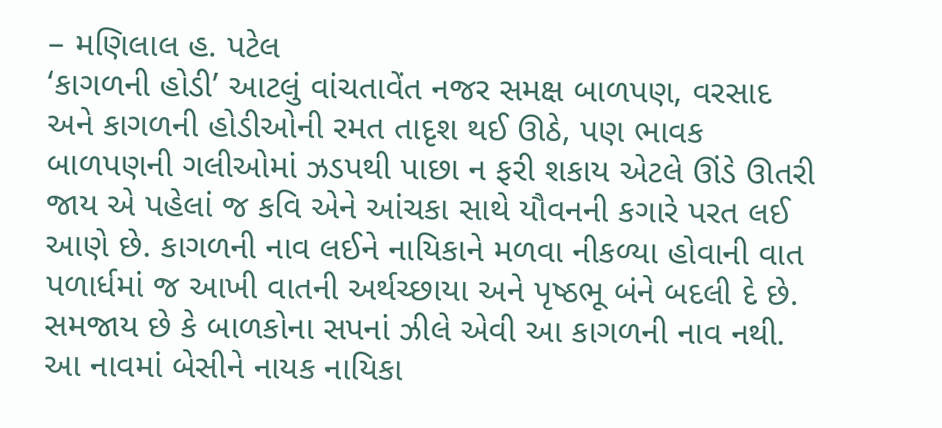– મણિલાલ હ. પટેલ
‘કાગળની હોડી’ આટલું વાંચતાવેંત નજર સમક્ષ બાળપણ, વરસાદ અને કાગળની હોડીઓની રમત તાદૃશ થઈ ઊઠે, પણ ભાવક બાળપણની ગલીઓમાં ઝડપથી પાછા ન ફરી શકાય એટલે ઊંડે ઊતરી જાય એ પહેલાં જ કવિ એને આંચકા સાથે યૌવનની કગારે પરત લઈ આણે છે. કાગળની નાવ લઈને નાયિકાને મળવા નીકળ્યા હોવાની વાત પળાર્ધમાં જ આખી વાતની અર્થચ્છાયા અને પૃષ્ઠભૂ બંને બદલી દે છે. સમજાય છે કે બાળકોના સપનાં ઝીલે એવી આ કાગળની નાવ નથી. આ નાવમાં બેસીને નાયક નાયિકા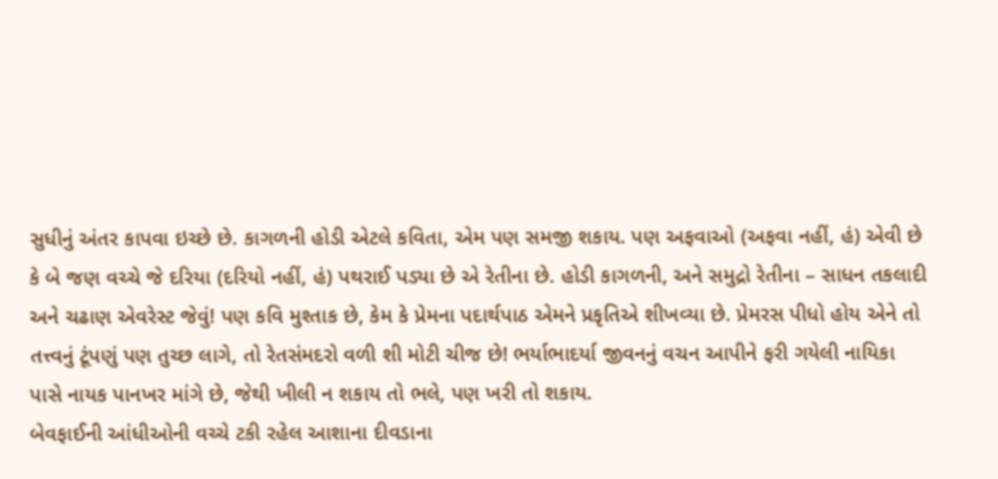સુધીનું અંતર કાપવા ઇચ્છે છે. કાગળની હોડી એટલે કવિતા, એમ પણ સમજી શકાય. પણ અફવાઓ (અફવા નહીં, હં) એવી છે કે બે જણ વચ્ચે જે દરિયા (દરિયો નહીં, હં) પથરાઈ પડ્યા છે એ રેતીના છે. હોડી કાગળની, અને સમુદ્રો રેતીના – સાધન તકલાદી અને ચઢાણ એવરેસ્ટ જેવું! પણ કવિ મુશ્તાક છે, કેમ કે પ્રેમના પદાર્થપાઠ એમને પ્રકૃતિએ શીખવ્યા છે. પ્રેમરસ પીધો હોય એને તો તત્ત્વનું ટૂંપણું પણ તુચ્છ લાગે, તો રેતસંમદરો વળી શી મોટી ચીજ છે! ભર્યાભાદર્યા જીવનનું વચન આપીને ફરી ગયેલી નાયિકા પાસે નાયક પાનખર માંગે છે, જેથી ખીલી ન શકાય તો ભલે, પણ ખરી તો શકાય.
બેવફાઈની આંધીઓની વચ્ચે ટકી રહેલ આશાના દીવડાના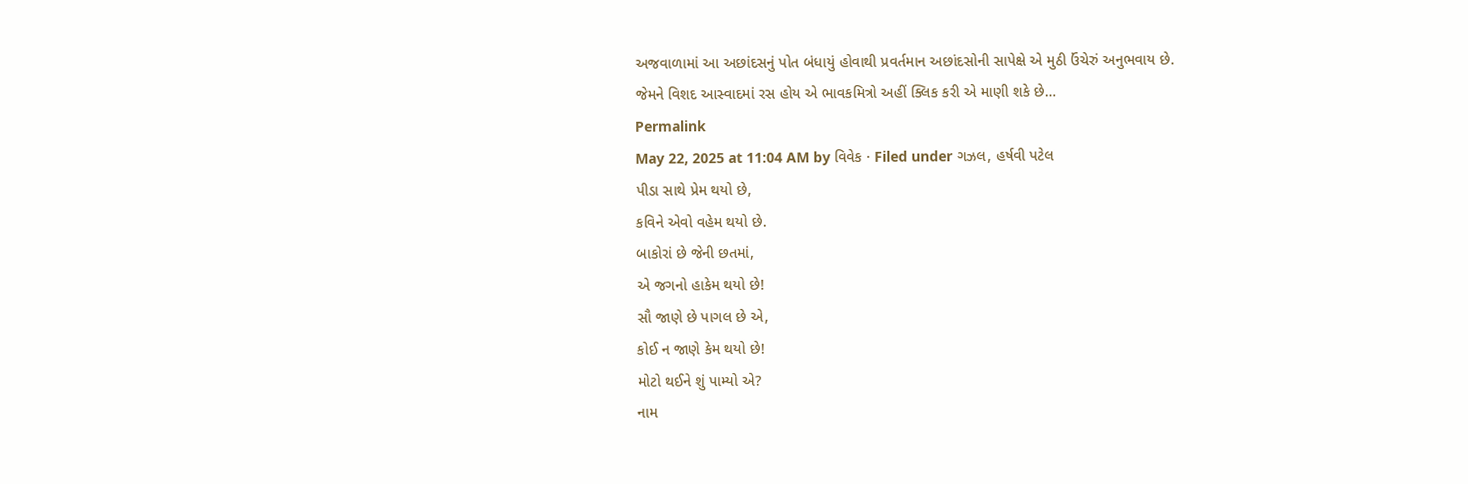અજવાળામાં આ અછાંદસનું પોત બંધાયું હોવાથી પ્રવર્તમાન અછાંદસોની સાપેક્ષે એ મુઠી ઉંચેરું અનુભવાય છે.
જેમને વિશદ આસ્વાદમાં રસ હોય એ ભાવકમિત્રો અહીં ક્લિક કરી એ માણી શકે છે…
Permalink
May 22, 2025 at 11:04 AM by વિવેક · Filed under ગઝલ, હર્ષવી પટેલ
પીડા સાથે પ્રેમ થયો છે,
કવિને એવો વહેમ થયો છે.
બાકોરાં છે જેની છતમાં,
એ જગનો હાકેમ થયો છે!
સૌ જાણે છે પાગલ છે એ,
કોઈ ન જાણે કેમ થયો છે!
મોટો થઈને શું પામ્યો એ?
નામ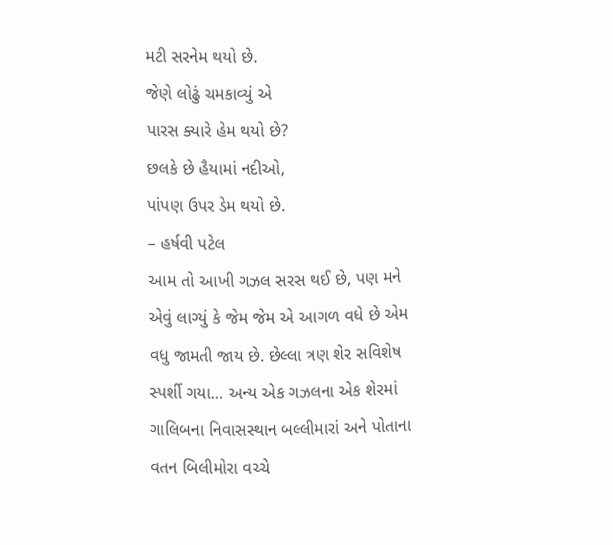મટી સરનેમ થયો છે.
જેણે લોઢું ચમકાવ્યું એ
પારસ ક્યારે હેમ થયો છે?
છલકે છે હૈયામાં નદીઓ,
પાંપણ ઉપર ડેમ થયો છે.
– હર્ષવી પટેલ
આમ તો આખી ગઝલ સરસ થઈ છે, પણ મને એવું લાગ્યું કે જેમ જેમ એ આગળ વધે છે એમ વધુ જામતી જાય છે. છેલ્લા ત્રણ શેર સવિશેષ સ્પર્શી ગયા… અન્ય એક ગઝલના એક શેરમાં ગાલિબના નિવાસસ્થાન બલ્લીમારાં અને પોતાના વતન બિલીમોરા વચ્ચે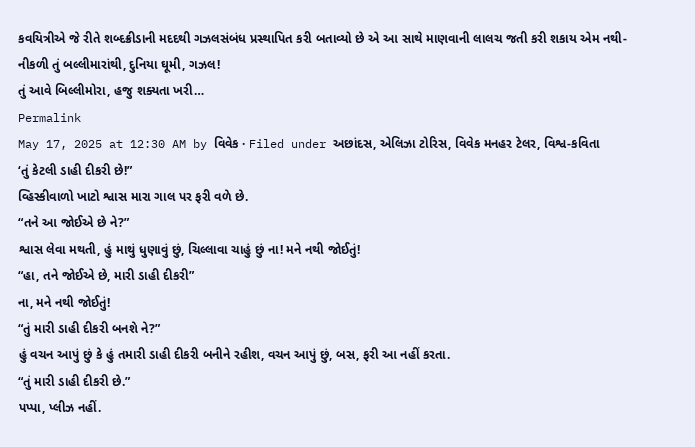કવયિત્રીએ જે રીતે શબ્દક્રીડાની મદદથી ગઝલસંબંધ પ્રસ્થાપિત કરી બતાવ્યો છે એ આ સાથે માણવાની લાલચ જતી કરી શકાય એમ નથી-
નીકળી તું બલ્લીમારાંથી, દુનિયા ઘૂમી, ગઝલ!
તું આવે બિલ્લીમોરા, હજુ શક્યતા ખરી…
Permalink
May 17, 2025 at 12:30 AM by વિવેક · Filed under અછાંદસ, એલિઝા ટોરિસ, વિવેક મનહર ટેલર, વિશ્વ-કવિતા
‘તું કેટલી ડાહી દીકરી છે!”
વ્હિસ્કીવાળો ખાટો શ્વાસ મારા ગાલ પર ફરી વળે છે.
“તને આ જોઈએ છે ને?”
શ્વાસ લેવા મથતી, હું માથું ધુણાવું છું, ચિલ્લાવા ચાહું છું ના! મને નથી જોઈતું!
“હા, તને જોઈએ છે, મારી ડાહી દીકરી”
ના, મને નથી જોઈતું!
“તું મારી ડાહી દીકરી બનશે ને?”
હું વચન આપું છું કે હું તમારી ડાહી દીકરી બનીને રહીશ, વચન આપું છું, બસ, ફરી આ નહીં કરતા.
“તું મારી ડાહી દીકરી છે.”
પપ્પા, પ્લીઝ નહીં.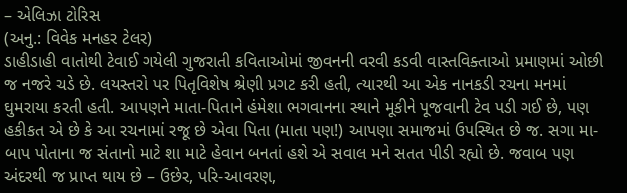– એલિઝા ટોરિસ
(અનુ.: વિવેક મનહર ટેલર)
ડાહીડાહી વાતોથી ટેવાઈ ગયેલી ગુજરાતી કવિતાઓમાં જીવનની વરવી કડવી વાસ્તવિક્તાઓ પ્રમાણમાં ઓછી જ નજરે ચડે છે. લયસ્તરો પર પિતૃવિશેષ શ્રેણી પ્રગટ કરી હતી, ત્યારથી આ એક નાનકડી રચના મનમાં ઘુમરાયા કરતી હતી. આપણને માતા-પિતાને હંમેશા ભગવાનના સ્થાને મૂકીને પૂજવાની ટેવ પડી ગઈ છે, પણ હકીકત એ છે કે આ રચનામાં રજૂ છે એવા પિતા (માતા પણ!) આપણા સમાજમાં ઉપસ્થિત છે જ. સગા મા-બાપ પોતાના જ સંતાનો માટે શા માટે હેવાન બનતાં હશે એ સવાલ મને સતત પીડી રહ્યો છે. જવાબ પણ અંદરથી જ પ્રાપ્ત થાય છે – ઉછેર, પરિ-આવરણ,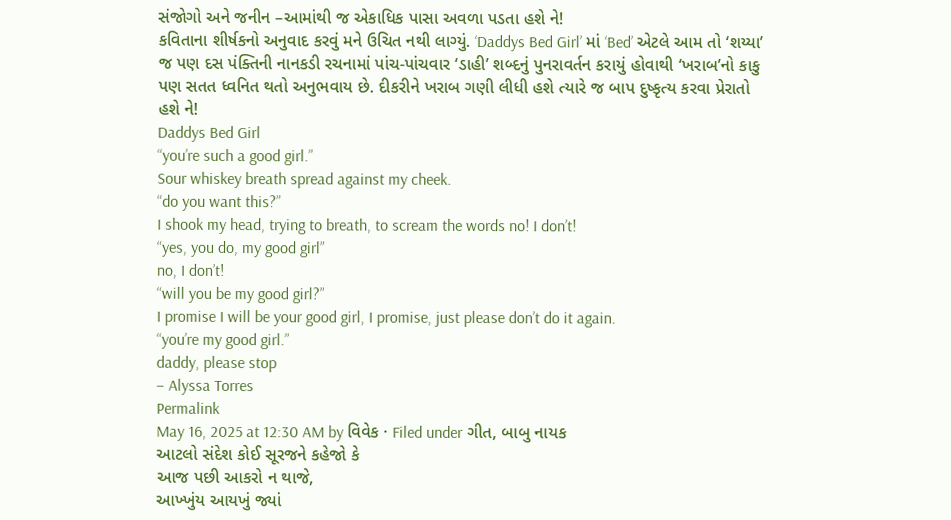સંજોગો અને જનીન –આમાંથી જ એકાધિક પાસા અવળા પડતા હશે ને!
કવિતાના શીર્ષકનો અનુવાદ કરવું મને ઉચિત નથી લાગ્યું. ‘Daddys Bed Girl’ માં ‘Bed’ એટલે આમ તો ‘શય્યા’ જ પણ દસ પંક્તિની નાનકડી રચનામાં પાંચ-પાંચવાર ‘ડાહી’ શબ્દનું પુનરાવર્તન કરાયું હોવાથી ‘ખરાબ’નો કાકુ પણ સતત ધ્વનિત થતો અનુભવાય છે. દીકરીને ખરાબ ગણી લીધી હશે ત્યારે જ બાપ દુષ્કૃત્ય કરવા પ્રેરાતો હશે ને!
Daddys Bed Girl
“you’re such a good girl.”
Sour whiskey breath spread against my cheek.
“do you want this?”
I shook my head, trying to breath, to scream the words no! I don’t!
“yes, you do, my good girl”
no, I don’t!
“will you be my good girl?”
I promise I will be your good girl, I promise, just please don’t do it again.
“you’re my good girl.”
daddy, please stop
– Alyssa Torres
Permalink
May 16, 2025 at 12:30 AM by વિવેક · Filed under ગીત, બાબુ નાયક
આટલો સંદેશ કોઈ સૂરજને કહેજો કે
આજ પછી આકરો ન થાજે,
આખ્ખુંય આયખું જ્યાં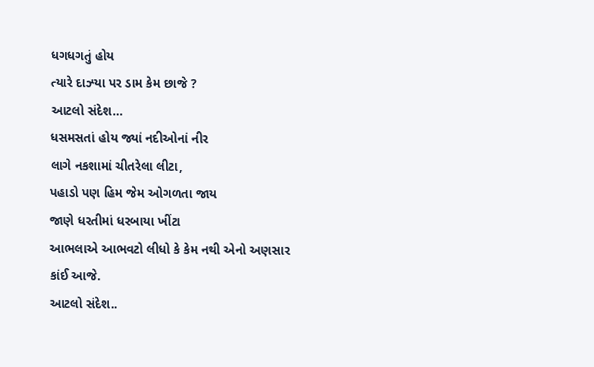ધગધગતું હોય
ત્યારે દાઝ્યા પર ડામ કેમ છાજે ?
આટલો સંદેશ…
ધસમસતાં હોય જ્યાં નદીઓનાં નીર
લાગે નકશામાં ચીતરેલા લીટા,
પહાડો પણ હિમ જેમ ઓગળતા જાય
જાણે ધરતીમાં ધરબાયા ખીંટા
આભલાએ આભવટો લીધો કે કેમ નથી એનો અણસાર કાંઈ આજે.
આટલો સંદેશ..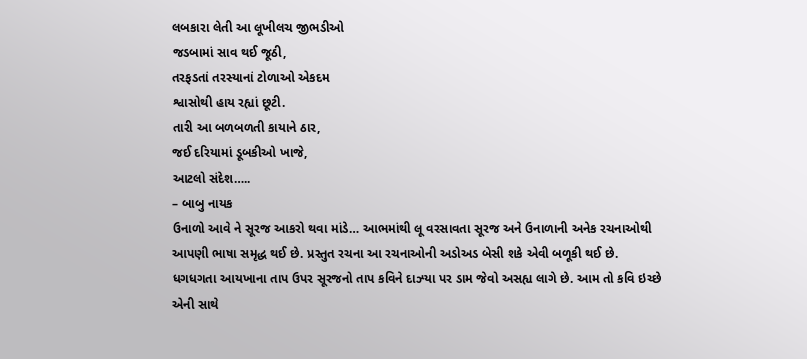લબકારા લેતી આ લૂખીલચ જીભડીઓ
જડબામાં સાવ થઈ જૂઠી,
તરફડતાં તરસ્યાનાં ટોળાઓ એકદમ
શ્વાસોથી હાય રહ્યાં છૂટી.
તારી આ બળબળતી કાયાને ઠાર,
જઈ દરિયામાં ડૂબકીઓ ખાજે,
આટલો સંદેશ…..
– બાબુ નાયક
ઉનાળો આવે ને સૂરજ આકરો થવા માંડે… આભમાંથી લૂ વરસાવતા સૂરજ અને ઉનાળાની અનેક રચનાઓથી આપણી ભાષા સમૃદ્ધ થઈ છે. પ્રસ્તુત રચના આ રચનાઓની અડોઅડ બેસી શકે એવી બળૂકી થઈ છે. ધગધગતા આયખાના તાપ ઉપર સૂરજનો તાપ કવિને દાઝ્યા પર ડામ જેવો અસહ્ય લાગે છે. આમ તો કવિ ઇચ્છે એની સાથે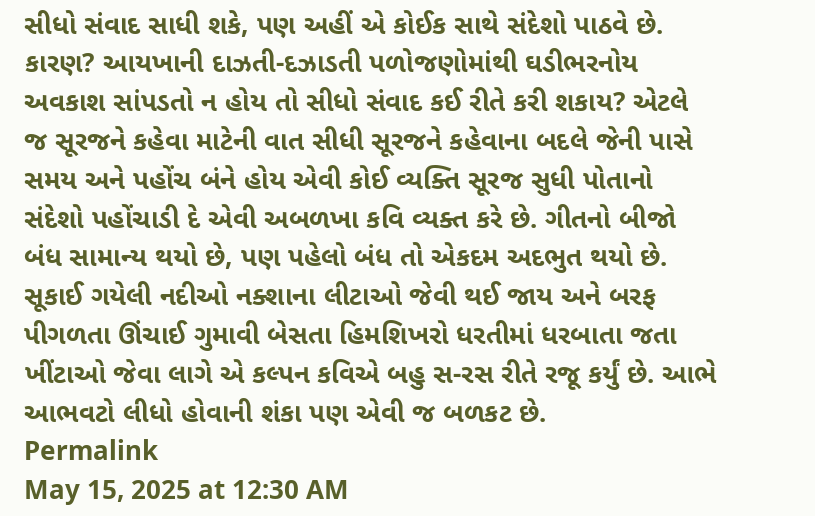સીધો સંવાદ સાધી શકે, પણ અહીં એ કોઈક સાથે સંદેશો પાઠવે છે. કારણ? આયખાની દાઝતી-દઝાડતી પળોજણોમાંથી ઘડીભરનોય અવકાશ સાંપડતો ન હોય તો સીધો સંવાદ કઈ રીતે કરી શકાય? એટલે જ સૂરજને કહેવા માટેની વાત સીધી સૂરજને કહેવાના બદલે જેની પાસે સમય અને પહોંચ બંને હોય એવી કોઈ વ્યક્તિ સૂરજ સુધી પોતાનો સંદેશો પહોંચાડી દે એવી અબળખા કવિ વ્યક્ત કરે છે. ગીતનો બીજો બંધ સામાન્ય થયો છે, પણ પહેલો બંધ તો એકદમ અદભુત થયો છે. સૂકાઈ ગયેલી નદીઓ નક્શાના લીટાઓ જેવી થઈ જાય અને બરફ પીગળતા ઊંચાઈ ગુમાવી બેસતા હિમશિખરો ધરતીમાં ધરબાતા જતા ખીંટાઓ જેવા લાગે એ કલ્પન કવિએ બહુ સ-રસ રીતે રજૂ કર્યું છે. આભે આભવટો લીધો હોવાની શંકા પણ એવી જ બળકટ છે.
Permalink
May 15, 2025 at 12:30 AM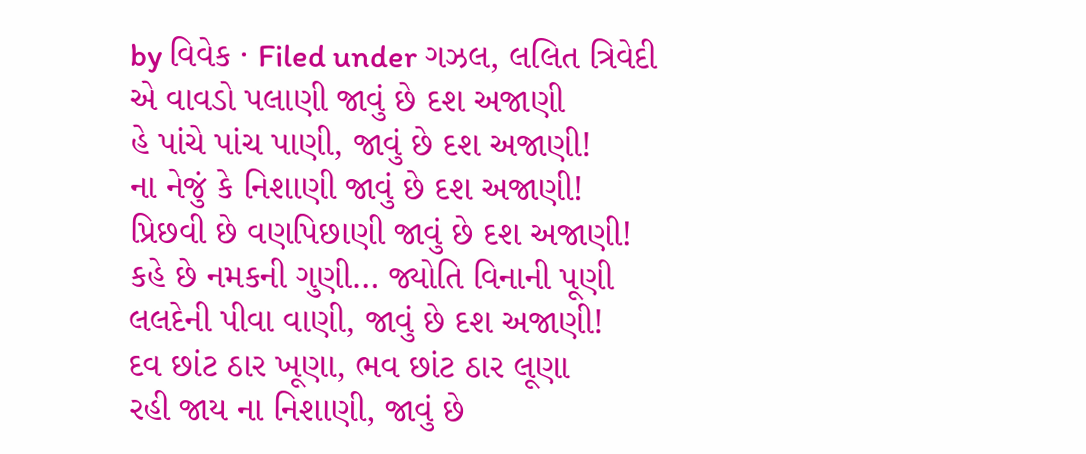by વિવેક · Filed under ગઝલ, લલિત ત્રિવેદી
એ વાવડો પલાણી જાવું છે દશ અજાણી
હે પાંચે પાંચ પાણી, જાવું છે દશ અજાણી!
ના નેજું કે નિશાણી જાવું છે દશ અજાણી!
પ્રિછવી છે વણપિછાણી જાવું છે દશ અજાણી!
કહે છે નમકની ગુણી… જ્યોતિ વિનાની પૂણી
લલદેની પીવા વાણી, જાવું છે દશ અજાણી!
દવ છાંટ ઠાર ખૂણા, ભવ છાંટ ઠાર લૂણા
રહી જાય ના નિશાણી, જાવું છે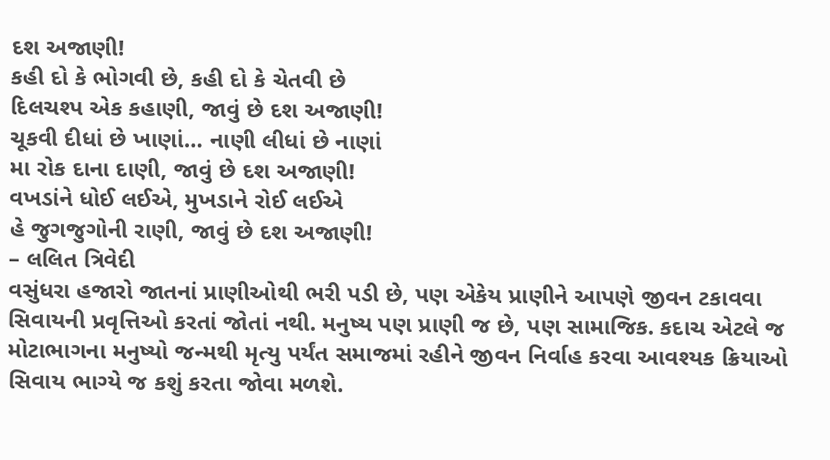દશ અજાણી!
કહી દો કે ભોગવી છે, કહી દો કે ચેતવી છે
દિલચશ્પ એક કહાણી, જાવું છે દશ અજાણી!
ચૂકવી દીધાં છે ખાણાં… નાણી લીધાં છે નાણાં
મા રોક દાના દાણી, જાવું છે દશ અજાણી!
વખડાંને ધોઈ લઈએ, મુખડાને રોઈ લઈએ
હે જુગજુગોની રાણી, જાવું છે દશ અજાણી!
– લલિત ત્રિવેદી
વસુંધરા હજારો જાતનાં પ્રાણીઓથી ભરી પડી છે, પણ એકેય પ્રાણીને આપણે જીવન ટકાવવા સિવાયની પ્રવૃત્તિઓ કરતાં જોતાં નથી. મનુષ્ય પણ પ્રાણી જ છે, પણ સામાજિક. કદાચ એટલે જ મોટાભાગના મનુષ્યો જન્મથી મૃત્યુ પર્યંત સમાજમાં રહીને જીવન નિર્વાહ કરવા આવશ્યક ક્રિયાઓ સિવાય ભાગ્યે જ કશું કરતા જોવા મળશે.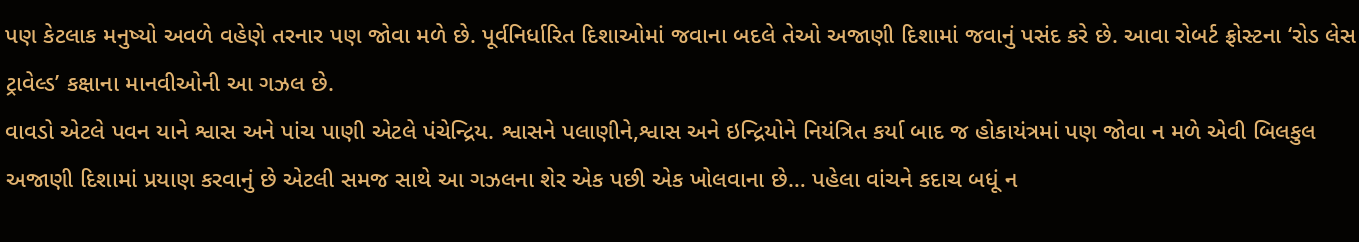પણ કેટલાક મનુષ્યો અવળે વહેણે તરનાર પણ જોવા મળે છે. પૂર્વનિર્ધારિત દિશાઓમાં જવાના બદલે તેઓ અજાણી દિશામાં જવાનું પસંદ કરે છે. આવા રોબર્ટ ફ્રોસ્ટના ‘રોડ લેસ ટ્રાવેલ્ડ’ કક્ષાના માનવીઓની આ ગઝલ છે.
વાવડો એટલે પવન યાને શ્વાસ અને પાંચ પાણી એટલે પંચેન્દ્રિય. શ્વાસને પલાણીને,શ્વાસ અને ઇન્દ્રિયોને નિયંત્રિત કર્યા બાદ જ હોકાયંત્રમાં પણ જોવા ન મળે એવી બિલકુલ અજાણી દિશામાં પ્રયાણ કરવાનું છે એટલી સમજ સાથે આ ગઝલના શેર એક પછી એક ખોલવાના છે… પહેલા વાંચને કદાચ બધૂં ન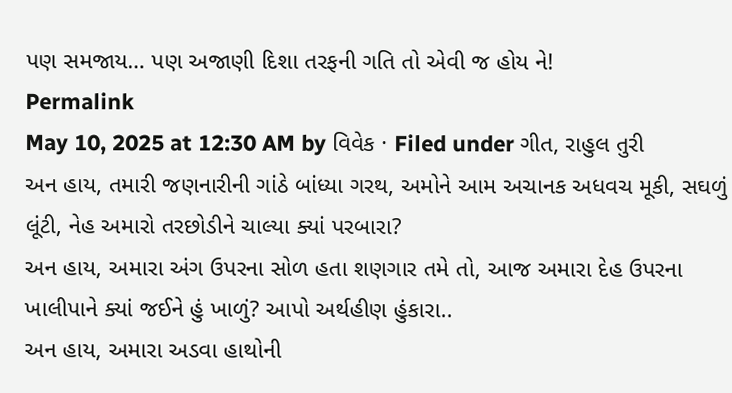પણ સમજાય… પણ અજાણી દિશા તરફની ગતિ તો એવી જ હોય ને!
Permalink
May 10, 2025 at 12:30 AM by વિવેક · Filed under ગીત, રાહુલ તુરી
અન હાય, તમારી જણનારીની ગાંઠે બાંધ્યા ગરથ, અમોને આમ અચાનક અધવચ મૂકી, સઘળું લૂંટી, નેહ અમારો તરછોડીને ચાલ્યા ક્યાં પરબારા?
અન હાય, અમારા અંગ ઉપરના સોળ હતા શણગાર તમે તો, આજ અમારા દેહ ઉપરના ખાલીપાને ક્યાં જઈને હું ખાળું? આપો અર્થહીણ હુંકારા..
અન હાય, અમારા અડવા હાથોની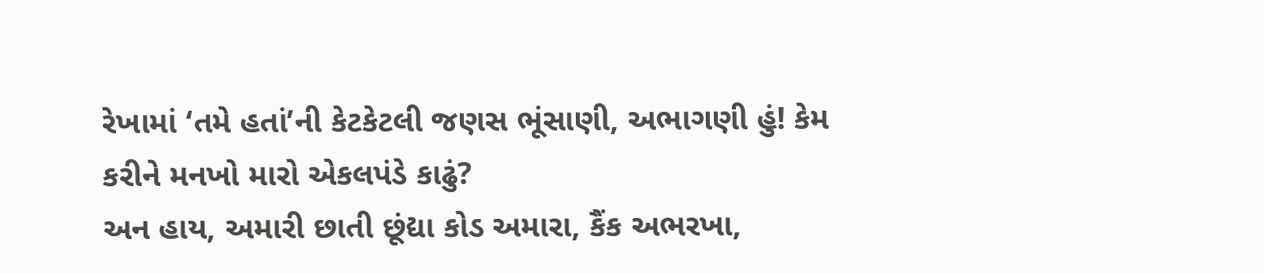રેખામાં ‘તમે હતાં’ની કેટકેટલી જણસ ભૂંસાણી, અભાગણી હું! કેમ કરીને મનખો મારો એકલપંડે કાઢું?
અન હાય, અમારી છાતી છૂંદ્યા કોડ અમારા, કૈંક અભરખા,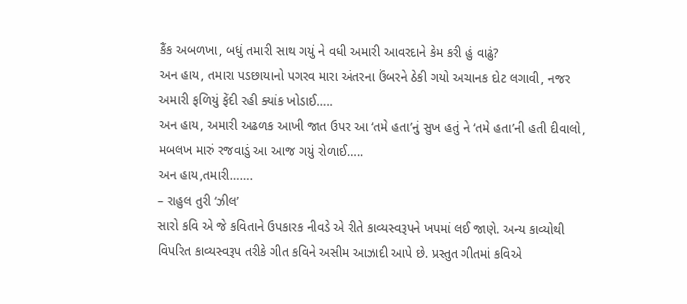કૈંક અબળખા, બધું તમારી સાથ ગયું ને વધી અમારી આવરદાને કેમ કરી હું વાઢું?
અન હાય, તમારા પડછાયાનો પગરવ મારા અંતરના ઉંબરને ઠેકી ગયો અચાનક દોટ લગાવી, નજર અમારી ફળિયું ફેંદી રહી ક્યાંક ખોડાઈ…..
અન હાય, અમારી અઢળક આખી જાત ઉપર આ ‘તમે હતા’નું સુખ હતું ને ‘તમે હતા’ની હતી દીવાલો, મબલખ મારું રજવાડું આ આજ ગયું રોળાઈ…..
અન હાય,તમારી…….
– રાહુલ તુરી ‘ઝીલ’
સારો કવિ એ જે કવિતાને ઉપકારક નીવડે એ રીતે કાવ્યસ્વરૂપને ખપમાં લઈ જાણે. અન્ય કાવ્યોથી વિપરિત કાવ્યસ્વરૂપ તરીકે ગીત કવિને અસીમ આઝાદી આપે છે. પ્રસ્તુત ગીતમાં કવિએ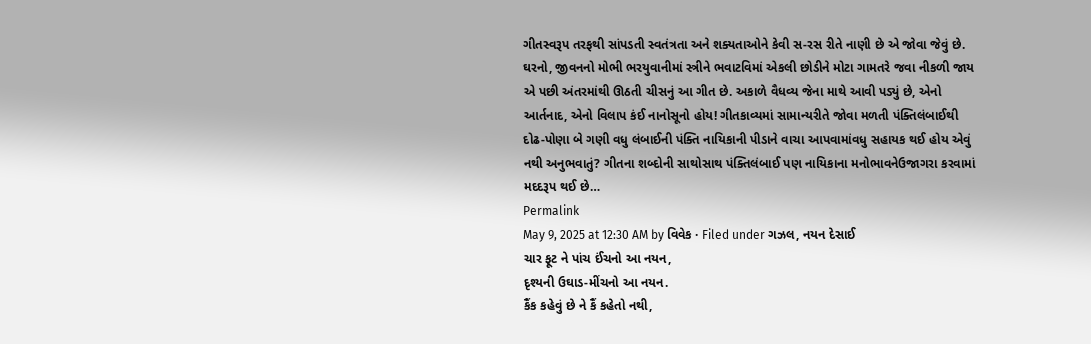ગીતસ્વરૂપ તરફથી સાંપડતી સ્વતંત્રતા અને શક્યતાઓને કેવી સ-રસ રીતે નાણી છે એ જોવા જેવું છે. ઘરનો, જીવનનો મોભી ભરયુવાનીમાં સ્ત્રીને ભવાટવિમાં એકલી છોડીને મોટા ગામતરે જવા નીકળી જાય એ પછી અંતરમાંથી ઊઠતી ચીસનું આ ગીત છે. અકાળે વૈધવ્ય જેના માથે આવી પડ્યું છે, એનો આર્તનાદ, એનો વિલાપ કંઈ નાનોસૂનો હોય! ગીતકાવ્યમાં સામાન્યરીતે જોવા મળતી પંક્તિલંબાઈથી દોઢ-પોણા બે ગણી વધુ લંબાઈની પંક્તિ નાયિકાની પીડાને વાચા આપવામાંવધુ સહાયક થઈ હોય એવું નથી અનુભવાતું? ગીતના શબ્દોની સાથોસાથ પંક્તિલંબાઈ પણ નાયિકાના મનોભાવનેઉજાગરા કરવામાં મદદરૂપ થઈ છે…
Permalink
May 9, 2025 at 12:30 AM by વિવેક · Filed under ગઝલ, નયન દેસાઈ
ચાર ફૂટ ને પાંચ ઈંચનો આ નયન,
દૃશ્યની ઉઘાડ-મીંચનો આ નયન.
કૈંક કહેવું છે ને કૈં કહેતો નથી,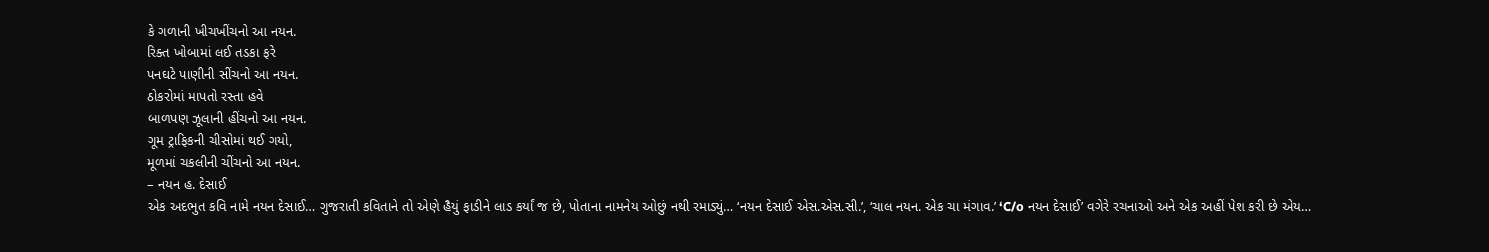કે ગળાની ખીચખીંચનો આ નયન.
રિક્ત ખોબામાં લઈ તડકા ફરે
પનઘટે પાણીની સીંચનો આ નયન.
ઠોકરોમાં માપતો રસ્તા હવે
બાળપણ ઝૂલાની હીંચનો આ નયન.
ગૂમ ટ્રાફિકની ચીસોમાં થઈ ગયો,
મૂળમાં ચકલીની ચીંચનો આ નયન.
– નયન હ. દેસાઈ
એક અદભુત કવિ નામે નયન દેસાઈ… ગુજરાતી કવિતાને તો એણે હૈયું ફાડીને લાડ કર્યાં જ છે, પોતાના નામનેય ઓછું નથી રમાડ્યું… ‘નયન દેસાઈ એસ.એસ.સી.’, ‘ચાલ નયન. એક ચા મંગાવ.’ ‘C/o નયન દેસાઈ’ વગેરે રચનાઓ અને એક અહીં પેશ કરી છે એય…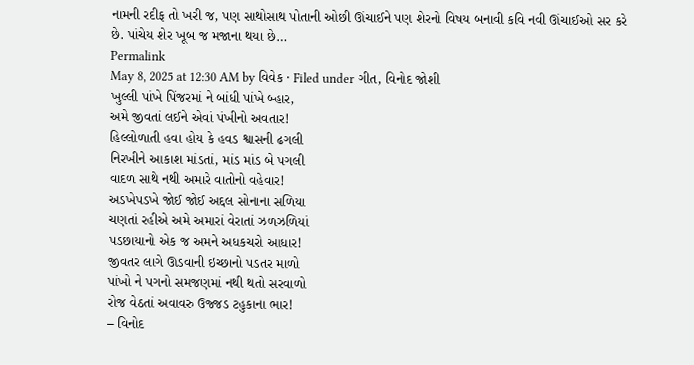નામની રદીફ તો ખરી જ, પણ સાથોસાથ પોતાની ઓછી ઊંચાઈને પણ શેરનો વિષય બનાવી કવિ નવી ઊંચાઈઓ સર કરે છે. પાંચેય શેર ખૂબ જ મજાના થયા છે…
Permalink
May 8, 2025 at 12:30 AM by વિવેક · Filed under ગીત, વિનોદ જોશી
ખુલ્લી પાંખે પિંજરમાં ને બાંધી પાંખે બ્હાર,
અમે જીવતાં લઈને એવાં પંખીનો અવતાર!
હિલ્લોળાતી હવા હોય કે હવડ શ્વાસની ઢગલી
નિરખીને આકાશ માંડતાં, માંડ માંડ બે પગલી
વાદળ સાથે નથી અમારે વાતોનો વહેવાર!
અડખેપડખે જોઈ જોઈ અદ્દલ સોનાના સળિયા
ચણતાં રહીએ અમે અમારાં વેરાતાં ઝળઝળિયાં
પડછાયાનો એક જ અમને અધકચરો આધાર!
જીવતર લાગે ઊડવાની ઇચ્છાનો પડતર માળો
પાંખો ને પગનો સમજણમાં નથી થતો સરવાળો
રોજ વેઠતાં અવાવરુ ઉજ્જડ ટહુકાના ભાર!
– વિનોદ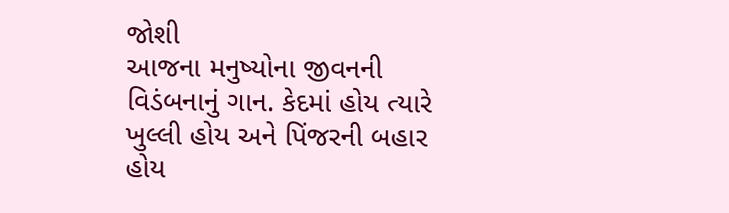જોશી
આજના મનુષ્યોના જીવનની વિડંબનાનું ગાન. કેદમાં હોય ત્યારે ખુલ્લી હોય અને પિંજરની બહાર હોય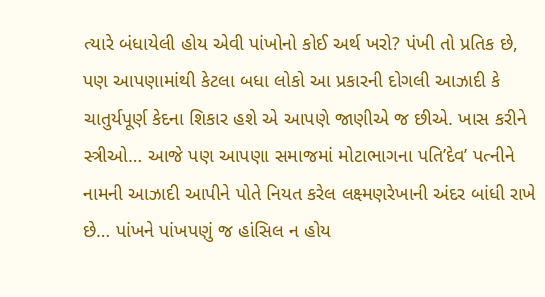ત્યારે બંધાયેલી હોય એવી પાંખોનો કોઈ અર્થ ખરો? પંખી તો પ્રતિક છે, પણ આપણામાંથી કેટલા બધા લોકો આ પ્રકારની દોગલી આઝાદી કે ચાતુર્યપૂર્ણ કેદના શિકાર હશે એ આપણે જાણીએ જ છીએ. ખાસ કરીને સ્ત્રીઓ… આજે પણ આપણા સમાજમાં મોટાભાગના પતિ’દેવ’ પત્નીને નામની આઝાદી આપીને પોતે નિયત કરેલ લક્ષ્મણરેખાની અંદર બાંધી રાખે છે… પાંખને પાંખપણું જ હાંસિલ ન હોય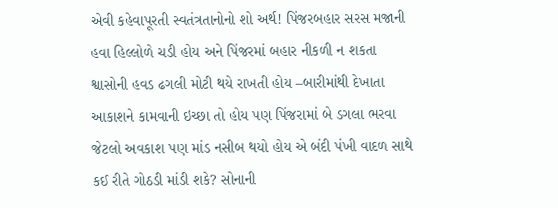એવી કહેવાપૂરતી સ્વતંત્રતાનોનો શો અર્થ! પિંજરબહાર સરસ મજાની હવા હિલ્લોળે ચડી હોય અને પિંજરમાં બહાર નીકળી ન શકતા શ્વાસોની હવડ ઢગલી મોટી થયે રાખતી હોય –બારીમાંથી દેખાતા આકાશને કામવાની ઇચ્છા તો હોય પણ પિંજરામાં બે ડગલા ભરવા જેટલો અવકાશ પણ માંડ નસીબ થયો હોય એ બંદી પંખી વાદળ સાથે કઈ રીતે ગોઠડી માંડી શકે? સોનાની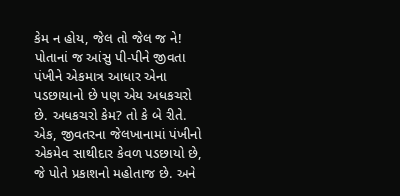કેમ ન હોય, જેલ તો જેલ જ ને! પોતાનાં જ આંસુ પી-પીને જીવતા પંખીને એકમાત્ર આધાર એના પડછાયાનો છે પણ એય અધકચરો છે. અધકચરો કેમ? તો કે બે રીતે. એક, જીવતરના જેલખાનામાં પંખીનો એકમેવ સાથીદાર કેવળ પડછાયો છે, જે પોતે પ્રકાશનો મહોતાજ છે. અને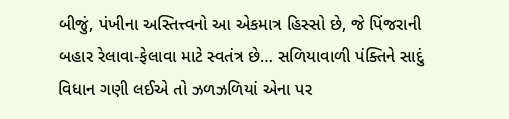બીજું, પંખીના અસ્તિત્ત્વનો આ એકમાત્ર હિસ્સો છે, જે પિંજરાની બહાર રેલાવા-ફેલાવા માટે સ્વતંત્ર છે… સળિયાવાળી પંક્તિને સાદું વિધાન ગણી લઈએ તો ઝળઝળિયાં એના પર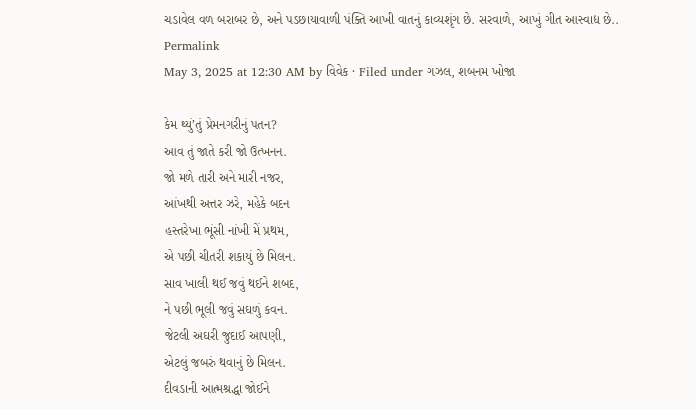ચડાવેલ વળ બરાબર છે, અને પડછાયાવાળી પંક્તિ આખી વાતનું કાવ્યશૃંગ છે. સરવાળે, આખું ગીત આસ્વાદ્ય છે..
Permalink
May 3, 2025 at 12:30 AM by વિવેક · Filed under ગઝલ, શબનમ ખોજા

કેમ થ્યું’તું પ્રેમનગરીનું પતન?
આવ તું જાતે કરી જો ઉત્ખનન.
જો મળે તારી અને મારી નજર,
આંખથી અત્તર ઝરે, મહેકે બદન
હસ્તરેખા ભૂંસી નાંખી મેં પ્રથમ,
એ પછી ચીતરી શકાયું છે મિલન.
સાવ ખાલી થઈ જવું થઈને શબદ,
ને પછી ભૂલી જવું સઘળું કવન.
જેટલી અઘરી જુદાઈ આપણી,
એટલું જબરું થવાનું છે મિલન.
દીવડાની આત્મશ્રદ્ધા જોઈને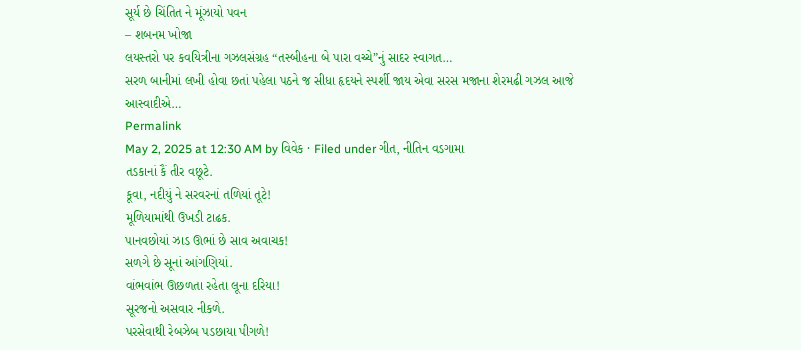સૂર્ય છે ચિંતિત ને મૂંઝાયો પવન
– શબનમ ખોજા
લયસ્તરો પર કવયિત્રીના ગઝલસંગ્રહ “તસ્બીહના બે પારા વચ્ચે”નું સાદર સ્વાગત…
સરળ બાનીમાં લખી હોવા છતાં પહેલા પઠને જ સીધા હૃદયને સ્પર્શી જાય એવા સરસ મજાના શેરમઢી ગઝલ આજે આસ્વાદીએ…
Permalink
May 2, 2025 at 12:30 AM by વિવેક · Filed under ગીત, નીતિન વડગામા
તડકાનાં કૈં તીર વછૂટે.
કૂવા, નદીયું ને સરવરનાં તળિયાં તૂટે!
મૂળિયામાંથી ઉખડી ટાઢક.
પાનવછોયાં ઝાડ ઊભાં છે સાવ અવાચક!
સળગે છે સૂનાં આંગણિયાં.
વાંભવાંભ ઊછળતા રહેતા લૂના દરિયા!
સૂરજનો અસવાર નીકળે.
પરસેવાથી રેબઝેબ પડછાયા પીગળે!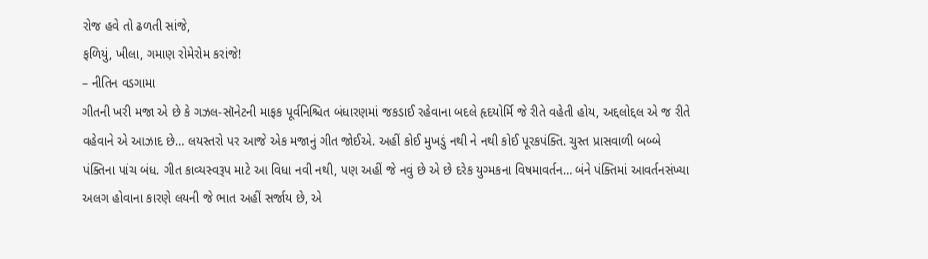રોજ હવે તો ઢળતી સાંજે,
ફળિયું, ખીલા, ગમાણ રોમેરોમ કરાંજે!
– નીતિન વડગામા
ગીતની ખરી મજા એ છે કે ગઝલ-સૉનેટની માફક પૂર્વનિશ્ચિત બંધારણમાં જકડાઈ રહેવાના બદલે હૃદયોર્મિ જે રીતે વહેતી હોય, અદ્દલોદ્દલ એ જ રીતે વહેવાને એ આઝાદ છે… લયસ્તરો પર આજે એક મજાનું ગીત જોઈએ. અહીં કોઈ મુખડું નથી ને નથી કોઈ પૂરકપંક્તિ. ચુસ્ત પ્રાસવાળી બબ્બે પંક્તિના પાંચ બંધ. ગીત કાવ્યસ્વરૂપ માટે આ વિધા નવી નથી, પણ અહીં જે નવું છે એ છે દરેક યુગ્મકના વિષમાવર્તન… બંને પંક્તિમાં આવર્તનસંખ્યા અલગ હોવાના કારણે લયની જે ભાત અહીં સર્જાય છે, એ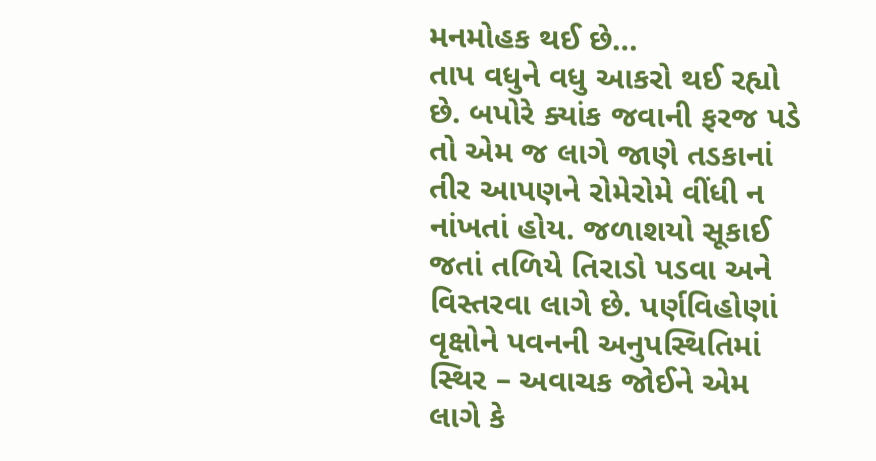મનમોહક થઈ છે…
તાપ વધુને વધુ આકરો થઈ રહ્યો છે. બપોરે ક્યાંક જવાની ફરજ પડે તો એમ જ લાગે જાણે તડકાનાં તીર આપણને રોમેરોમે વીંધી ન નાંખતાં હોય. જળાશયો સૂકાઈ જતાં તળિયે તિરાડો પડવા અને વિસ્તરવા લાગે છે. પર્ણવિહોણાં વૃક્ષોને પવનની અનુપસ્થિતિમાં સ્થિર – અવાચક જોઈને એમ લાગે કે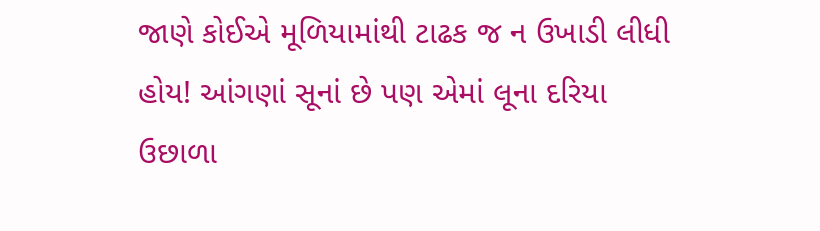જાણે કોઈએ મૂળિયામાંથી ટાઢક જ ન ઉખાડી લીધી હોય! આંગણાં સૂનાં છે પણ એમાં લૂના દરિયા ઉછાળા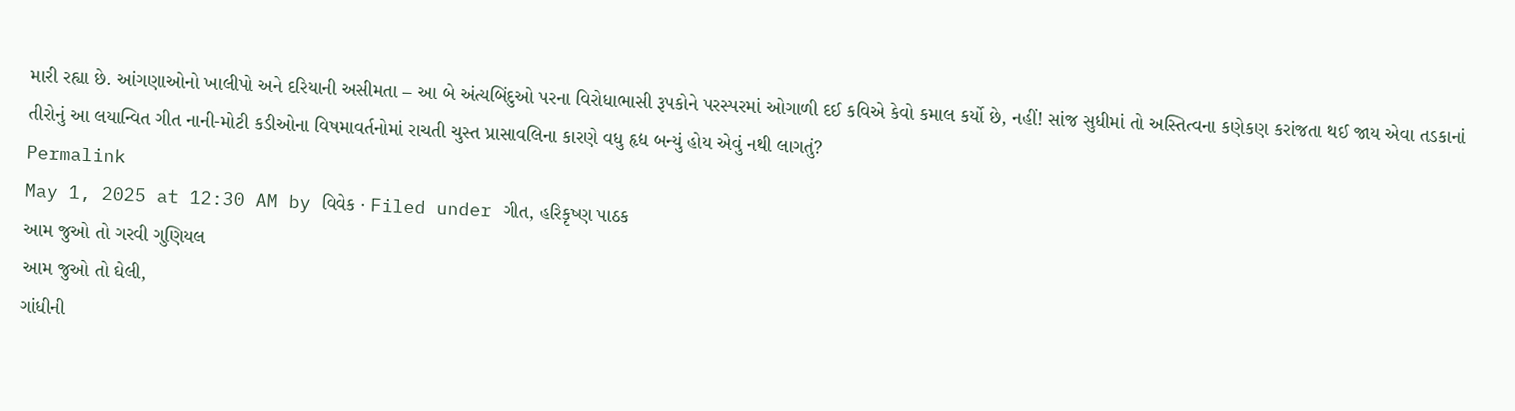મારી રહ્યા છે. આંગણાઓનો ખાલીપો અને દરિયાની અસીમતા – આ બે અંત્યબિંદુઓ પરના વિરોધાભાસી રૂપકોને પરસ્પરમાં ઓગાળી દઈ કવિએ કેવો કમાલ કર્યો છે, નહીં! સાંજ સુધીમાં તો અસ્તિત્વના કણેકણ કરાંજતા થઈ જાય એવા તડકાનાં તીરોનું આ લયાન્વિત ગીત નાની-મોટી કડીઓના વિષમાવર્તનોમાં રાચતી ચુસ્ત પ્રાસાવલિના કારણે વધુ હૃદ્ય બન્યું હોય એવું નથી લાગતું?
Permalink
May 1, 2025 at 12:30 AM by વિવેક · Filed under ગીત, હરિકૃષ્ણ પાઠક
આમ જુઓ તો ગરવી ગુણિયલ
આમ જુઓ તો ઘેલી,
ગાંધીની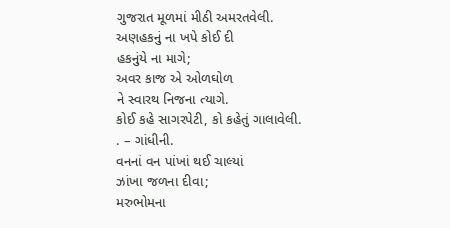ગુજરાત મૂળમાં મીઠી અમરતવેલી.
અણહકનું ના ખપે કોઈ દી
હકનુંયે ના માગે;
અવર કાજ એ ઓળઘોળ
ને સ્વારથ નિજના ત્યાગે.
કોઈ કહે સાગરપેટી, કો કહેતું ગાલાવેલી.
. – ગાંધીની.
વનનાં વન પાંખાં થઈ ચાલ્યાં
ઝાંખા જળના દીવા;
મરુભોમના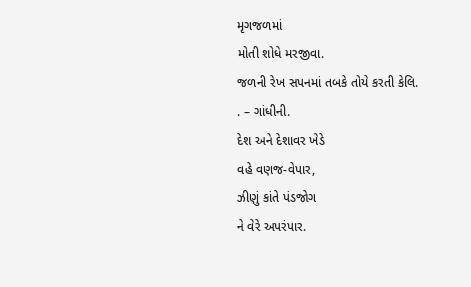મૃગજળમાં
મોતી શોધે મરજીવા.
જળની રેખ સપનમાં તબકે તોયે કરતી કેલિ.
. – ગાંધીની.
દેશ અને દેશાવર ખેડે
વહે વણજ-વેપાર,
ઝીણું કાંતે પંડજોગ
ને વેરે અપરંપાર.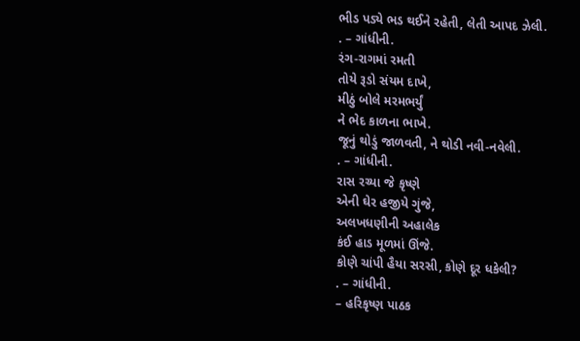ભીડ પડ્યે ભડ થઈને રહેતી, લેતી આપદ ઝેલી.
. – ગાંધીની.
રંગ-રાગમાં રમતી
તોયે રૂડો સંયમ દાખે,
મીઠું બોલે મરમભર્યું
ને ભેદ કાળના ભાખે.
જૂનું થોડું જાળવતી, ને થોડી નવી-નવેલી.
. – ગાંધીની.
રાસ રચ્યા જે કૃષ્ણે
એની ઘેર હજીયે ગુંજે,
અલખધણીની અહાલેક
કંઈ હાડ મૂળમાં ઊંજે.
કોણે ચાંપી હૈયા સરસી, કોણે દૂર ધકેલી?
. – ગાંધીની.
– હરિકૃષ્ણ પાઠક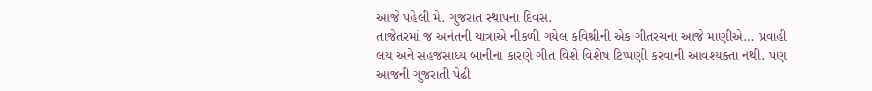આજે પહેલી મે. ગુજરાત સ્થાપના દિવસ.
તાજેતરમાં જ અનંતની યાત્રાએ નીકળી ગયેલ કવિશ્રીની એક ગીતરચના આજે માણીએ… પ્રવાહી લય અને સહજસાધ્ય બાનીના કારણે ગીત વિશે વિશેષ ટિપ્પણી કરવાની આવશ્યક્તા નથી. પણ આજની ગુજરાતી પેઢી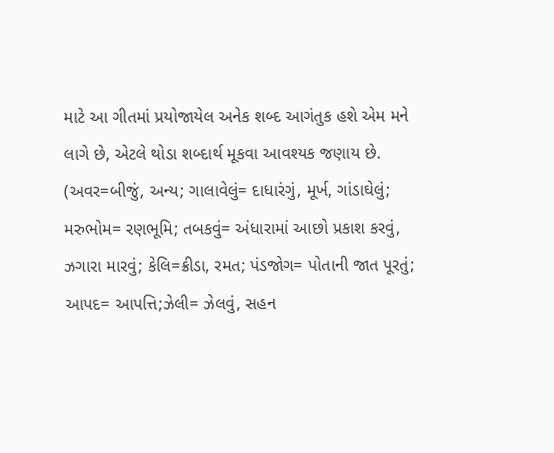માટે આ ગીતમાં પ્રયોજાયેલ અનેક શબ્દ આગંતુક હશે એમ મને લાગે છે, એટલે થોડા શબ્દાર્થ મૂકવા આવશ્યક જણાય છે.
(અવર=બીજું, અન્ય; ગાલાવેલું= દાધારંગું, મૂર્ખ, ગાંડાઘેલું; મરુભોમ= રણભૂમિ; તબકવું= અંધારામાં આછો પ્રકાશ કરવું, ઝગારા મારવું; કેલિ=ક્રીડા, રમત; પંડજોગ= પોતાની જાત પૂરતું; આપદ= આપત્તિ;ઝેલી= ઝેલવું, સહન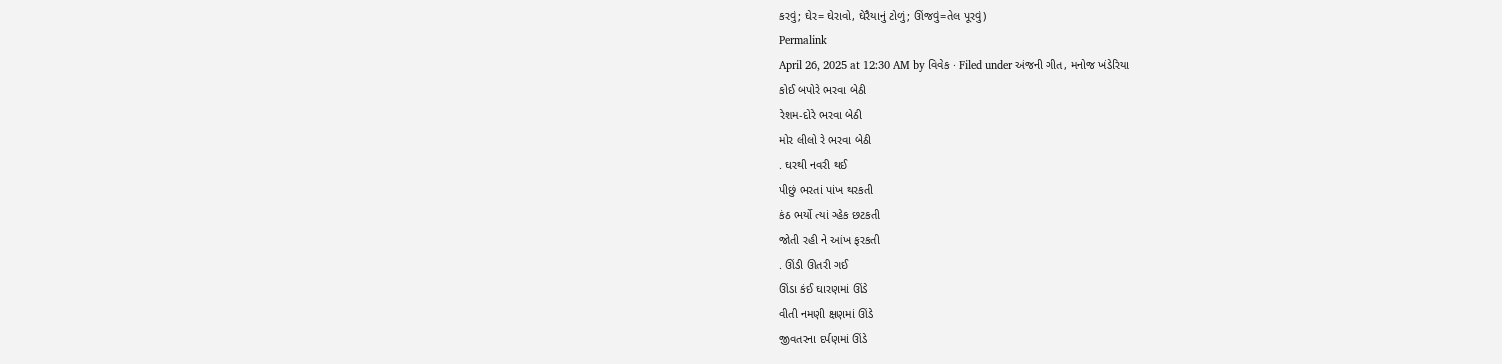કરવું; ઘેર= ઘેરાવો, ઘેરૈયાનું ટોળું; ઊંજવું=તેલ પૂરવું)
Permalink
April 26, 2025 at 12:30 AM by વિવેક · Filed under અંજની ગીત, મનોજ ખંડેરિયા
કોઈ બપોરે ભરવા બેઠી
રેશમ-દોરે ભરવા બેઠી
મોર લીલો રે ભરવા બેઠી
. ઘરથી નવરી થઈ
પીછું ભરતાં પાંખ થરકતી
કંઠ ભર્યો ત્યાં ગ્હેક છટકતી
જોતી રહી ને આંખ ફરકતી
. ઊંડી ઊતરી ગઈ
ઊંડા કંઈ ઘારણમાં ઊંડે
વીતી નમણી ક્ષણમાં ઊંડે
જીવતરના દર્પણમાં ઊંડે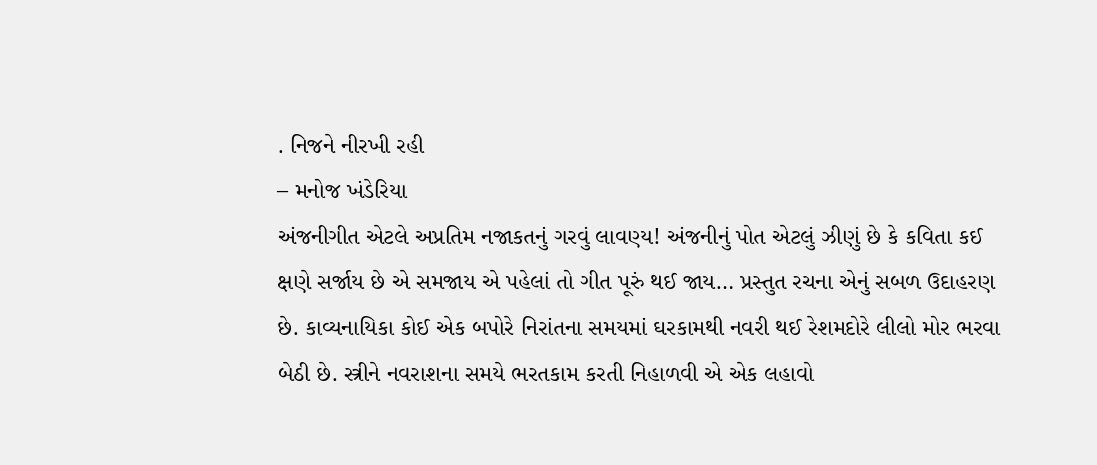. નિજને નીરખી રહી
– મનોજ ખંડેરિયા
અંજનીગીત એટલે અપ્રતિમ નજાકતનું ગરવું લાવણ્ય! અંજનીનું પોત એટલું ઝીણું છે કે કવિતા કઈ ક્ષણે સર્જાય છે એ સમજાય એ પહેલાં તો ગીત પૂરું થઈ જાય… પ્રસ્તુત રચના એનું સબળ ઉદાહરણ છે. કાવ્યનાયિકા કોઈ એક બપોરે નિરાંતના સમયમાં ઘરકામથી નવરી થઈ રેશમદોરે લીલો મોર ભરવા બેઠી છે. સ્ત્રીને નવરાશના સમયે ભરતકામ કરતી નિહાળવી એ એક લહાવો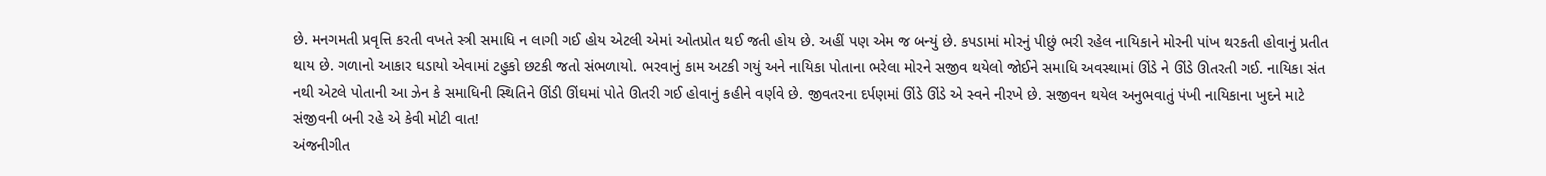છે. મનગમતી પ્રવૃત્તિ કરતી વખતે સ્ત્રી સમાધિ ન લાગી ગઈ હોય એટલી એમાં ઓતપ્રોત થઈ જતી હોય છે. અહીં પણ એમ જ બન્યું છે. કપડામાં મોરનું પીછું ભરી રહેલ નાયિકાને મોરની પાંખ થરકતી હોવાનું પ્રતીત થાય છે. ગળાનો આકાર ઘડાયો એવામાં ટહુકો છટકી જતો સંભળાયો. ભરવાનું કામ અટકી ગયું અને નાયિકા પોતાના ભરેલા મોરને સજીવ થયેલો જોઈને સમાધિ અવસ્થામાં ઊંડે ને ઊંડે ઊતરતી ગઈ. નાયિકા સંત નથી એટલે પોતાની આ ઝેન કે સમાધિની સ્થિતિને ઊંડી ઊંઘમાં પોતે ઊતરી ગઈ હોવાનું કહીને વર્ણવે છે. જીવતરના દર્પણમાં ઊંડે ઊંડે એ સ્વને નીરખે છે. સજીવન થયેલ અનુભવાતું પંખી નાયિકાના ખુદને માટે સંજીવની બની રહે એ કેવી મોટી વાત!
અંજનીગીત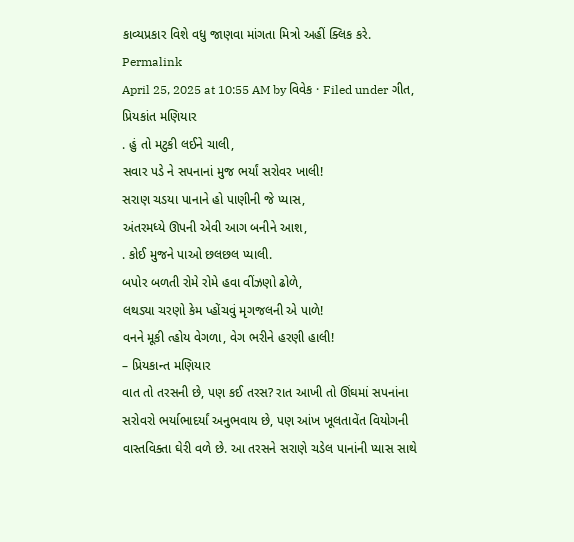કાવ્યપ્રકાર વિશે વધુ જાણવા માંગતા મિત્રો અહીં ક્લિક કરે.
Permalink
April 25, 2025 at 10:55 AM by વિવેક · Filed under ગીત, પ્રિયકાંત મણિયાર
. હું તો મટુકી લઈને ચાલી,
સવાર પડે ને સપનાનાં મુજ ભર્યાં સરોવર ખાલી!
સરાણ ચડયા પાનાને હો પાણીની જે પ્યાસ,
અંતરમધ્યે ઊપની એવી આગ બનીને આશ,
. કોઈ મુજને પાઓ છલછલ પ્યાલી.
બપોર બળતી રોમે રોમે હવા વીંઝણો ઢોળે,
લથડ્યા ચરણો કેમ પ્હોંચવું મૃગજલની એ પાળે!
વનને મૂકી ત્હોય વેગળા, વેગ ભરીને હરણી હાલી!
– પ્રિયકાન્ત મણિયાર
વાત તો તરસની છે, પણ કઈ તરસ? રાત આખી તો ઊંઘમાં સપનાંના સરોવરો ભર્યાભાદર્યાં અનુભવાય છે, પણ આંખ ખૂલતાવેંત વિયોગની વાસ્તવિક્તા ઘેરી વળે છે. આ તરસને સરાણે ચડેલ પાનાંની પ્યાસ સાથે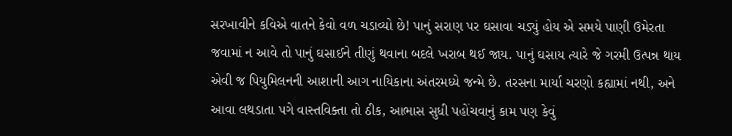સરખાવીને કવિએ વાતને કેવો વળ ચડાવ્યો છે! પાનું સરાણ પર ઘસાવા ચડ્યું હોય એ સમયે પાણી ઉમેરતા જવામાં ન આવે તો પાનું ઘસાઈને તીણું થવાના બદલે ખરાબ થઈ જાય. પાનું ઘસાય ત્યારે જે ગરમી ઉત્પન્ન થાય એવી જ પિયુમિલનની આશાની આગ નાયિકાના અંતરમધ્યે જન્મે છે. તરસના માર્યા ચરણો કહ્યામાં નથી, અને આવા લથડાતા પગે વાસ્તવિક્તા તો ઠીક, આભાસ સુધી પહોંચવાનું કામ પણ કેવું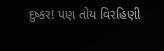દુષ્કર! પણ તોય વિરહિણી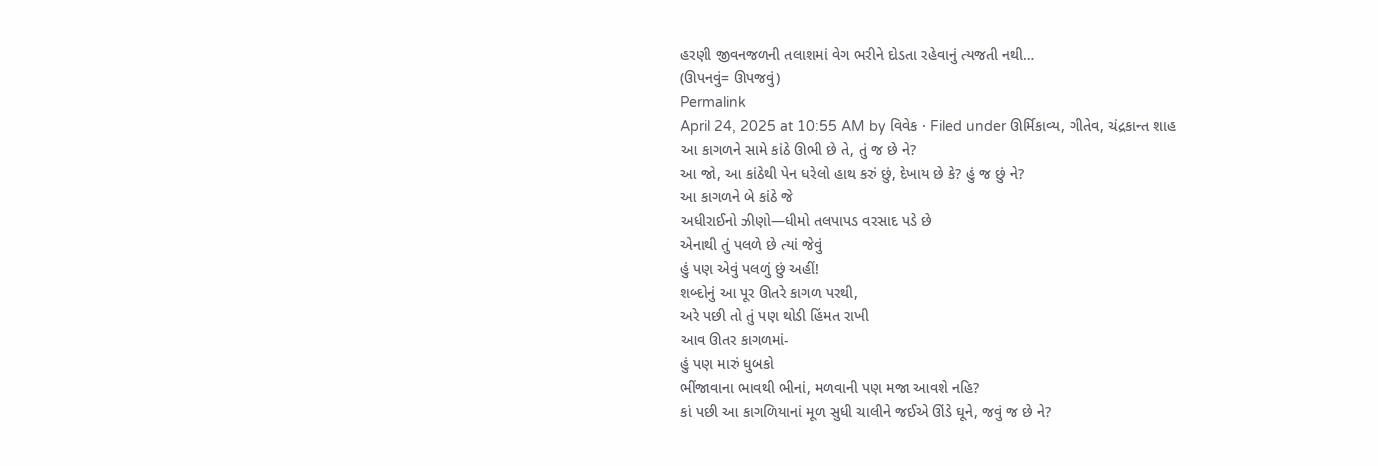હરણી જીવનજળની તલાશમાં વેગ ભરીને દોડતા રહેવાનું ત્યજતી નથી…
(ઊપનવું= ઊપજવું)
Permalink
April 24, 2025 at 10:55 AM by વિવેક · Filed under ઊર્મિકાવ્ય, ગીતેવ, ચંદ્રકાન્ત શાહ
આ કાગળને સામે કાંઠે ઊભી છે તે, તું જ છે ને?
આ જો, આ કાંઠેથી પેન ધરેલો હાથ કરું છું, દેખાય છે કે? હું જ છું ને?
આ કાગળને બે કાંઠે જે
અધીરાઈનો ઝીણો—ધીમો તલપાપડ વરસાદ પડે છે
એનાથી તું પલળે છે ત્યાં જેવું
હું પણ એવું પલળું છું અહીં!
શબ્દોનું આ પૂર ઊતરે કાગળ પરથી,
અરે પછી તો તું પણ થોડી હિંમત રાખી
આવ ઊતર કાગળમાં-
હું પણ મારું ધુબકો
ભીંજાવાના ભાવથી ભીનાં, મળવાની પણ મજા આવશે નહિ?
કાં પછી આ કાગળિયાનાં મૂળ સુધી ચાલીને જઈએ ઊંડે ઘૂને, જવું જ છે ને?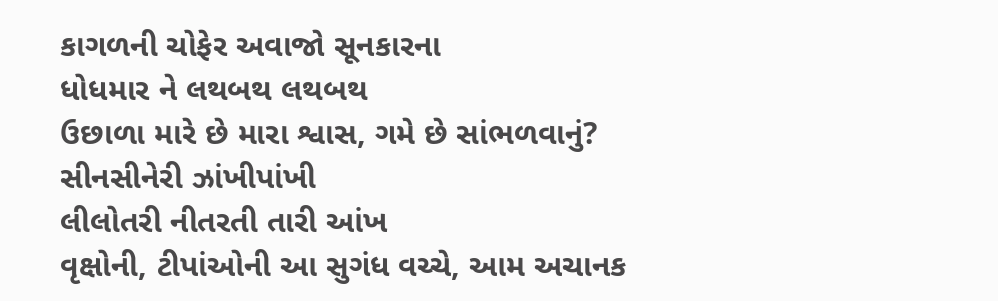કાગળની ચોફેર અવાજો સૂનકારના
ધોધમાર ને લથબથ લથબથ
ઉછાળા મારે છે મારા શ્વાસ, ગમે છે સાંભળવાનું?
સીનસીનેરી ઝાંખીપાંખી
લીલોતરી નીતરતી તારી આંખ
વૃક્ષોની, ટીપાંઓની આ સુગંધ વચ્ચે, આમ અચાનક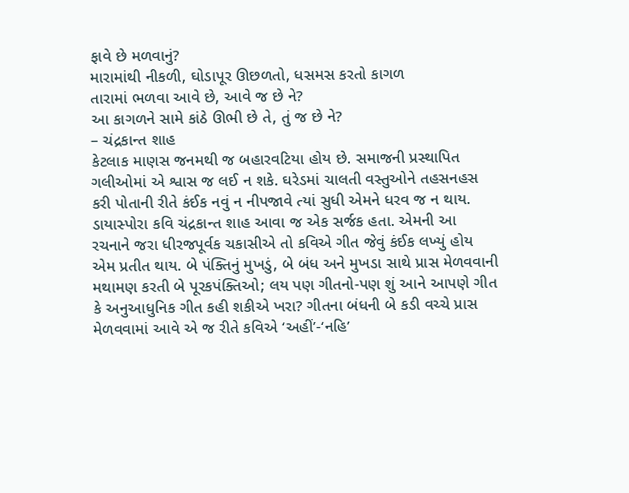ફાવે છે મળવાનું?
મારામાંથી નીકળી, ઘોડાપૂર ઊછળતો, ધસમસ કરતો કાગળ
તારામાં ભળવા આવે છે, આવે જ છે ને?
આ કાગળને સામે કાંઠે ઊભી છે તે, તું જ છે ને?
– ચંદ્રકાન્ત શાહ
કેટલાક માણસ જનમથી જ બહારવટિયા હોય છે. સમાજની પ્રસ્થાપિત ગલીઓમાં એ શ્વાસ જ લઈ ન શકે. ઘરેડમાં ચાલતી વસ્તુઓને તહસનહસ કરી પોતાની રીતે કંઈક નવું ન નીપજાવે ત્યાં સુધી એમને ધરવ જ ન થાય. ડાયાસ્પોરા કવિ ચંદ્રકાન્ત શાહ આવા જ એક સર્જક હતા. એમની આ રચનાને જરા ધીરજપૂર્વક ચકાસીએ તો કવિએ ગીત જેવું કંઈક લખ્યું હોય એમ પ્રતીત થાય. બે પંક્તિનું મુખડું, બે બંધ અને મુખડા સાથે પ્રાસ મેળવવાની મથામણ કરતી બે પૂરકપંક્તિઓ; લય પણ ગીતનો-પણ શું આને આપણે ગીત કે અનુઆધુનિક ગીત કહી શકીએ ખરા? ગીતના બંધની બે કડી વચ્ચે પ્રાસ મેળવવામાં આવે એ જ રીતે કવિએ ‘અહીં’-‘નહિ’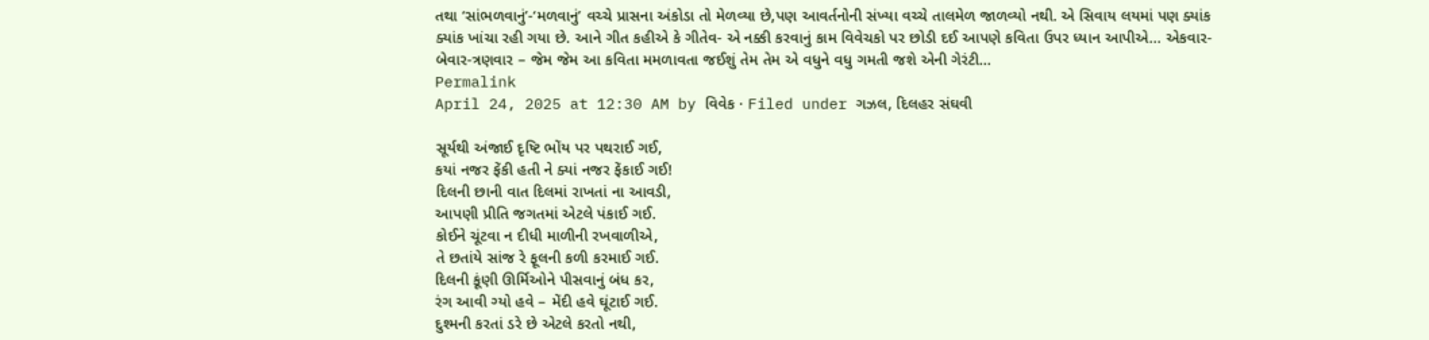તથા ‘સાંભળવાનું’-‘મળવાનું’ વચ્ચે પ્રાસના અંકોડા તો મેળવ્યા છે,પણ આવર્તનોની સંખ્યા વચ્ચે તાલમેળ જાળવ્યો નથી. એ સિવાય લયમાં પણ ક્યાંક ક્યાંક ખાંચા રહી ગયા છે. આને ગીત કહીએ કે ગીતેવ- એ નક્કી કરવાનું કામ વિવેચકો પર છોડી દઈ આપણે કવિતા ઉપર ધ્યાન આપીએ… એકવાર-બેવાર-ત્રણવાર – જેમ જેમ આ કવિતા મમળાવતા જઈશું તેમ તેમ એ વધુને વધુ ગમતી જશે એની ગેરંટી…
Permalink
April 24, 2025 at 12:30 AM by વિવેક · Filed under ગઝલ, દિલહર સંઘવી

સૂર્યથી અંજાઈ દૃષ્ટિ ભોંય પર પથરાઈ ગઈ,
કયાં નજર ફેંકી હતી ને ક્યાં નજર ફેંકાઈ ગઈ!
દિલની છાની વાત દિલમાં રાખતાં ના આવડી,
આપણી પ્રીતિ જગતમાં એટલે પંકાઈ ગઈ.
કોઈને ચૂંટવા ન દીધી માળીની રખવાળીએ,
તે છતાંયે સાંજ રે ફૂલની કળી કરમાઈ ગઈ.
દિલની કૂંણી ઊર્મિઓને પીસવાનું બંધ કર,
રંગ આવી ગ્યો હવે – મેંદી હવે ઘૂંટાઈ ગઈ.
દુશ્મની કરતાં ડરે છે એટલે કરતો નથી,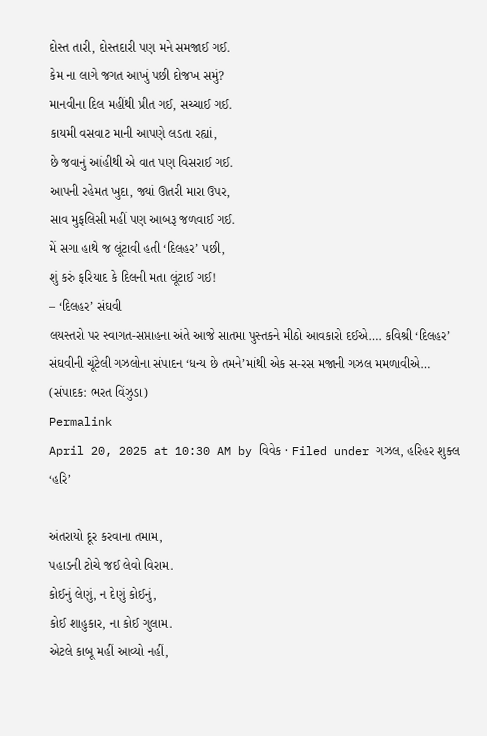દોસ્ત તારી, દોસ્તદારી પણ મને સમજાઈ ગઈ.
કેમ ના લાગે જગત આખું પછી દોજખ સમું?
માનવીના દિલ મહીંથી પ્રીત ગઈ, સચ્ચાઈ ગઈ.
કાયમી વસવાટ માની આપણે લડતા રહ્યાં,
છે જવાનું આંહીથી એ વાત પણ વિસરાઈ ગઈ.
આપની રહેમત ખુદા, જ્યાં ઊતરી મારા ઉપર,
સાવ મુફલિસી મહીં પણ આબરૂ જળવાઈ ગઈ.
મેં સગા હાથે જ લૂંટાવી હતી ‘દિલહર’ પછી,
શું કરું ફરિયાદ કે દિલની મતા લૂંટાઈ ગઈ!
– ‘દિલહર’ સંઘવી
લયસ્તરો પર સ્વાગત-સપ્તાહના અંતે આજે સાતમા પુસ્તકને મીઠો આવકારો દઈએ…. કવિશ્રી ‘દિલહર’ સંઘવીની ચૂંટેલી ગઝલોના સંપાદન ‘ધન્ય છે તમને’માંથી એક સ-રસ મજાની ગઝલ મમળાવીએ… (સંપાદક: ભરત વિંઝુડા)
Permalink
April 20, 2025 at 10:30 AM by વિવેક · Filed under ગઝલ, હરિહર શુક્લ ‘હરિ’

અંતરાયો દૂર કરવાના તમામ,
પહાડની ટોચે જઈ લેવો વિરામ.
કોઈનું લેણું, ન દેણું કોઈનું,
કોઈ શાહુકાર, ના કોઈ ગુલામ.
એટલે કાબૂ મહીં આવ્યો નહીં,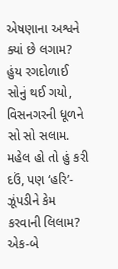એષણાના અશ્વને ક્યાં છે લગામ?
હુંય રગદોળાઈ સોનું થઈ ગયો,
વિસનગરની ધૂળને સો સો સલામ.
મહેલ હો તો હું કરી દઉં, પણ ‘હરિ’-
ઝૂંપડીને કેમ કરવાની લિલામ?
એક-બે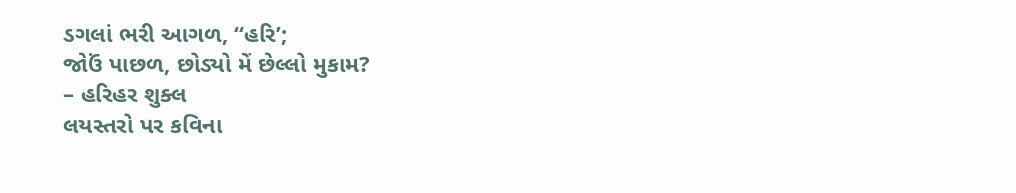ડગલાં ભરી આગળ, “હરિ’;
જોઉં પાછળ, છોડ્યો મેં છેલ્લો મુકામ?
– હરિહર શુક્લ
લયસ્તરો પર કવિના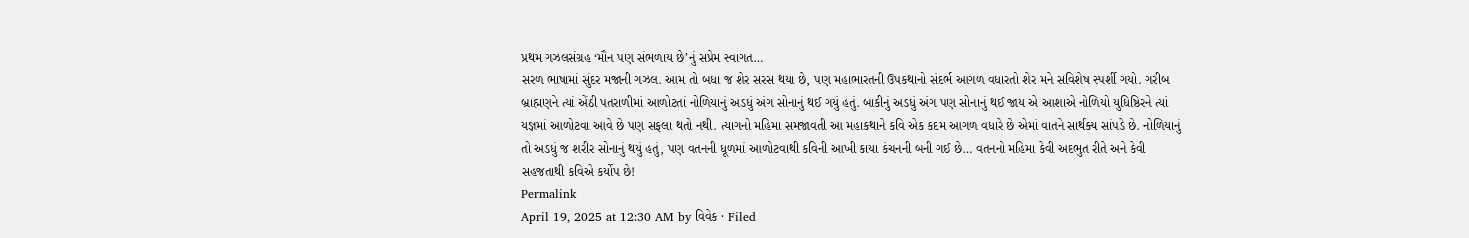પ્રથમ ગઝલસંગ્રહ ‘મૌન પણ સંભળાય છે’નું સપ્રેમ સ્વાગત…
સરળ ભાષામાં સુંદર મજાની ગઝલ. આમ તો બધા જ શેર સરસ થયા છે, પણ મહાભારતની ઉપકથાનો સંદર્ભ આગળ વધારતો શેર મને સવિશેષ સ્પર્શી ગયો. ગરીબ બ્રાહ્મણને ત્યાં એંઠી પતરાળીમાં આળોટતાં નોળિયાનું અડધું અંગ સોનાનું થઈ ગયું હતું. બાકીનું અડધું અંગ પણ સોનાનું થઈ જાય એ આશાએ નોળિયો યુધિષ્ઠિરને ત્યાં યજ્ઞમાં આળોટવા આવે છે પણ સફલા થતો નથી. ત્યાગનો મહિમા સમજાવતી આ મહાકથાને કવિ એક કદમ આગળ વધારે છે એમાં વાતને સાર્થક્ય સાંપડે છે. નોળિયાનું તો અડધું જ શરીર સોનાનું થયું હતું, પણ વતનની ધૂળમાં આળોટવાથી કવિની આખી કાયા કંચનની બની ગઈ છે… વતનનો મહિમા કેવી અદભુત રીતે અને કેવી સહજતાથી કવિએ કર્યોપ છે!
Permalink
April 19, 2025 at 12:30 AM by વિવેક · Filed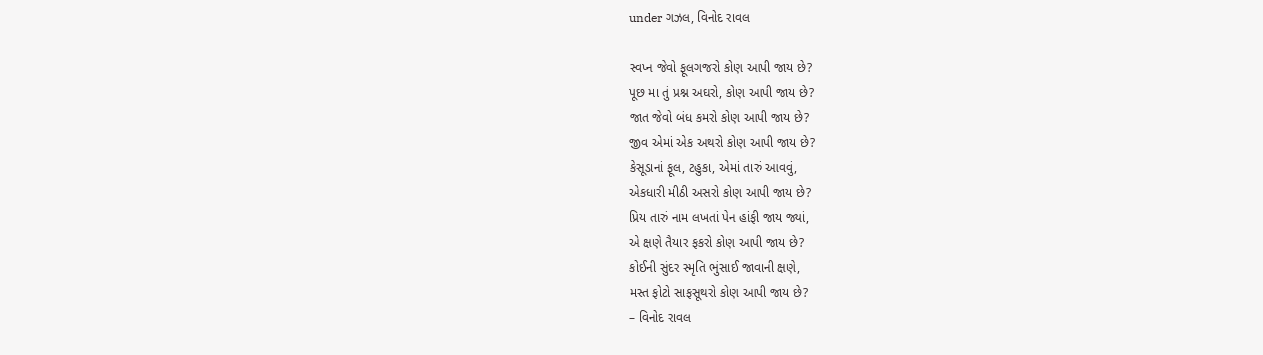under ગઝલ, વિનોદ રાવલ

સ્વપ્ન જેવો ફૂલગજરો કોણ આપી જાય છે?
પૂછ મા તું પ્રશ્ન અઘરો, કોણ આપી જાય છે?
જાત જેવો બંધ કમરો કોણ આપી જાય છે?
જીવ એમાં એક અથરો કોણ આપી જાય છે?
કેસૂડાનાં ફૂલ, ટહુકા, એમાં તારું આવવું,
એકધારી મીઠી અસરો કોણ આપી જાય છે?
પ્રિય તારું નામ લખતાં પેન હાંફી જાય જ્યાં,
એ ક્ષણે તૈયાર ફકરો કોણ આપી જાય છે?
કોઈની સુંદર સ્મૃતિ ભુંસાઈ જાવાની ક્ષણે,
મસ્ત ફોટો સાફસૂથરો કોણ આપી જાય છે?
– વિનોદ રાવલ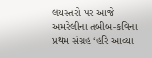લયસ્તરો પર આજે અમરેલીના તબીબ-કવિના પ્રથમ સંગ્રહ ‘હરિ આવ્યા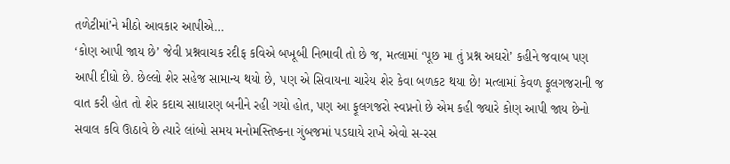તળેટીમાં’ને મીઠો આવકાર આપીએ…
‘કોણ આપી જાય છે’ જેવી પ્રશ્નવાચક રદીફ કવિએ બખૂબી નિભાવી તો છે જ, મત્લામાં ‘પૂછ મા તું પ્રશ્ન અઘરો’ કહીને જવાબ પણ આપી દીધો છે. છેલ્લો શેર સહેજ સામાન્ય થયો છે, પણ એ સિવાયના ચારેય શેર કેવા બળકટ થયા છે! મત્લામાં કેવળ ફૂલગજરાની જ વાત કરી હોત તો શેર કદાચ સાધારણ બનીને રહી ગયો હોત, પણ આ ફૂલગજરો સ્વપ્નનો છે એમ કહી જ્યારે કોણ આપી જાય છેનો સવાલ કવિ ઊઠાવે છે ત્યારે લાંબો સમય મનોમસ્તિષ્કના ગુંબજમાં પડઘાયે રાખે એવો સ-રસ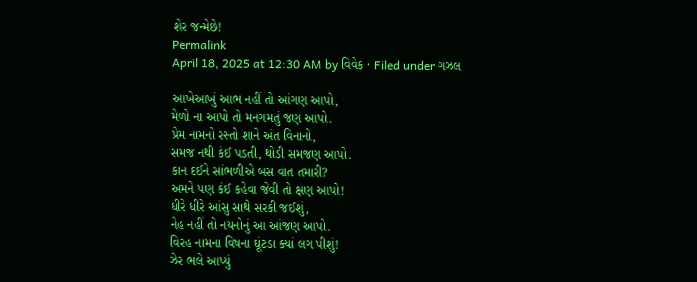શેર જન્મેછે!
Permalink
April 18, 2025 at 12:30 AM by વિવેક · Filed under ગઝલ

આખેઆખું આભ નહીં તો આંગણ આપો,
મેળો ના આપો તો મનગમતું જણ આપો.
પ્રેમ નામનો રસ્તો શાને અંત વિનાનો,
સમજ નથી કંઈ પડતી, થોડી સમજણ આપો.
કાન દઈને સાંભળીએ બસ વાત તમારી?
અમને પણ કંઈ કહેવા જેવી તો ક્ષણ આપો!
ધીરે ધીરે આંસુ સાથે સરકી જઈશું,
નેહ નહીં તો નયનોનું આ આંજણ આપો.
વિરહ નામના વિષના ઘૂંટડા ક્યાં લગ પીશું!
ઝેર ભલે આપ્યું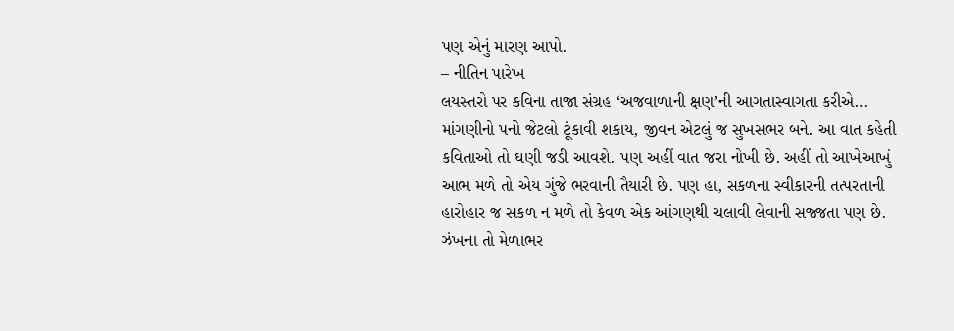પણ એનું મારણ આપો.
– નીતિન પારેખ
લયસ્તરો પર કવિના તાજા સંગ્રહ ‘અજવાળાની ક્ષણ’ની આગતાસ્વાગતા કરીએ…
માંગણીનો પનો જેટલો ટૂંકાવી શકાય, જીવન એટલું જ સુખસભર બને. આ વાત કહેતી કવિતાઓ તો ઘણી જડી આવશે. પણ અહીં વાત જરા નોખી છે. અહીં તો આખેઆખું આભ મળે તો એય ગુંજે ભરવાની તૈયારી છે. પણ હા, સકળના સ્વીકારની તત્પરતાની હારોહાર જ સકળ ન મળે તો કેવળ એક આંગણથી ચલાવી લેવાની સજ્જતા પણ છે. ઝંખના તો મેળાભર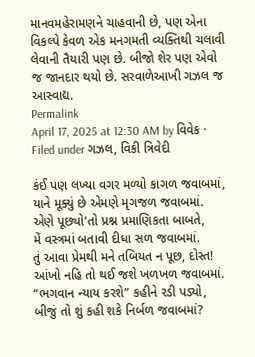માનવમહેરામણને ચાહવાની છે, પણ એના વિકલ્પે કેવળ એક મનગમતી વ્યક્તિથી ચલાવી લેવાની તૈયારી પણ છે. બીજો શેર પણ એવો જ જાનદાર થયો છે. સરવાળેઆખી ગઝલ જ આસ્વાદ્ય.
Permalink
April 17, 2025 at 12:30 AM by વિવેક · Filed under ગઝલ, વિકી ત્રિવેદી

કંઈ પણ લખ્યા વગર મળ્યો કાગળ જવાબમાં,
યાને મૂક્યું છે એમણે મૃગજળ જવાબમાં.
એણે પૂછ્યો’તો પ્રશ્ન પ્રમાણિકતા બાબતે,
મેં વસ્ત્રમાં બતાવી દીધા સળ જવાબમાં.
તું આવા પ્રેમથી મને તબિયત ન પૂછ, દોસ્ત!
આંખો નહિ તો થઈ જશે ખળખળ જવાબમાં.
“ભગવાન ન્યાય કરશે” કહીને રડી પડ્યો,
બીજું તો શું કહી શકે નિર્બળ જવાબમાં?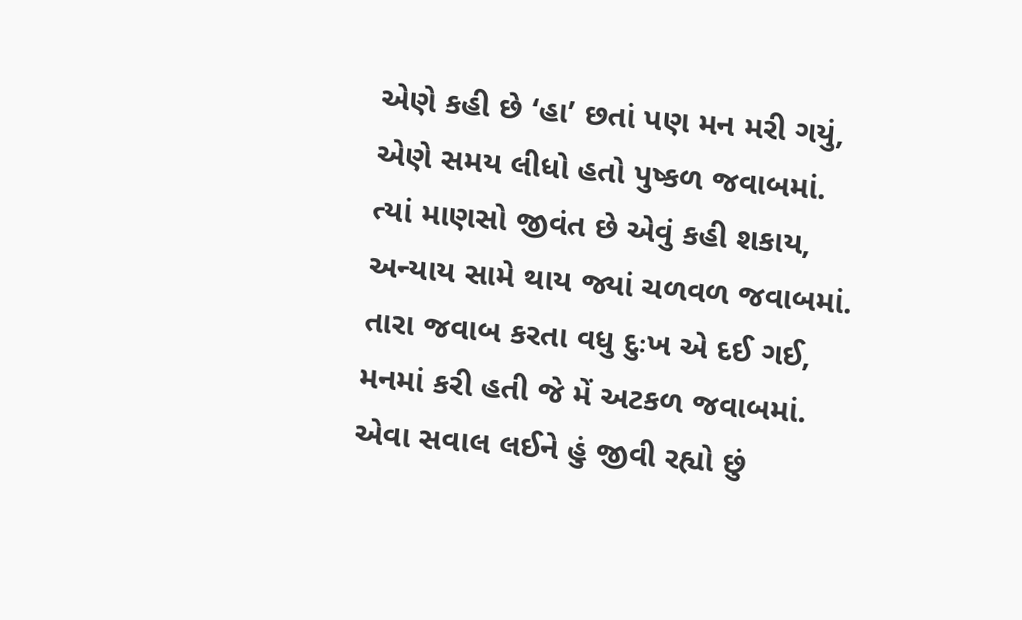એણે કહી છે ‘હા’ છતાં પણ મન મરી ગયું,
એણે સમય લીધો હતો પુષ્કળ જવાબમાં.
ત્યાં માણસો જીવંત છે એવું કહી શકાય,
અન્યાય સામે થાય જ્યાં ચળવળ જવાબમાં.
તારા જવાબ કરતા વધુ દુઃખ એ દઈ ગઈ,
મનમાં કરી હતી જે મેં અટકળ જવાબમાં.
એવા સવાલ લઈને હું જીવી રહ્યો છું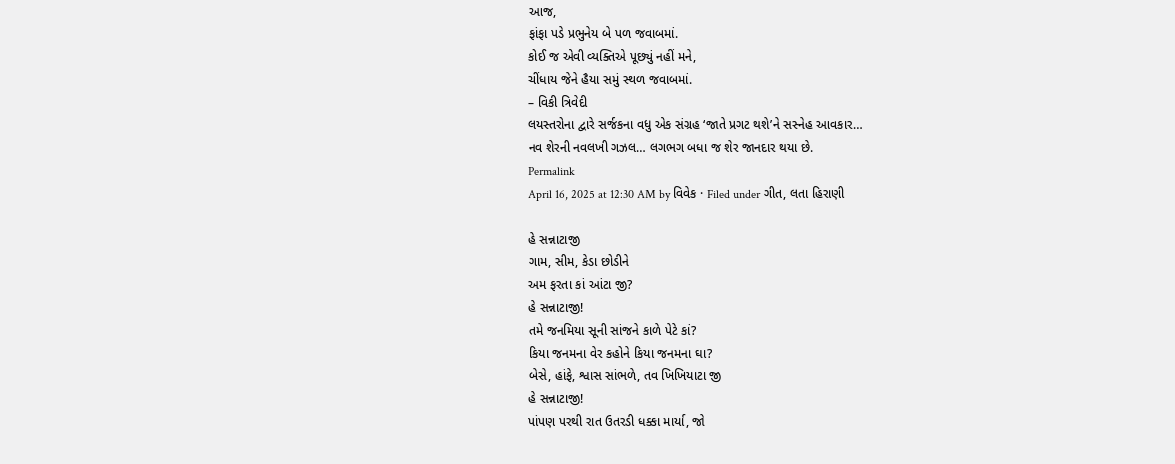આજ,
ફાંફા પડે પ્રભુનેય બે પળ જવાબમાં.
કોઈ જ એવી વ્યક્તિએ પૂછ્યું નહીં મને,
ચીંધાય જેને હૈયા સમું સ્થળ જવાબમાં.
– વિકી ત્રિવેદી
લયસ્તરોના દ્વારે સર્જકના વધુ એક સંગ્રહ ‘જાતે પ્રગટ થશે’ને સસ્નેહ આવકાર…
નવ શેરની નવલખી ગઝલ… લગભગ બધા જ શેર જાનદાર થયા છે.
Permalink
April 16, 2025 at 12:30 AM by વિવેક · Filed under ગીત, લતા હિરાણી

હે સન્નાટાજી
ગામ, સીમ, કેડા છોડીને
અમ ફરતા કાં આંટા જી?
હે સન્નાટાજી!
તમે જનમિયા સૂની સાંજને કાળે પેટે કાં?
કિયા જનમના વેર કહોને કિયા જનમના ઘા?
બેસે, હાંફે, શ્વાસ સાંભળે, તવ ખિખિયાટા જી
હે સન્નાટાજી!
પાંપણ પરથી રાત ઉતરડી ધક્કા માર્યા, જો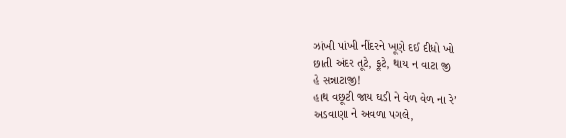ઝાંખી પાંખી નીંદરને ખૂણે દઈ દીધો ખો
છાતી અંદર તૂટે, ફૂટે, થાય ન વાટા જી
હે સન્નાટાજી!
હાથ વછૂટી જાય ઘડી ને વેળ વેળ ના રે’
અડવાણા ને અવળા પગલે,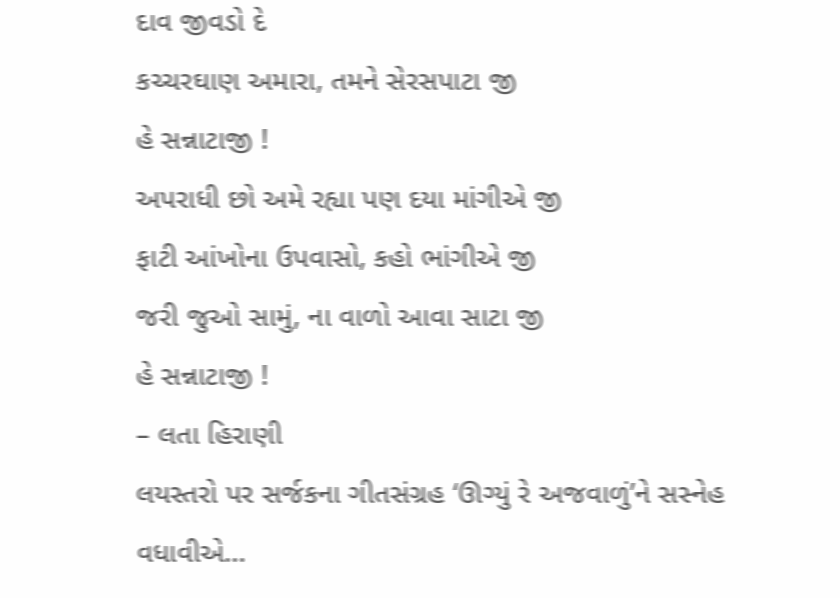દાવ જીવડો દે
કચ્ચરઘાણ અમારા, તમને સેરસપાટા જી
હે સન્નાટાજી !
અપરાધી છો અમે રહ્યા પણ દયા માંગીએ જી
ફાટી આંખોના ઉપવાસો, કહો ભાંગીએ જી
જરી જુઓ સામું, ના વાળો આવા સાટા જી
હે સન્નાટાજી !
– લતા હિરાણી
લયસ્તરો પર સર્જકના ગીતસંગ્રહ ‘ઊગ્યું રે અજવાળું’ને સસ્નેહ વધાવીએ…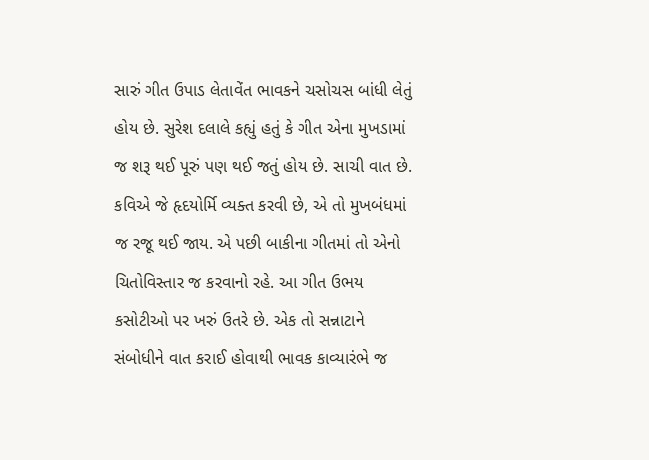સારું ગીત ઉપાડ લેતાવેંત ભાવકને ચસોચસ બાંધી લેતું હોય છે. સુરેશ દલાલે કહ્યું હતું કે ગીત એના મુખડામાં જ શરૂ થઈ પૂરું પણ થઈ જતું હોય છે. સાચી વાત છે. કવિએ જે હૃદયોર્મિ વ્યક્ત કરવી છે, એ તો મુખબંધમાં જ રજૂ થઈ જાય. એ પછી બાકીના ગીતમાં તો એનો ચિતોવિસ્તાર જ કરવાનો રહે. આ ગીત ઉભય કસોટીઓ પર ખરું ઉતરે છે. એક તો સન્નાટાને સંબોધીને વાત કરાઈ હોવાથી ભાવક કાવ્યારંભે જ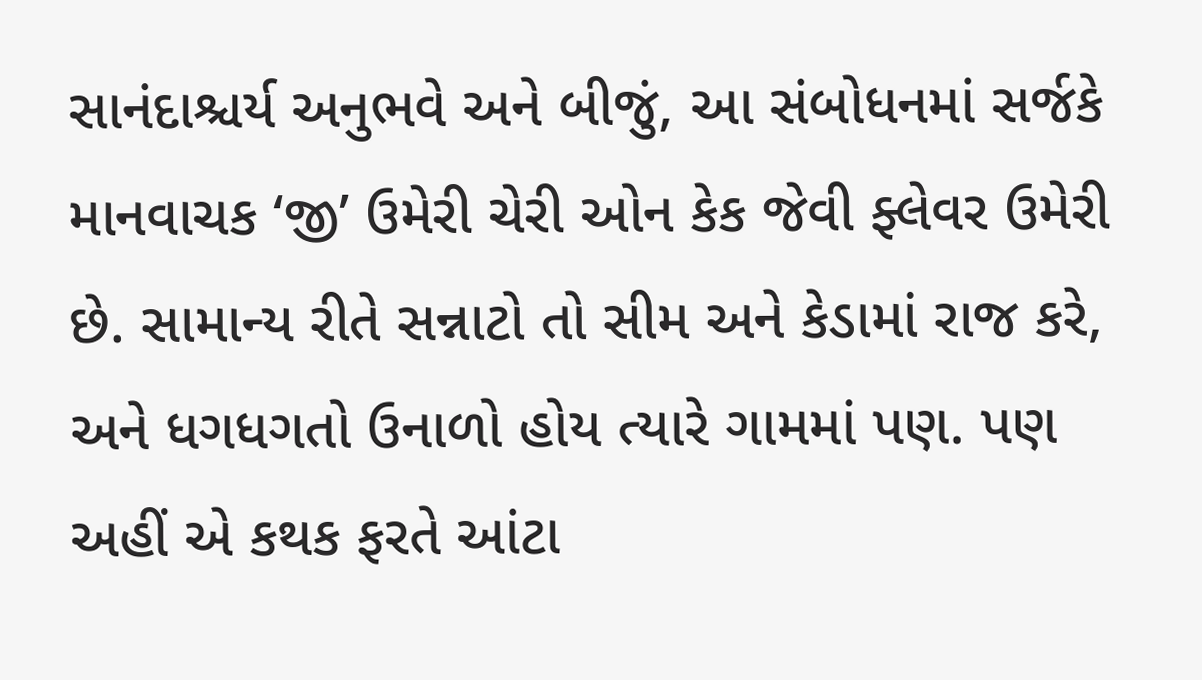સાનંદાશ્ચર્ય અનુભવે અને બીજું, આ સંબોધનમાં સર્જકે માનવાચક ‘જી’ ઉમેરી ચેરી ઓન કેક જેવી ફ્લેવર ઉમેરી છે. સામાન્ય રીતે સન્નાટો તો સીમ અને કેડામાં રાજ કરે, અને ધગધગતો ઉનાળો હોય ત્યારે ગામમાં પણ. પણ અહીં એ કથક ફરતે આંટા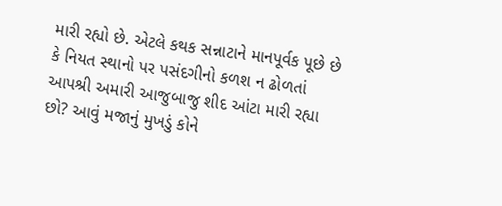મારી રહ્યો છે. એટલે કથક સન્નાટાને માનપૂર્વક પૂછે છે કે નિયત સ્થાનો પર પસંદગીનો કળશ ન ઢોળતાં આપશ્રી અમારી આજુબાજુ શીદ આંટા મારી રહ્યા છો? આવું મજાનું મુખડું કોને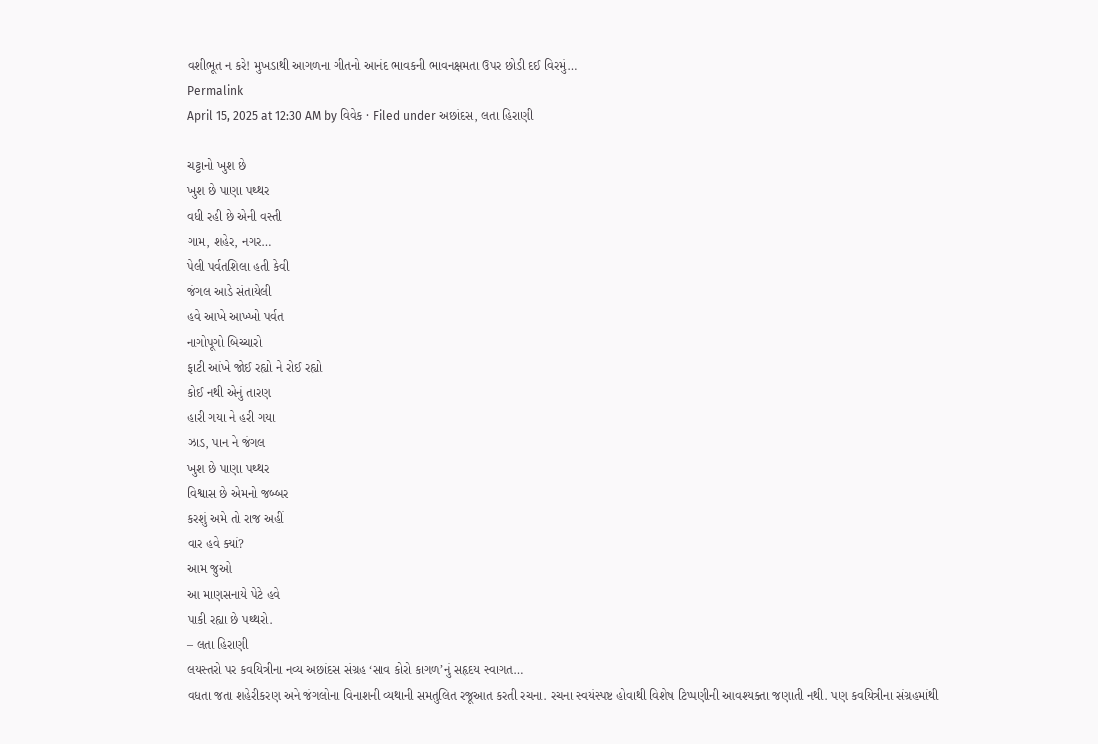વશીભૂત ન કરે! મુખડાથી આગળના ગીતનો આનંદ ભાવકની ભાવનક્ષમતા ઉપર છોડી દઈ વિરમું…
Permalink
April 15, 2025 at 12:30 AM by વિવેક · Filed under અછાંદસ, લતા હિરાણી

ચટ્ટાનો ખુશ છે
ખુશ છે પાણા પથ્થર
વધી રહી છે એની વસ્તી
ગામ, શહેર, નગર…
પેલી પર્વતશિલા હતી કેવી
જંગલ આડે સંતાયેલી
હવે આખે આખ્ખો પર્વત
નાગોપૂગો બિચ્ચારો
ફાટી આંખે જોઈ રહ્યો ને રોઈ રહ્યો
કોઈ નથી એનું તારણ
હારી ગયા ને હરી ગયા
ઝાડ, પાન ને જંગલ
ખુશ છે પાણા પથ્થર
વિશ્વાસ છે એમનો જબ્બર
કરશું અમે તો રાજ અહીં
વાર હવે ક્યાં?
આમ જુઓ
આ માણસનાયે પેટે હવે
પાકી રહ્યા છે પથ્થરો.
– લતા હિરાણી
લયસ્તરો પર કવયિત્રીના નવ્ય અછાંદસ સંગ્રહ ‘સાવ કોરો કાગળ’નું સહૃદય સ્વાગત…
વધતા જતા શહેરીકરણ અને જંગલોના વિનાશની વ્યથાની સમતુલિત રજૂઆત કરતી રચના. રચના સ્વયંસ્પષ્ટ હોવાથી વિશેષ ટિપ્પણીની આવશ્યક્તા જણાતી નથી. પણ કવયિત્રીના સંગ્રહમાંથી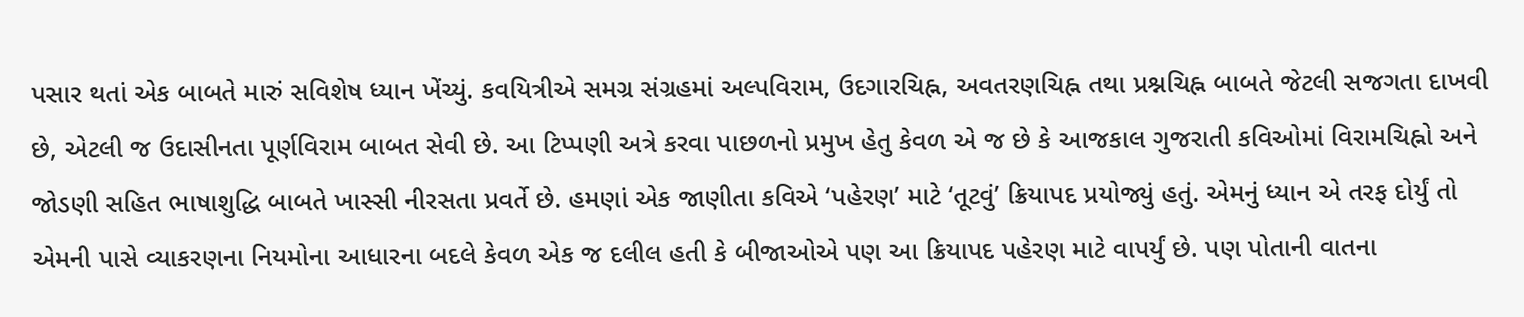પસાર થતાં એક બાબતે મારું સવિશેષ ધ્યાન ખેંચ્યું. કવયિત્રીએ સમગ્ર સંગ્રહમાં અલ્પવિરામ, ઉદગારચિહ્ન, અવતરણચિહ્ન તથા પ્રશ્નચિહ્ન બાબતે જેટલી સજગતા દાખવી છે, એટલી જ ઉદાસીનતા પૂર્ણવિરામ બાબત સેવી છે. આ ટિપ્પણી અત્રે કરવા પાછળનો પ્રમુખ હેતુ કેવળ એ જ છે કે આજકાલ ગુજરાતી કવિઓમાં વિરામચિહ્નો અને જોડણી સહિત ભાષાશુદ્ધિ બાબતે ખાસ્સી નીરસતા પ્રવર્તે છે. હમણાં એક જાણીતા કવિએ ‘પહેરણ’ માટે ‘તૂટવું’ ક્રિયાપદ પ્રયોજ્યું હતું. એમનું ધ્યાન એ તરફ દોર્યું તો એમની પાસે વ્યાકરણના નિયમોના આધારના બદલે કેવળ એક જ દલીલ હતી કે બીજાઓએ પણ આ ક્રિયાપદ પહેરણ માટે વાપર્યું છે. પણ પોતાની વાતના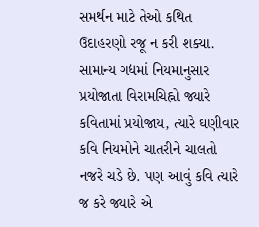સમર્થન માટે તેઓ કથિત ઉદાહરણો રજૂ ન કરી શક્યા. સામાન્ય ગદ્યમાં નિયમાનુસાર પ્રયોજાતા વિરામચિહ્નો જ્યારે કવિતામાં પ્રયોજાય, ત્યારે ઘણીવાર કવિ નિયમોને ચાતરીને ચાલતો નજરે ચડે છે. પણ આવું કવિ ત્યારે જ કરે જ્યારે એ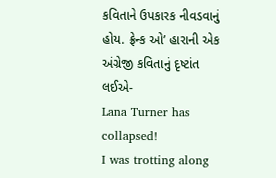કવિતાને ઉપકારક નીવડવાનું હોય. ફ્રેન્ક ઓ’ હારાની એક અંગ્રેજી કવિતાનું દૃષ્ટાંત લઈએ-
Lana Turner has collapsed!
I was trotting along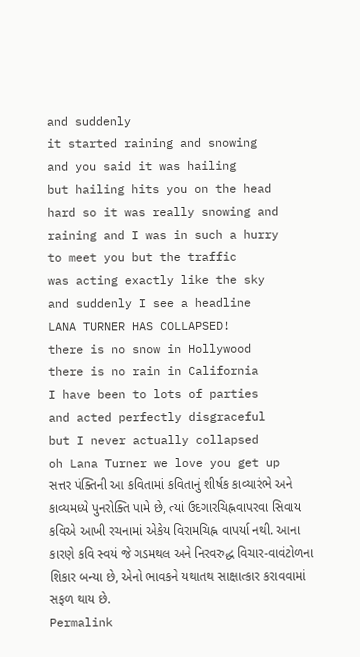and suddenly
it started raining and snowing
and you said it was hailing
but hailing hits you on the head
hard so it was really snowing and
raining and I was in such a hurry
to meet you but the traffic
was acting exactly like the sky
and suddenly I see a headline
LANA TURNER HAS COLLAPSED!
there is no snow in Hollywood
there is no rain in California
I have been to lots of parties
and acted perfectly disgraceful
but I never actually collapsed
oh Lana Turner we love you get up
સત્તર પંક્તિની આ કવિતામાં કવિતાનું શીર્ષક કાવ્યારંભે અને કાવ્યમધ્યે પુનરોક્તિ પામે છે, ત્યાં ઉદગારચિહ્નવાપરવા સિવાય કવિએ આખી રચનામાં એકેય વિરામચિહ્ન વાપર્યા નથી. આના કારણે કવિ સ્વયં જે ગડમથલ અને નિરવરુદ્ધ વિચાર-વાવંટોળના શિકાર બન્યા છે, એનો ભાવકને યથાતથ સાક્ષાત્કાર કરાવવામાં સફળ થાય છે.
Permalink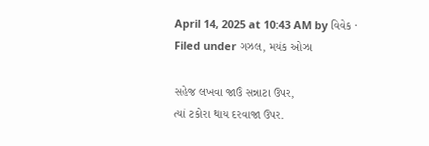April 14, 2025 at 10:43 AM by વિવેક · Filed under ગઝલ, મયંક ઓઝા

સહેજ લખવા જાઉં સન્નાટા ઉપર,
ત્યાં ટકોરા થાય દરવાજા ઉપર.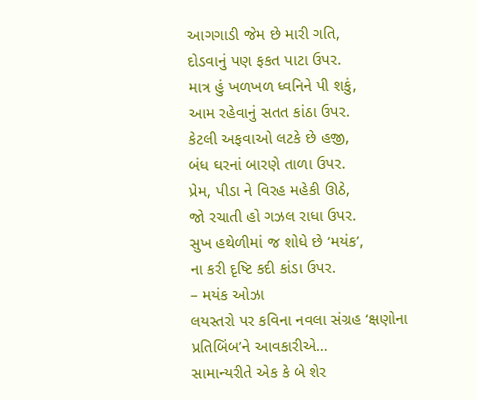આગગાડી જેમ છે મારી ગતિ,
દોડવાનું પણ ફકત પાટા ઉપર.
માત્ર હું ખળખળ ધ્વનિને પી શકું,
આમ રહેવાનું સતત કાંઠા ઉપર.
કેટલી અફવાઓ લટકે છે હજી,
બંધ ઘરનાં બારણે તાળા ઉપર.
પ્રેમ, પીડા ને વિરહ મહેકી ઊઠે,
જો રચાતી હો ગઝલ રાધા ઉપર.
સુખ હથેળીમાં જ શોધે છે ‘મયંક’,
ના કરી દૃષ્ટિ કદી કાંડા ઉપર.
– મયંક ઓઝા
લયસ્તરો પર કવિના નવલા સંગ્રહ ‘ક્ષણોના પ્રતિબિંબ’ને આવકારીએ…
સામાન્યરીતે એક કે બે શેર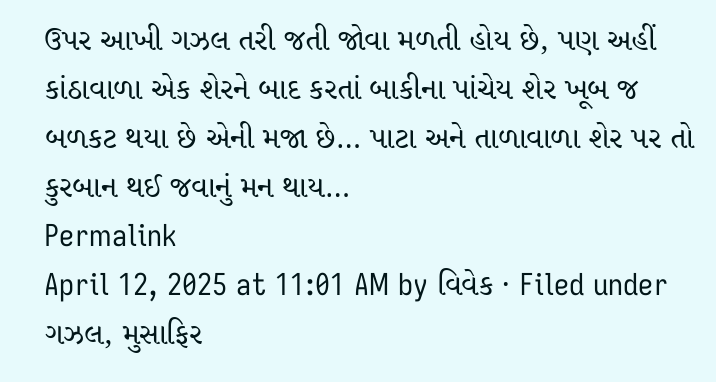ઉપર આખી ગઝલ તરી જતી જોવા મળતી હોય છે, પણ અહીં કાંઠાવાળા એક શેરને બાદ કરતાં બાકીના પાંચેય શેર ખૂબ જ બળકટ થયા છે એની મજા છે… પાટા અને તાળાવાળા શેર પર તો કુરબાન થઈ જવાનું મન થાય…
Permalink
April 12, 2025 at 11:01 AM by વિવેક · Filed under ગઝલ, મુસાફિર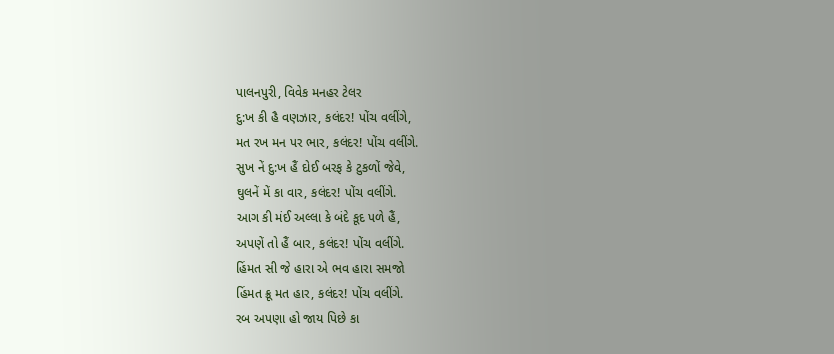પાલનપુરી, વિવેક મનહર ટેલર
દુ:ખ કી હૈ વણઝાર, કલંદર! પોંચ વલીંગે,
મત રખ મન પર ભાર, કલંદર! પોંચ વલીંગે.
સુખ નેં દુ:ખ હૈં દોઈ બરફ કે ટુકળોં જેવે,
ઘુલનેં મેં કા વાર, કલંદર! પોંચ વલીંગે.
આગ કી મંઈ અલ્લા કે બંદે કૂદ પળે હૈં,
અપણેં તો હૈં બાર, કલંદર! પોંચ વલીંગે.
હિંમત સી જે હારા એ ભવ હારા સમજો
હિંમત ક્રૂ મત હાર, કલંદર! પોંચ વલીંગે.
રબ અપણા હો જાય પિછે કા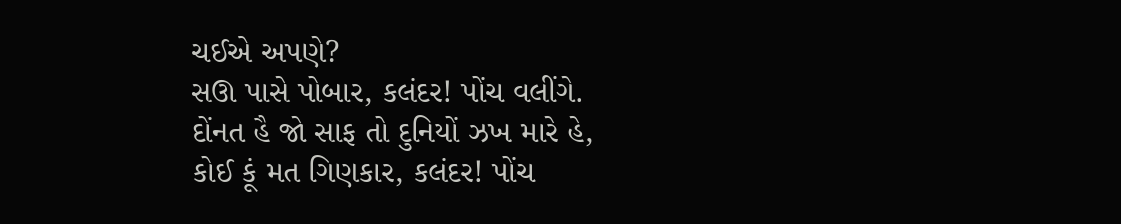ચઈએ અપણે?
સઊ પાસે પોબાર, કલંદર! પોંચ વલીંગે.
દોંનત હૈ જો સાફ તો દુનિયોં ઝખ મારે હે,
કોઈ કૂં મત ગિણકાર, કલંદર! પોંચ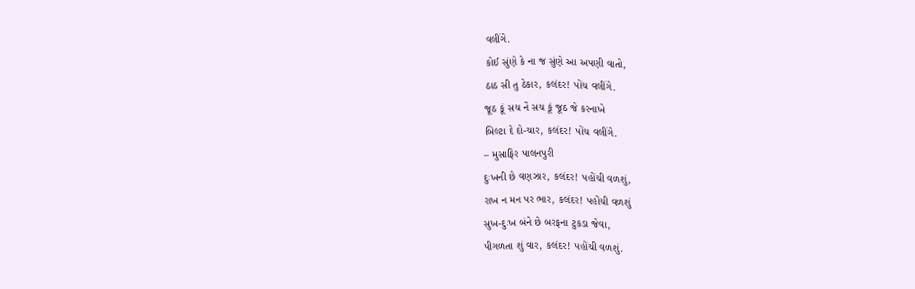વલીંગે.
કોઈ સુંણે કે ના જ સુંણે આ અપણી વાતો,
ઠાઠ સી તુ ઠેકાર, કલંદર! પોંચ વલીંગે.
જૂઠ કૂં સચ નેં સચ કૂં જૂઠ જે કરનાખે
બિલ્ટા દે દો-ચાર, કલંદર! પોંચ વલીંગે.
– મુસાફિર પાલનપુરી
દુઃખની છે વણઝાર, કલંદર! પહોંચી વળશું,
રાખ ન મન પર ભાર, કલંદર! પહોંચી વળશું
સુખ-દુઃખ બંને છે બરફના ટુકડા જેવા,
પીગળતા શું વાર, કલંદર! પહોંચી વળશું.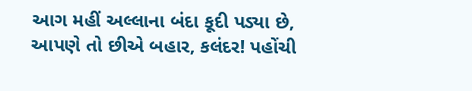આગ મહીં અલ્લાના બંદા કૂદી પડ્યા છે,
આપણે તો છીએ બહાર, કલંદર! પહોંચી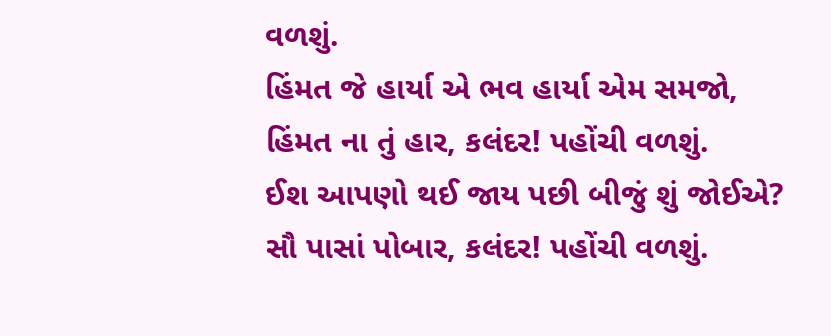વળશું.
હિંમત જે હાર્યા એ ભવ હાર્યા એમ સમજો,
હિંમત ના તું હાર, કલંદર! પહોંચી વળશું.
ઈશ આપણો થઈ જાય પછી બીજું શું જોઈએ?
સૌ પાસાં પોબાર, કલંદર! પહોંચી વળશું.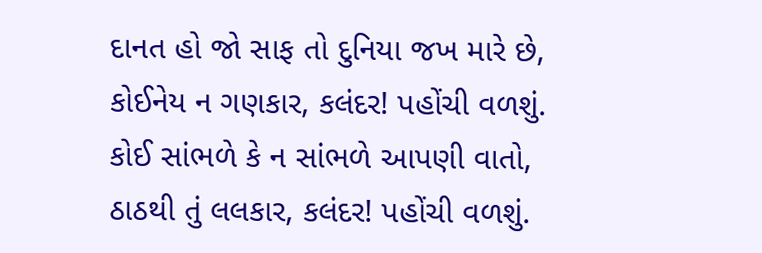દાનત હો જો સાફ તો દુનિયા જખ મારે છે,
કોઈનેય ન ગણકાર, કલંદર! પહોંચી વળશું.
કોઈ સાંભળે કે ન સાંભળે આપણી વાતો,
ઠાઠથી તું લલકાર, કલંદર! પહોંચી વળશું.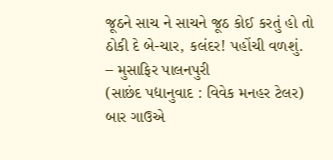જૂઠને સાચ ને સાચને જૂઠ કોઈ કરતું હો તો
ઠોકી દે બે-ચાર, કલંદર! પહોંચી વળશું.
– મુસાફિર પાલનપુરી
(સાછંદ પદ્યાનુવાદ : વિવેક મનહર ટેલર)
બાર ગાઉએ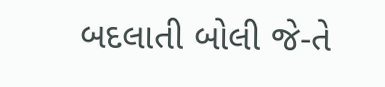બદલાતી બોલી જે-તે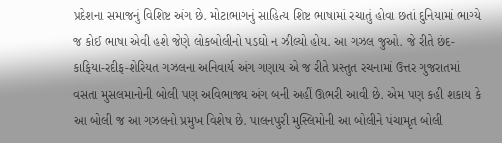પ્રદેશના સમાજનું વિશિષ્ટ અંગ છે. મોટાભાગનું સાહિત્ય શિષ્ટ ભાષામાં રચાતું હોવા છતાં દુનિયામાં ભાગ્યે જ કોઈ ભાષા એવી હશે જેણે લોકબોલીનો પડઘો ન ઝીલ્યો હોય. આ ગઝલ જુઓ. જે રીતે છંદ-કાફિયા-રદીફ-શેરિયત ગઝલના અનિવાર્ય અંગ ગણાય એ જ રીતે પ્રસ્તુત રચનામાં ઉત્તર ગુજરાતમાં વસતા મુસલમાનોની બોલી પણ અવિભાજ્ય અંગ બની અહીં ઊભરી આવી છે. એમ પણ કહી શકાય કે આ બોલી જ આ ગઝલનો પ્રમુખ વિશેષ છે. પાલનપુરી મુસ્લિમોની આ બોલીને પંચામૃત બોલી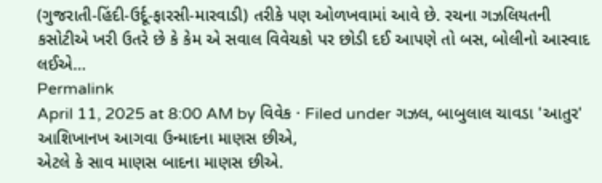(ગુજરાતી-હિંદી-ઉર્દૂ-ફારસી-મારવાડી) તરીકે પણ ઓળખવામાં આવે છે. રચના ગઝલિયતની કસોટીએ ખરી ઉતરે છે કે કેમ એ સવાલ વિવેચકો પર છોડી દઈ આપણે તો બસ, બોલીનો આસ્વાદ લઈએ…
Permalink
April 11, 2025 at 8:00 AM by વિવેક · Filed under ગઝલ, બાબુલાલ ચાવડા 'આતુર'
આશિખાનખ આગવા ઉન્માદના માણસ છીએ,
એટલે કે સાવ માણસ બાદના માણસ છીએ.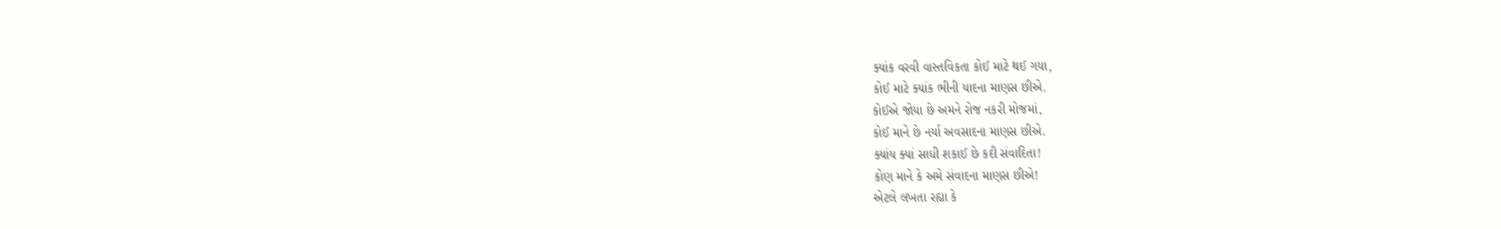ક્યાંક વરવી વાસ્તવિકતા કોઈ માટે થઈ ગયા,
કોઈ માટે ક્યાંક ભીની યાદના માણસ છીએ.
કોઈએ જોયા છે અમને રોજ નકરી મોજમાં,
કોઈ માને છે નર્યા અવસાદના માણસ છીએ.
ક્યાંય ક્યાં સાધી શકાઈ છે કદી સંવાદિતા!
કોણ માને કે અમે સંવાદના માણસ છીએ!
એટલે લખતા રહ્યા કે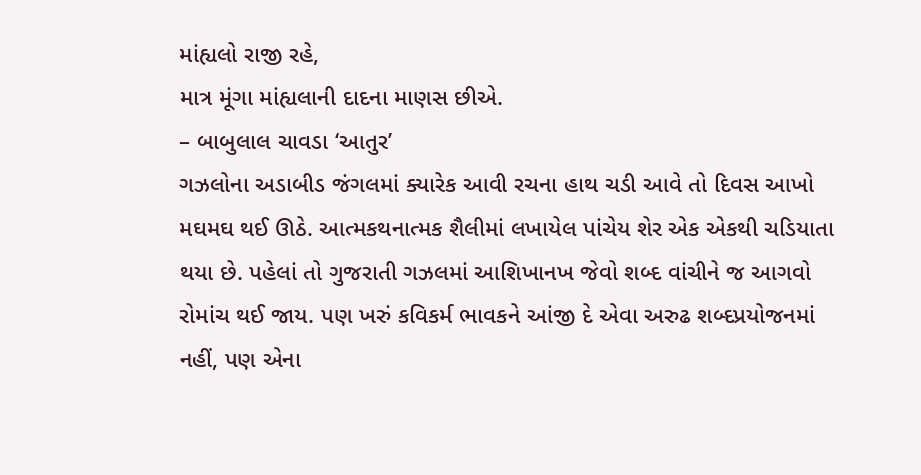માંહ્યલો રાજી રહે,
માત્ર મૂંગા માંહ્યલાની દાદના માણસ છીએ.
– બાબુલાલ ચાવડા ‘આતુર’
ગઝલોના અડાબીડ જંગલમાં ક્યારેક આવી રચના હાથ ચડી આવે તો દિવસ આખો મઘમઘ થઈ ઊઠે. આત્મકથનાત્મક શૈલીમાં લખાયેલ પાંચેય શેર એક એકથી ચડિયાતા થયા છે. પહેલાં તો ગુજરાતી ગઝલમાં આશિખાનખ જેવો શબ્દ વાંચીને જ આગવો રોમાંચ થઈ જાય. પણ ખરું કવિકર્મ ભાવકને આંજી દે એવા અરુઢ શબ્દપ્રયોજનમાં નહીં, પણ એના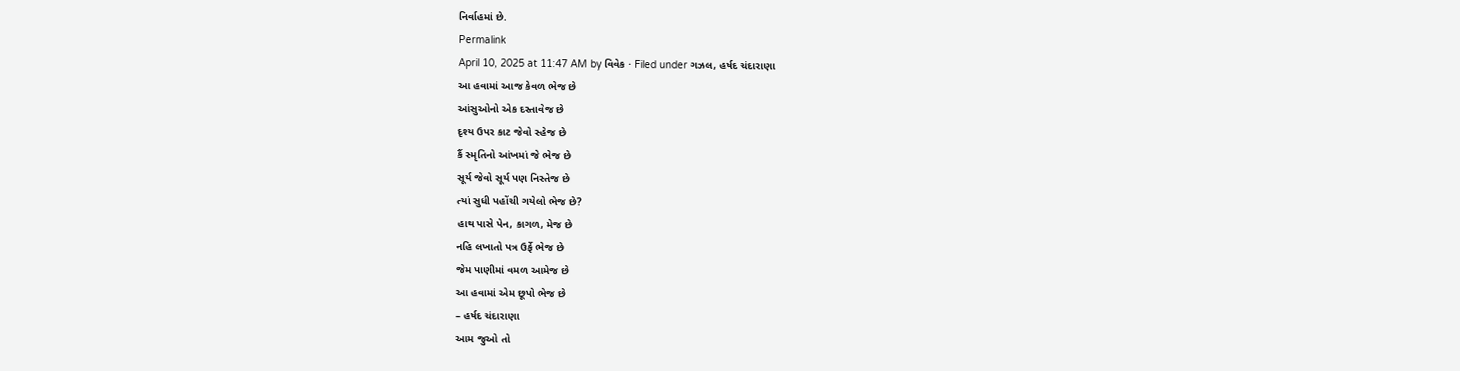નિર્વાહમાં છે.
Permalink
April 10, 2025 at 11:47 AM by વિવેક · Filed under ગઝલ, હર્ષદ ચંદારાણા
આ હવામાં આજ કેવળ ભેજ છે
આંસુઓનો એક દસ્તાવેજ છે
દૃશ્ય ઉપર કાટ જેવો સ્હેજ છે
કૈં સ્મૃતિનો આંખમાં જે ભેજ છે
સૂર્ય જેવો સૂર્ય પણ નિસ્તેજ છે
ત્યાં સુધી પહોંચી ગયેલો ભેજ છે?
હાથ પાસે પેન, કાગળ, મેજ છે
નહિ લખાતો પત્ર ઉર્ફે ભેજ છે
જેમ પાણીમાં વમળ આમેજ છે
આ હવામાં એમ છૂપો ભેજ છે
– હર્ષદ ચંદારાણા
આમ જુઓ તો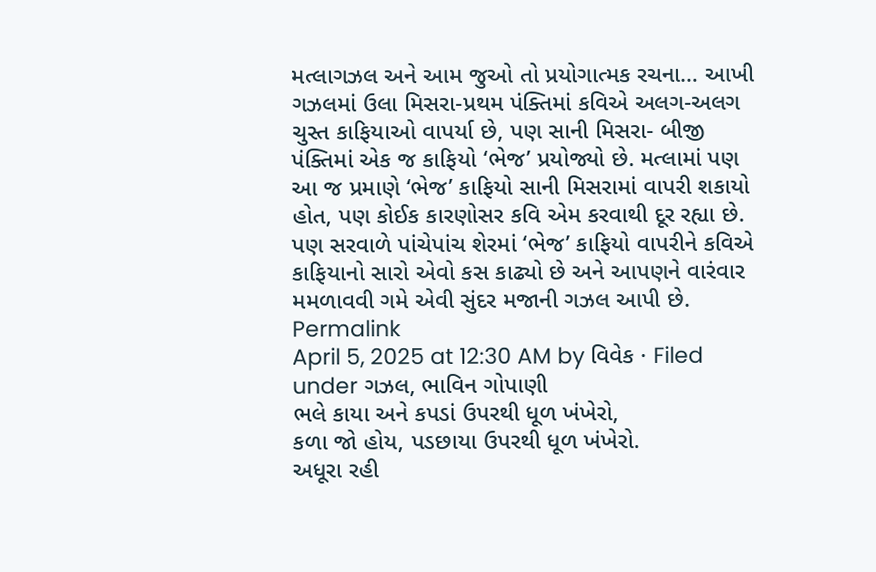મત્લાગઝલ અને આમ જુઓ તો પ્રયોગાત્મક રચના… આખી ગઝલમાં ઉલા મિસરા-પ્રથમ પંક્તિમાં કવિએ અલગ-અલગ ચુસ્ત કાફિયાઓ વાપર્યા છે, પણ સાની મિસરા- બીજી પંક્તિમાં એક જ કાફિયો ‘ભેજ’ પ્રયોજ્યો છે. મત્લામાં પણ આ જ પ્રમાણે ‘ભેજ’ કાફિયો સાની મિસરામાં વાપરી શકાયો હોત, પણ કોઈક કારણોસર કવિ એમ કરવાથી દૂર રહ્યા છે. પણ સરવાળે પાંચેપાંચ શેરમાં ‘ભેજ’ કાફિયો વાપરીને કવિએ કાફિયાનો સારો એવો કસ કાઢ્યો છે અને આપણને વારંવાર મમળાવવી ગમે એવી સુંદર મજાની ગઝલ આપી છે.
Permalink
April 5, 2025 at 12:30 AM by વિવેક · Filed under ગઝલ, ભાવિન ગોપાણી
ભલે કાયા અને કપડાં ઉપરથી ધૂળ ખંખેરો,
કળા જો હોય, પડછાયા ઉપરથી ધૂળ ખંખેરો.
અધૂરા રહી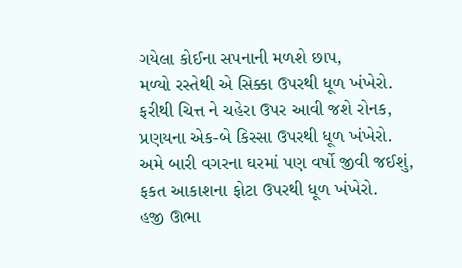ગયેલા કોઈના સપનાની મળશે છાપ,
મળ્યો રસ્તેથી એ સિક્કા ઉપરથી ધૂળ ખંખેરો.
ફરીથી ચિત્ત ને ચહેરા ઉપર આવી જશે રોનક,
પ્રણયના એક-બે કિસ્સા ઉપરથી ધૂળ ખંખેરો.
અમે બારી વગરના ઘરમાં પણ વર્ષો જીવી જઈશું,
ફકત આકાશના ફોટા ઉપરથી ધૂળ ખંખેરો.
હજી ઊભા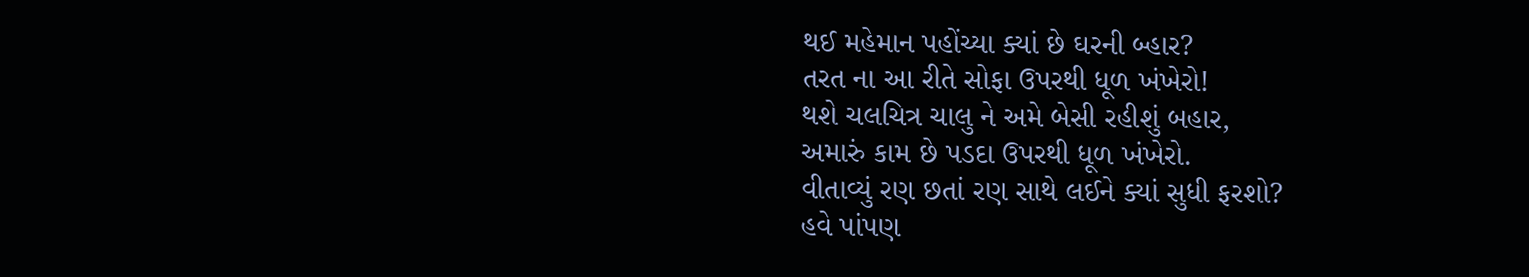થઈ મહેમાન પહોંચ્યા ક્યાં છે ઘરની બ્હાર?
તરત ના આ રીતે સોફા ઉપરથી ધૂળ ખંખેરો!
થશે ચલચિત્ર ચાલુ ને અમે બેસી રહીશું બહાર,
અમારું કામ છે પડદા ઉપરથી ધૂળ ખંખેરો.
વીતાવ્યું રણ છતાં રણ સાથે લઈને ક્યાં સુધી ફરશો?
હવે પાંપણ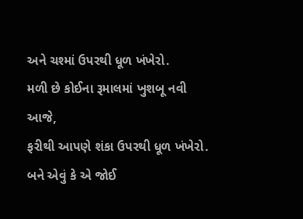અને ચશ્માં ઉપરથી ધૂળ ખંખેરો.
મળી છે કોઈના રૂમાલમાં ખુશબૂ નવી આજે,
ફરીથી આપણે શંકા ઉપરથી ધૂળ ખંખેરો.
બને એવું કે એ જોઈ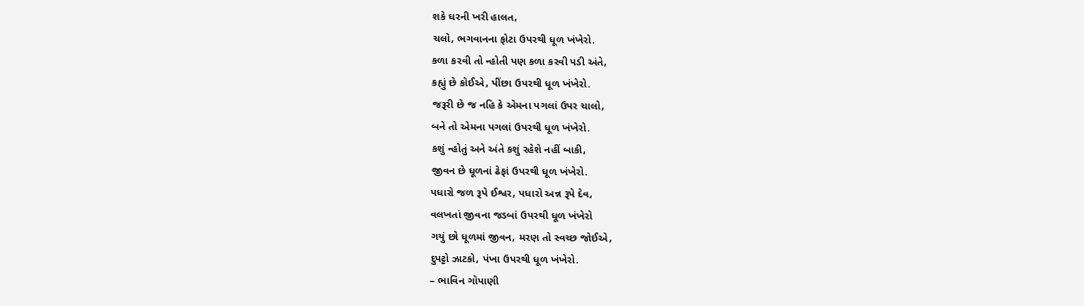શકે ઘરની ખરી હાલત,
ચલો, ભગવાનના ફોટા ઉપરથી ધૂળ ખંખેરો.
કળા કરવી તો ન્હોતી પણ કળા કરવી પડી અંતે,
કહ્યું છે કોઈએ, પીંછા ઉપરથી ધૂળ ખંખેરો.
જરૂરી છે જ નહિ કે એમના પગલાં ઉપર ચાલો,
બને તો એમના પગલાં ઉપરથી ધૂળ ખંખેરો.
કશું ન્હોતું અને અંતે કશું રહેશે નહીં બાકી,
જીવન છે ધૂળનાં ઢેફાં ઉપરથી ધૂળ ખંખેરો.
પધારો જળ રૂપે ઈશ્વર, પધારો અન્ન રૂપે દેવ,
વલખતાં જીવના જડબાં ઉપરથી ધૂળ ખંખેરો
ગયું છો ધૂળમાં જીવન, મરણ તો સ્વચ્છ જોઈએ,
દુપટ્ટો ઝાટકો, પંખા ઉપરથી ધૂળ ખંખેરો.
– ભાવિન ગોપાણી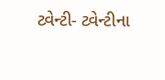ટ્વેન્ટી- ટ્વેન્ટીના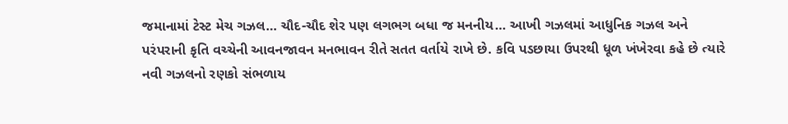જમાનામાં ટેસ્ટ મેચ ગઝલ… ચૌદ-ચૌદ શેર પણ લગભગ બધા જ મનનીય… આખી ગઝલમાં આધુનિક ગઝલ અને પરંપરાની કૃતિ વચ્ચેની આવનજાવન મનભાવન રીતે સતત વર્તાયે રાખે છે. કવિ પડછાયા ઉપરથી ધૂળ ખંખેરવા કહે છે ત્યારે નવી ગઝલનો રણકો સંભળાય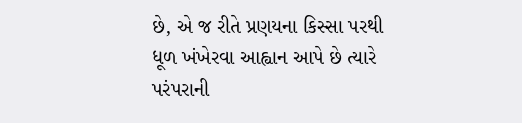છે, એ જ રીતે પ્રણયના કિસ્સા પરથી ધૂળ ખંખેરવા આહ્વાન આપે છે ત્યારે પરંપરાની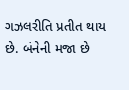ગઝલરીતિ પ્રતીત થાય છે. બંનેની મજા છે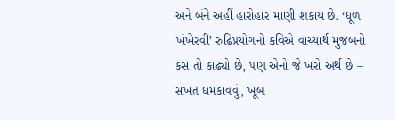અને બંને અહીં હારોહાર માણી શકાય છે. ‘ધૂળ ખંખેરવી’ રુઢિપ્રયોગનો કવિએ વાચ્યાર્થ મુજબનો કસ તો કાઢ્યો છે, પણ એનો જે ખરો અર્થ છે – સખત ધમકાવવું, ખૂબ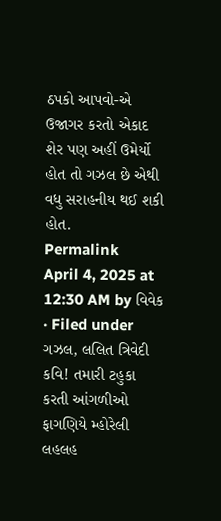ઠપકો આપવો-એ ઉજાગર કરતો એકાદ શેર પણ અહીં ઉમેર્યો હોત તો ગઝલ છે એથી વધુ સરાહનીય થઈ શકી હોત.
Permalink
April 4, 2025 at 12:30 AM by વિવેક · Filed under ગઝલ, લલિત ત્રિવેદી
કવિ! તમારી ટહુકા કરતી આંગળીઓ
ફાગણિયે મ્હોરેલી લહલહ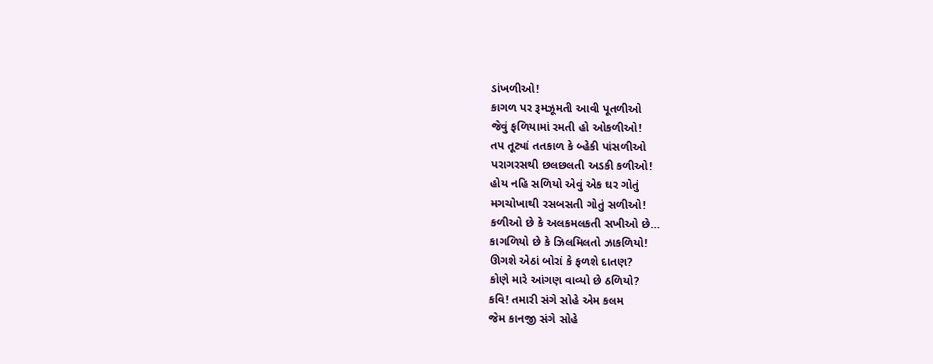ડાંખળીઓ!
કાગળ પર રૂમઝૂમતી આવી પૂતળીઓ
જેવું ફળિયામાં રમતી હો ઓકળીઓ!
તપ તૂટ્યાં તતકાળ કે બ્હેકી પાંસળીઓ
પરાગરસથી છલછલતી અડકી કળીઓ!
હોય નહિ સળિયો એવું એક ઘર ગોતું
મગચોખાથી રસબસતી ગોતું સળીઓ!
કળીઓ છે કે અલકમલકતી સખીઓ છે…
કાગળિયો છે કે ઝિલમિલતો ઝાકળિયો!
ઊગશે એઠાં બોરાં કે ફળશે દાતણ?
કોણે મારે આંગણ વાવ્યો છે ઠળિયો?
કવિ! તમારી સંગે સોહે એમ કલમ
જેમ કાનજી સંગે સોહે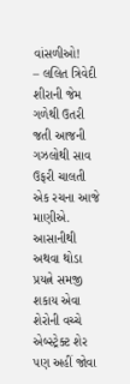વાંસળીઓ!
– લલિત ત્રિવેદી
શીરાની જેમ ગળેથી ઉતરી જતી આજની ગઝલોથી સાવ ઉફરી ચાલતી એક રચના આજે માણીએ. આસાનીથી અથવા થોડા પ્રયત્ને સમજી શકાય એવા શેરોની વચ્ચે એબ્સ્ટ્રેક્ટ શેર પણ અહીં જોવા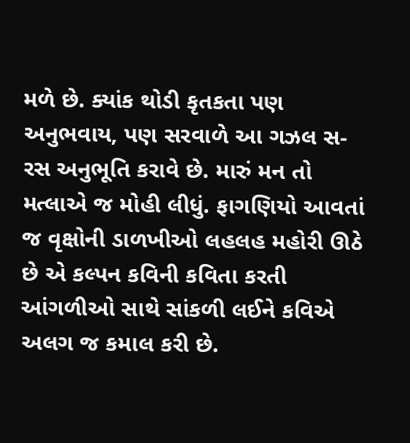મળે છે. ક્યાંક થોડી કૃતકતા પણ અનુભવાય, પણ સરવાળે આ ગઝલ સ-રસ અનુભૂતિ કરાવે છે. મારું મન તો મત્લાએ જ મોહી લીધું. ફાગણિયો આવતાં જ વૃક્ષોની ડાળખીઓ લહલહ મહોરી ઊઠે છે એ કલ્પન કવિની કવિતા કરતી આંગળીઓ સાથે સાંકળી લઈને કવિએ અલગ જ કમાલ કરી છે.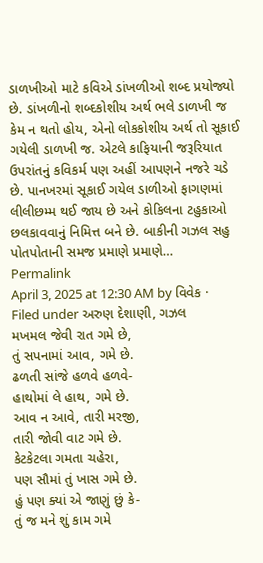ડાળખીઓ માટે કવિએ ડાંખળીઓ શબ્દ પ્રયોજ્યો છે. ડાંખળીનો શબ્દકોશીય અર્થ ભલે ડાળખી જ કેમ ન થતો હોય, એનો લોકકોશીય અર્થ તો સૂકાઈ ગયેલી ડાળખી જ. એટલે કાફિયાની જરૂરિયાત ઉપરાંતનું કવિકર્મ પણ અહીં આપણને નજરે ચડે છે. પાનખરમાં સૂકાઈ ગયેલ ડાળીઓ ફાગણમાં લીલીછમ્મ થઈ જાય છે અને કોકિલના ટહુકાઓ છલકાવવાનું નિમિત્ત બને છે. બાકીની ગઝલ સહુ પોતપોતાની સમજ પ્રમાણે પ્રમાણે…
Permalink
April 3, 2025 at 12:30 AM by વિવેક · Filed under અરુણ દેશાણી, ગઝલ
મખમલ જેવી રાત ગમે છે,
તું સપનામાં આવ, ગમે છે.
ઢળતી સાંજે હળવે હળવે-
હાથોમાં લે હાથ, ગમે છે.
આવ ન આવે, તારી મરજી,
તારી જોવી વાટ ગમે છે.
કેટકેટલા ગમતા ચહેરા,
પણ સૌમાં તું ખાસ ગમે છે.
હું પણ ક્યાં એ જાણું છું કે-
તું જ મને શું કામ ગમે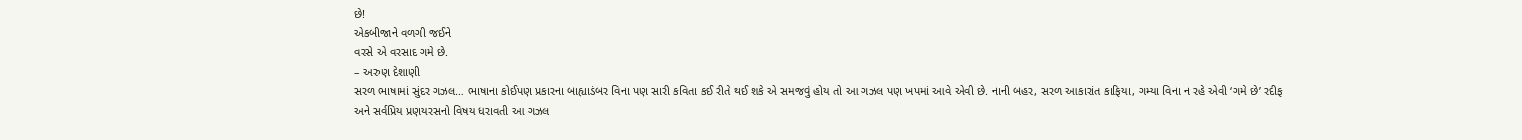છે!
એકબીજાને વળગી જઈને
વરસે એ વરસાદ ગમે છે.
– અરુણ દેશાણી
સરળ ભાષામાં સુંદર ગઝલ… ભાષાના કોઈપણ પ્રકારના બાહ્યાડંબર વિના પણ સારી કવિતા કઈ રીતે થઈ શકે એ સમજવું હોય તો આ ગઝલ પણ ખપમાં આવે એવી છે. નાની બહર, સરળ આકારાંત કાફિયા, ગમ્યા વિના ન રહે એવી ‘ગમે છે’ રદીફ અને સર્વપ્રિય પ્રણયરસનો વિષય ધરાવતી આ ગઝલ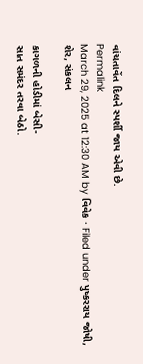વાંચતાવેંત દિલને સ્પર્શી જાય એવી છે.
Permalink
March 29, 2025 at 12:30 AM by વિવેક · Filed under પુષ્કરરાય જોષી, શેર, સંકલન

કાગળની હોડીમાં બેસી-
સાત સમંદર તરવા બેઠો.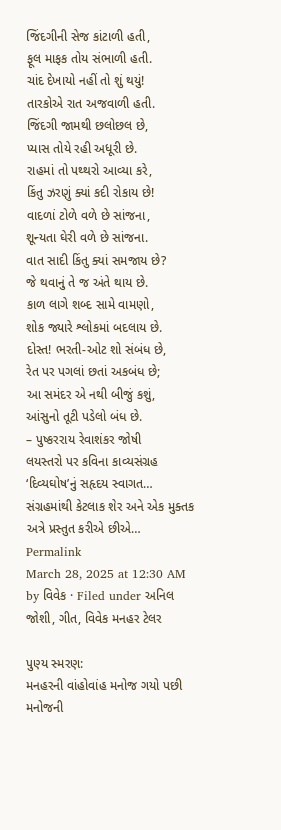જિંદગીની સેજ કાંટાળી હતી,
ફૂલ માફક તોય સંભાળી હતી.
ચાંદ દેખાયો નહીં તો શું થયું!
તારકોએ રાત અજવાળી હતી.
જિંદગી જામથી છલોછલ છે,
પ્યાસ તોયે રહી અધૂરી છે.
રાહમાં તો પથ્થરો આવ્યા કરે,
કિંતુ ઝરણું ક્યાં કદી રોકાય છે!
વાદળાં ટોળે વળે છે સાંજના,
શૂન્યતા ઘેરી વળે છે સાંજના.
વાત સાદી કિંતુ ક્યાં સમજાય છે?
જે થવાનું તે જ અંતે થાય છે.
કાળ લાગે શબ્દ સામે વામણો,
શોક જ્યારે શ્લોકમાં બદલાય છે.
દોસ્ત! ભરતી-ઓટ શો સંબંધ છે,
રેત પર પગલાં છતાં અકબંધ છે;
આ સમંદર એ નથી બીજું કશું,
આંસુનો તૂટી પડેલો બંધ છે.
– પુષ્કરરાય રેવાશંકર જોષી
લયસ્તરો પર કવિના કાવ્યસંગ્રહ ‘દિવ્યઘોષ’નું સહૃદય સ્વાગત… સંગ્રહમાંથી કેટલાક શેર અને એક મુક્તક અત્રે પ્રસ્તુત કરીએ છીએ…
Permalink
March 28, 2025 at 12:30 AM by વિવેક · Filed under અનિલ જોશી, ગીત, વિવેક મનહર ટેલર

પુણ્ય સ્મરણ:
મનહરની વાંહોવાંહ મનોજ ગયો પછી મનોજની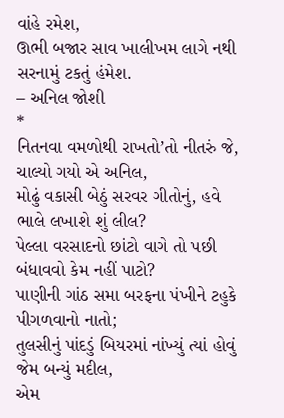વાંહે રમેશ,
ઊભી બજાર સાવ ખાલીખમ લાગે નથી સરનામું ટકતું હંમેશ.
– અનિલ જોશી
*
નિતનવા વમળોથી રાખતો’તો નીતરું જે, ચાલ્યો ગયો એ અનિલ,
મોઢું વકાસી બેઠું સરવર ગીતોનું, હવે ભાલે લખાશે શું લીલ?
પેલ્લા વરસાદનો છાંટો વાગે તો પછી બંધાવવો કેમ નહીં પાટો?
પાણીની ગાંઠ સમા બરફના પંખીને ટહુકે પીગળવાનો નાતો;
તુલસીનું પાંદડું બિયરમાં નાંખ્યું ત્યાં હોવું જેમ બન્યું મદીલ,
એમ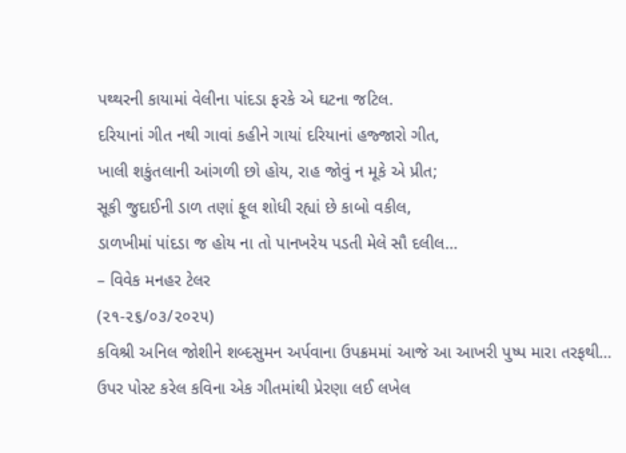પથ્થરની કાયામાં વેલીના પાંદડા ફરકે એ ઘટના જટિલ.
દરિયાનાં ગીત નથી ગાવાં કહીને ગાયાં દરિયાનાં હજ્જારો ગીત,
ખાલી શકુંતલાની આંગળી છો હોય, રાહ જોવું ન મૂકે એ પ્રીત;
સૂકી જુદાઈની ડાળ તણાં ફૂલ શોધી રહ્યાં છે કાબો વકીલ,
ડાળખીમાં પાંદડા જ હોય ના તો પાનખરેય પડતી મેલે સૌ દલીલ…
– વિવેક મનહર ટેલર
(૨૧-૨૬/૦૩/૨૦૨૫)
કવિશ્રી અનિલ જોશીને શબ્દસુમન અર્પવાના ઉપક્રમમાં આજે આ આખરી પુષ્પ મારા તરફથી… ઉપર પોસ્ટ કરેલ કવિના એક ગીતમાંથી પ્રેરણા લઈ લખેલ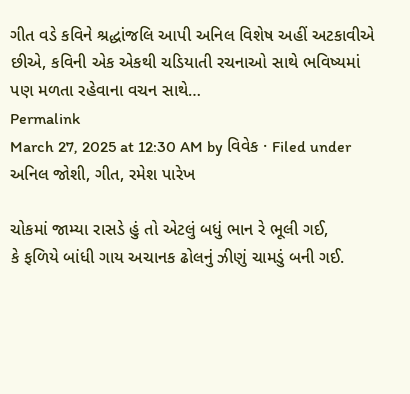ગીત વડે કવિને શ્રદ્ધાંજલિ આપી અનિલ વિશેષ અહીં અટકાવીએ છીએ, કવિની એક એકથી ચડિયાતી રચનાઓ સાથે ભવિષ્યમાં પણ મળતા રહેવાના વચન સાથે…
Permalink
March 27, 2025 at 12:30 AM by વિવેક · Filed under અનિલ જોશી, ગીત, રમેશ પારેખ

ચોકમાં જામ્યા રાસડે હું તો એટલું બધું ભાન રે ભૂલી ગઈ,
કે ફળિયે બાંધી ગાય અચાનક ઢોલનું ઝીણું ચામડું બની ગઈ.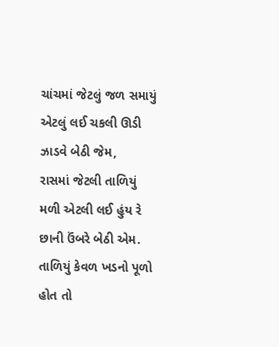ચાંચમાં જેટલું જળ સમાયું એટલું લઈ ચકલી ઊડી ઝાડવે બેઠી જેમ,
રાસમાં જેટલી તાળિયું મળી એટલી લઈ હુંય રે છાની ઉંબરે બેઠી એમ.
તાળિયું કેવળ ખડનો પૂળો હોત તો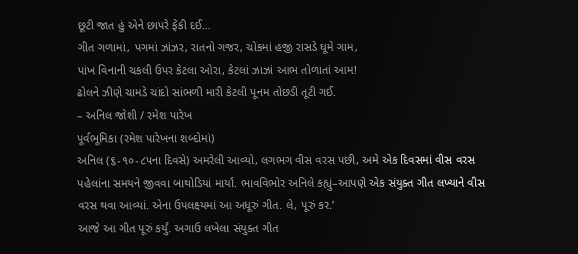છૂટી જાત હું એને છાપરે ફેંકી દઈ…
ગીત ગળામાં, પગમાં ઝાંઝર, રાતનો ગજર, ચોકમાં હજી રાસડે ઘૂમે ગામ,
પાંખ વિનાની ચકલી ઉપર કેટલા ઓરા, કેટલાં ઝાઝાં આભ તોળાતાં આમ!
ઢોલને ઝીણે ચામડે ચાંદો સાંભળી મારી કેટલી પૂનમ તોછડી તૂટી ગઈ.
– અનિલ જોશી / રમેશ પારેખ
પૂર્વભૂમિકા (રમેશ પારેખના શબ્દોમાં)
અનિલ (૬-૧૦-૮૫ના દિવસે) અમરેલી આવ્યો, લગભગ વીસ વરસ પછી, અમે એક દિવસમાં વીસ વરસ પહેલાંના સમયને જીવવા બાથોડિયાં માર્યાં. ભાવવિભોર અનિલે કહ્યું–આપણે એક સંયુક્ત ગીત લખ્યાને વીસ વરસ થવા આવ્યાં. એના ઉપલક્ષ્યમાં આ અધૂરું ગીત. લે, પૂરું કર.’
આજે આ ગીત પૂરું કર્યું. અગાઉ લખેલા સંયુક્ત ગીત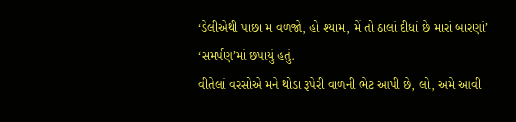‘ડેલીએથી પાછા મ વળજો, હો શ્યામ, મેં તો ઠાલાં દીધાં છે મારાં બારણાં’ ‘સમર્પણ’માં છપાયું હતું.
વીતેલાં વરસોએ મને થોડા રૂપેરી વાળની ભેટ આપી છે, લો, અમે આવી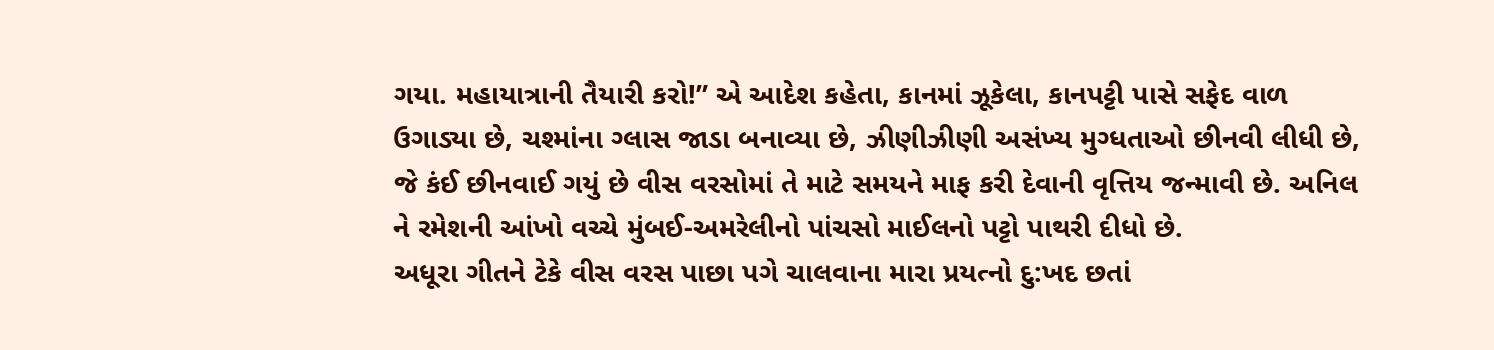ગયા. મહાયાત્રાની તૈયારી કરો!” એ આદેશ કહેતા, કાનમાં ઝૂકેલા, કાનપટ્ટી પાસે સફેદ વાળ ઉગાડ્યા છે, ચશ્માંના ગ્લાસ જાડા બનાવ્યા છે, ઝીણીઝીણી અસંખ્ય મુગ્ધતાઓ છીનવી લીધી છે, જે કંઈ છીનવાઈ ગયું છે વીસ વરસોમાં તે માટે સમયને માફ કરી દેવાની વૃત્તિય જન્માવી છે. અનિલ ને રમેશની આંખો વચ્ચે મુંબઈ-અમરેલીનો પાંચસો માઈલનો પટ્ટો પાથરી દીધો છે.
અધૂરા ગીતને ટેકે વીસ વરસ પાછા પગે ચાલવાના મારા પ્રયત્નો દુ:ખદ છતાં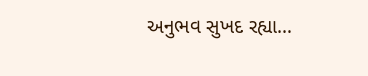અનુભવ સુખદ રહ્યા…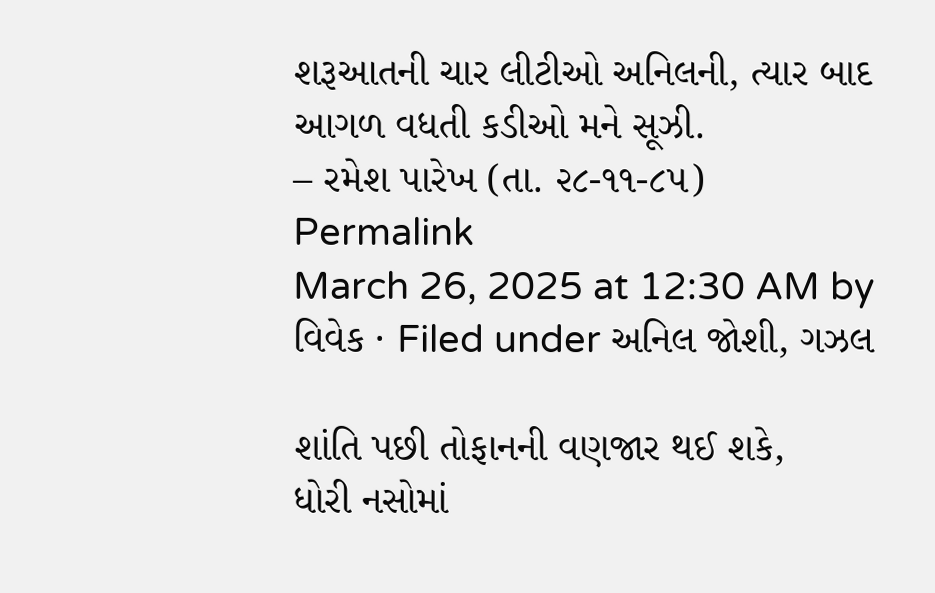શરૂઆતની ચાર લીટીઓ અનિલની, ત્યાર બાદ આગળ વધતી કડીઓ મને સૂઝી.
– રમેશ પારેખ (તા. ૨૮-૧૧-૮૫)
Permalink
March 26, 2025 at 12:30 AM by વિવેક · Filed under અનિલ જોશી, ગઝલ

શાંતિ પછી તોફાનની વણજાર થઈ શકે,
ધોરી નસોમાં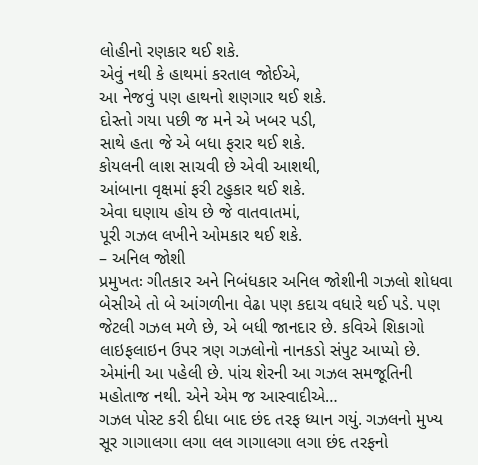લોહીનો રણકાર થઈ શકે.
એવું નથી કે હાથમાં કરતાલ જોઈએ,
આ નેજવું પણ હાથનો શણગાર થઈ શકે.
દોસ્તો ગયા પછી જ મને એ ખબર પડી,
સાથે હતા જે એ બધા ફરાર થઈ શકે.
કોયલની લાશ સાચવી છે એવી આશથી,
આંબાના વૃક્ષમાં ફરી ટહુકાર થઈ શકે.
એવા ઘણાય હોય છે જે વાતવાતમાં,
પૂરી ગઝલ લખીને ઓમકાર થઈ શકે.
– અનિલ જોશી
પ્રમુખતઃ ગીતકાર અને નિબંધકાર અનિલ જોશીની ગઝલો શોધવા બેસીએ તો બે આંગળીના વેઢા પણ કદાચ વધારે થઈ પડે. પણ જેટલી ગઝલ મળે છે, એ બધી જાનદાર છે. કવિએ શિકાગો લાઇફલાઇન ઉપર ત્રણ ગઝલોનો નાનકડો સંપુટ આપ્યો છે. એમાંની આ પહેલી છે. પાંચ શેરની આ ગઝલ સમજૂતિની મહોતાજ નથી. એને એમ જ આસ્વાદીએ…
ગઝલ પોસ્ટ કરી દીધા બાદ છંદ તરફ ધ્યાન ગયું. ગઝલનો મુખ્ય સૂર ગાગાલગા લગા લલ ગાગાલગા લગા છંદ તરફનો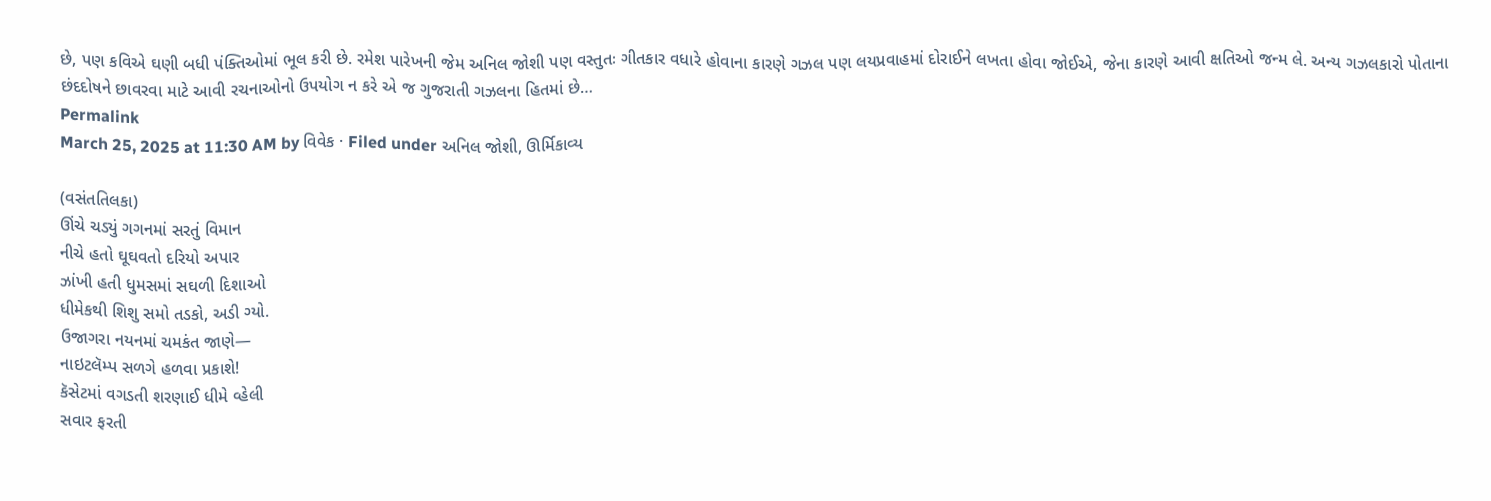છે, પણ કવિએ ઘણી બધી પંક્તિઓમાં ભૂલ કરી છે. રમેશ પારેખની જેમ અનિલ જોશી પણ વસ્તુતઃ ગીતકાર વધારે હોવાના કારણે ગઝલ પણ લયપ્રવાહમાં દોરાઈને લખતા હોવા જોઈએ, જેના કારણે આવી ક્ષતિઓ જન્મ લે. અન્ય ગઝલકારો પોતાના છંદદોષને છાવરવા માટે આવી રચનાઓનો ઉપયોગ ન કરે એ જ ગુજરાતી ગઝલના હિતમાં છે…
Permalink
March 25, 2025 at 11:30 AM by વિવેક · Filed under અનિલ જોશી, ઊર્મિકાવ્ય

(વસંતતિલકા)
ઊંચે ચડ્યું ગગનમાં સરતું વિમાન
નીચે હતો ઘૂઘવતો દરિયો અપાર
ઝાંખી હતી ધુમસમાં સઘળી દિશાઓ
ધીમેકથી શિશુ સમો તડકો, અડી ગ્યો.
ઉજાગરા નયનમાં ચમકંત જાણે—
નાઇટલૅમ્પ સળગે હળવા પ્રકાશે!
કૅસેટમાં વગડતી શરણાઈ ધીમે વ્હેલી
સવાર ફરતી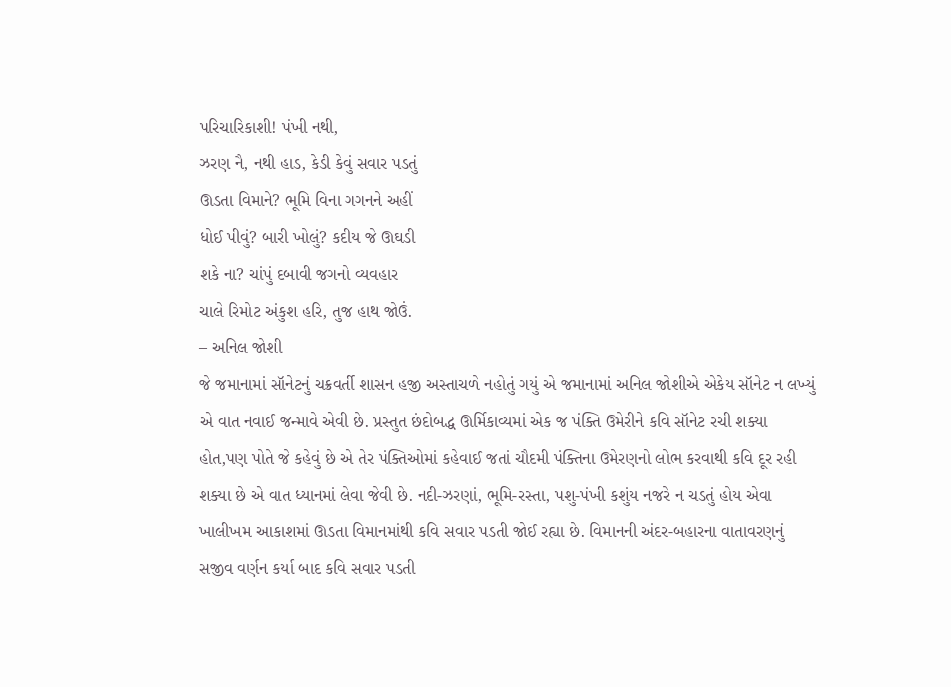પરિચારિકાશી! પંખી નથી,
ઝરણ નૈ, નથી હાડ, કેડી કેવું સવાર પડતું
ઊડતા વિમાને? ભૂમિ વિના ગગનને અહીં
ધોઈ પીવું? બારી ખોલું? કદીય જે ઊઘડી
શકે ના? ચાંપું દબાવી જગનો વ્યવહાર
ચાલે રિમોટ અંકુશ હરિ, તુજ હાથ જોઉં.
– અનિલ જોશી
જે જમાનામાં સૉનેટનું ચક્રવર્તી શાસન હજી અસ્તાચળે નહોતું ગયું એ જમાનામાં અનિલ જોશીએ એકેય સૉનેટ ન લખ્યું એ વાત નવાઈ જન્માવે એવી છે. પ્રસ્તુત છંદોબદ્ધ ઊર્મિકાવ્યમાં એક જ પંક્તિ ઉમેરીને કવિ સૉનેટ રચી શક્યા હોત,પણ પોતે જે કહેવું છે એ તેર પંક્તિઓમાં કહેવાઈ જતાં ચૌદમી પંક્તિના ઉમેરણનો લોભ કરવાથી કવિ દૂર રહી શક્યા છે એ વાત ધ્યાનમાં લેવા જેવી છે. નદી-ઝરણાં, ભૂમિ-રસ્તા, પશુ-પંખી કશુંય નજરે ન ચડતું હોય એવા ખાલીખમ આકાશમાં ઊડતા વિમાનમાંથી કવિ સવાર પડતી જોઈ રહ્યા છે. વિમાનની અંદર-બહારના વાતાવરણનું સજીવ વર્ણન કર્યા બાદ કવિ સવાર પડતી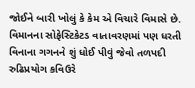જોઈને બારી ખોલું કે કેમ એ વિચારે વિમાસે છે. વિમાનના સોફેસ્ટિકેટડ વાતાવરણમાં પણ ધરતી વિનાના ગગનને શું ધોઈ પીવું જેવો તળપદી રુઢિપ્રયોગ કવિઉરે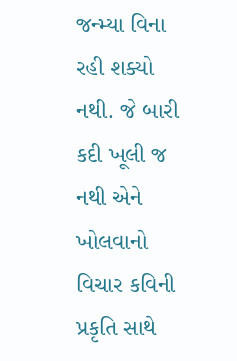જન્મ્યા વિના રહી શક્યો નથી. જે બારી કદી ખૂલી જ નથી એને ખોલવાનો વિચાર કવિની પ્રકૃતિ સાથે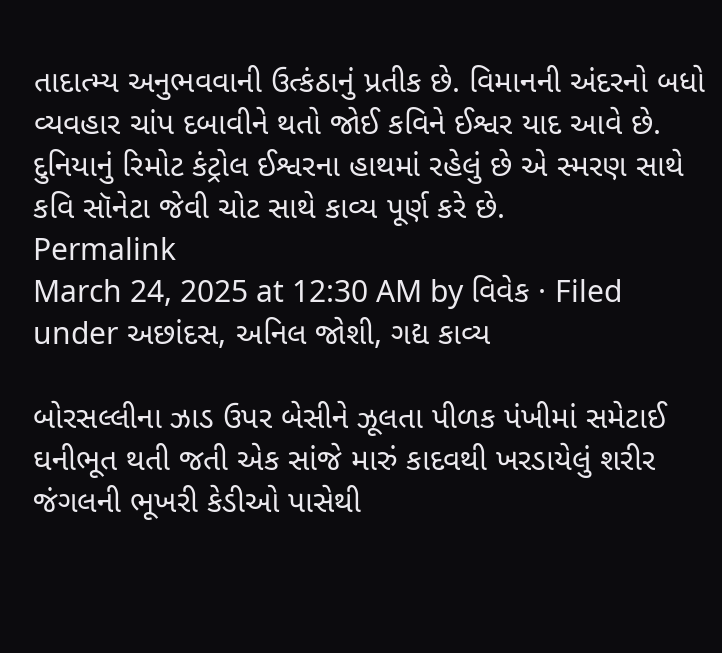તાદાત્મ્ય અનુભવવાની ઉત્કંઠાનું પ્રતીક છે. વિમાનની અંદરનો બધો વ્યવહાર ચાંપ દબાવીને થતો જોઈ કવિને ઈશ્વર યાદ આવે છે. દુનિયાનું રિમોટ કંટ્રોલ ઈશ્વરના હાથમાં રહેલું છે એ સ્મરણ સાથે કવિ સૉનેટા જેવી ચોટ સાથે કાવ્ય પૂર્ણ કરે છે.
Permalink
March 24, 2025 at 12:30 AM by વિવેક · Filed under અછાંદસ, અનિલ જોશી, ગદ્ય કાવ્ય

બોરસલ્લીના ઝાડ ઉપર બેસીને ઝૂલતા પીળક પંખીમાં સમેટાઈ ઘનીભૂત થતી જતી એક સાંજે મારું કાદવથી ખરડાયેલું શરીર જંગલની ભૂખરી કેડીઓ પાસેથી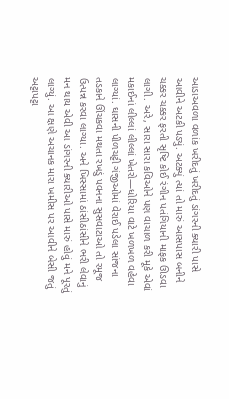આડાઅવળા વળાંક ખરીદતું ખરીદતું ડાંગરની ક્યારી પાસે આવીને અટકી પડ્યું. અટક્યું ત્યાં તો મારું આસપાસ બનીને ચક્કર ચક્કર ફરતી સૃષ્ટિ કોઈ રંગીન પતંગિયાની માફક ઊડવા લાગી. અરે, સારા સારા કવિઓને પણ વાચાળ કરી મૂકે એવાં મકાઈનાં લીલ્લાં લીલ્લાં ખેતરો—ધોરિયા વાટે ખળખળ વહેવા લાગ્યાં. ઘાસની પીળચટ્ટી ગંજીઓમાં વેરાઈ પડેલા સાંજના તડકાને ઊંચકવા મથતા રખડું પવનના સુસવાટાઓ તો રમૂજ ઉત્પન્ન કરવા લાગ્યા. અને ખિસ્સામાં ઠાંસીઠાંસીને ભરી લેવાનું મન થાય એવી આ ડાંગરની ક્યારીઓ પાસે મારું હોવું મને પૂરતું લાગ્યું. આ ક્ષણે અચાનક મારા ખમીસ પર આવીને બેસી જતું અટ્ટાપટ્ટા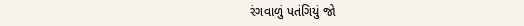રંગવાળું પતંગિયું જો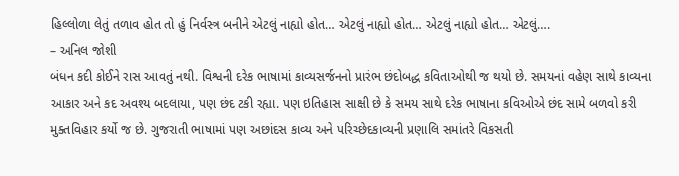હિલ્લોળા લેતું તળાવ હોત તો હું નિર્વસ્ત્ર બનીને એટલું નાહ્યો હોત… એટલું નાહ્યો હોત… એટલું નાહ્યો હોત… એટલું….
– અનિલ જોશી
બંધન કદી કોઈને રાસ આવતું નથી. વિશ્વની દરેક ભાષામાં કાવ્યસર્જનનો પ્રારંભ છંદોબદ્ધ કવિતાઓથી જ થયો છે. સમયનાં વહેણ સાથે કાવ્યના આકાર અને કદ અવશ્ય બદલાયા, પણ છંદ ટકી રહ્યા. પણ ઇતિહાસ સાક્ષી છે કે સમય સાથે દરેક ભાષાના કવિઓએ છંદ સામે બળવો કરી મુક્તવિહાર કર્યો જ છે. ગુજરાતી ભાષામાં પણ અછાંદસ કાવ્ય અને પરિચ્છેદકાવ્યની પ્રણાલિ સમાંતરે વિકસતી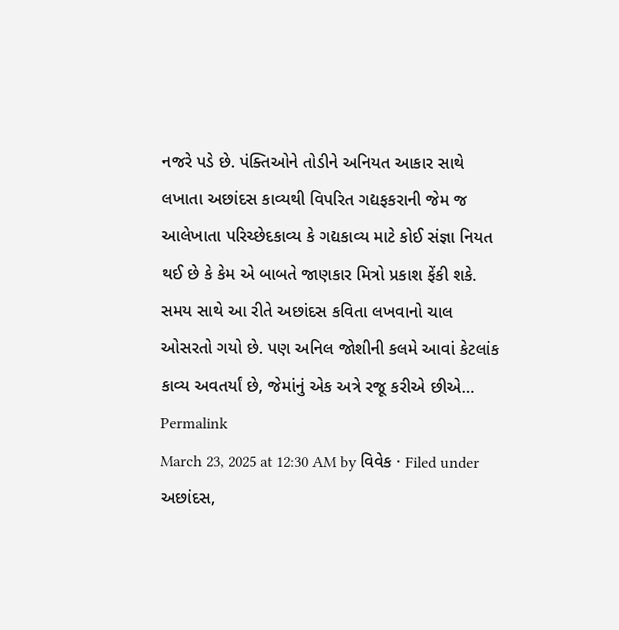નજરે પડે છે. પંક્તિઓને તોડીને અનિયત આકાર સાથે લખાતા અછાંદસ કાવ્યથી વિપરિત ગદ્યફકરાની જેમ જ આલેખાતા પરિચ્છેદકાવ્ય કે ગદ્યકાવ્ય માટે કોઈ સંજ્ઞા નિયત થઈ છે કે કેમ એ બાબતે જાણકાર મિત્રો પ્રકાશ ફેંકી શકે. સમય સાથે આ રીતે અછાંદસ કવિતા લખવાનો ચાલ ઓસરતો ગયો છે. પણ અનિલ જોશીની કલમે આવાં કેટલાંક કાવ્ય અવતર્યાં છે, જેમાંનું એક અત્રે રજૂ કરીએ છીએ…
Permalink
March 23, 2025 at 12:30 AM by વિવેક · Filed under અછાંદસ,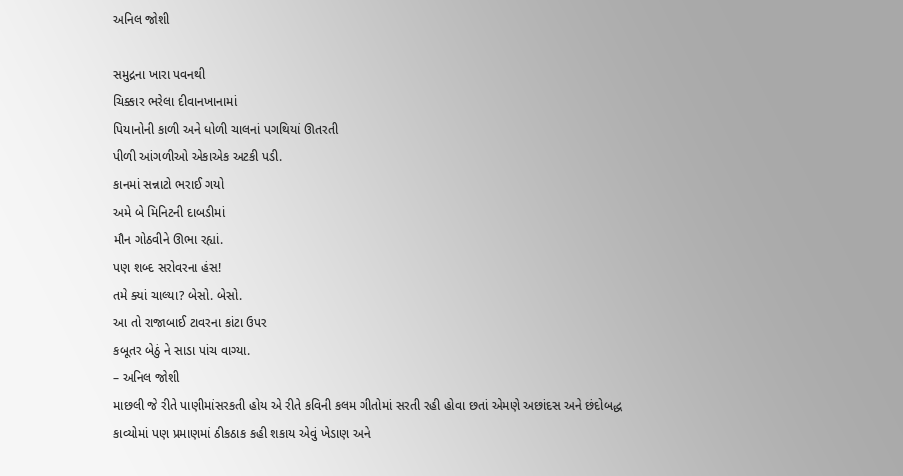અનિલ જોશી

સમુદ્રના ખારા પવનથી
ચિક્કાર ભરેલા દીવાનખાનામાં
પિયાનોની કાળી અને ધોળી ચાલનાં પગથિયાં ઊતરતી
પીળી આંગળીઓ એકાએક અટકી પડી.
કાનમાં સન્નાટો ભરાઈ ગયો
અમે બે મિનિટની દાબડીમાં
મૌન ગોઠવીને ઊભા રહ્યાં.
પણ શબ્દ સરોવરના હંસ!
તમે ક્યાં ચાલ્યા? બેસો. બેસો.
આ તો રાજાબાઈ ટાવરના કાંટા ઉપર
કબૂતર બેઠું ને સાડા પાંચ વાગ્યા.
– અનિલ જોશી
માછલી જે રીતે પાણીમાંસરકતી હોય એ રીતે કવિની કલમ ગીતોમાં સરતી રહી હોવા છતાં એમણે અછાંદસ અને છંદોબદ્ધ કાવ્યોમાં પણ પ્રમાણમાં ઠીકઠાક કહી શકાય એવું ખેડાણ અને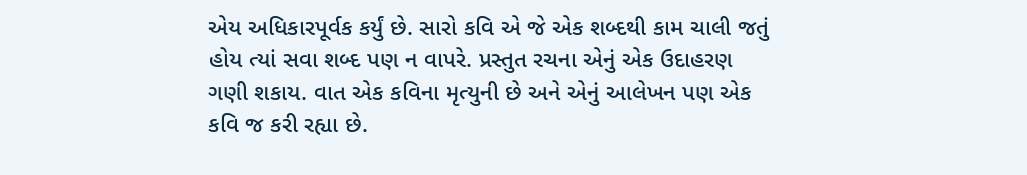એય અધિકારપૂર્વક કર્યું છે. સારો કવિ એ જે એક શબ્દથી કામ ચાલી જતું હોય ત્યાં સવા શબ્દ પણ ન વાપરે. પ્રસ્તુત રચના એનું એક ઉદાહરણ ગણી શકાય. વાત એક કવિના મૃત્યુની છે અને એનું આલેખન પણ એક કવિ જ કરી રહ્યા છે.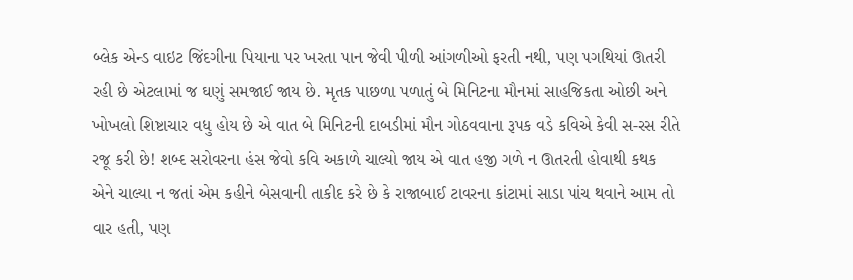બ્લેક એન્ડ વાઇટ જિંદગીના પિયાના પર ખરતા પાન જેવી પીળી આંગળીઓ ફરતી નથી, પણ પગથિયાં ઊતરી રહી છે એટલામાં જ ઘણું સમજાઈ જાય છે. મૃતક પાછળા પળાતું બે મિનિટના મૌનમાં સાહજિકતા ઓછી અને ખોખલો શિષ્ટાચાર વધુ હોય છે એ વાત બે મિનિટની દાબડીમાં મૌન ગોઠવવાના રૂપક વડે કવિએ કેવી સ-રસ રીતે રજૂ કરી છે! શબ્દ સરોવરના હંસ જેવો કવિ અકાળે ચાલ્યો જાય એ વાત હજી ગળે ન ઊતરતી હોવાથી કથક એને ચાલ્યા ન જતાં એમ કહીને બેસવાની તાકીદ કરે છે કે રાજાબાઈ ટાવરના કાંટામાં સાડા પાંચ થવાને આમ તો વાર હતી, પણ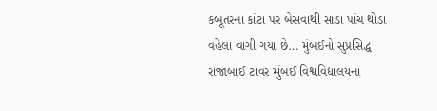કબૂતરના કાંટા પર બેસવાથી સાડા પાંચ થોડા વહેલા વાગી ગયા છે… મુંબઈનો સુપ્રસિદ્ધ રાજાબાઈ ટાવર મુંબઈ વિશ્વવિદ્યાલયના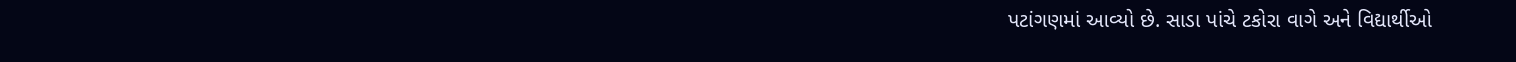પટાંગણમાં આવ્યો છે. સાડા પાંચે ટકોરા વાગે અને વિદ્યાર્થીઓ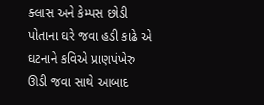ક્લાસ અને કેમ્પસ છોડી પોતાના ઘરે જવા હડી કાઢે એ ઘટનાને કવિએ પ્રાણપંખેરુ ઊડી જવા સાથે આબાદ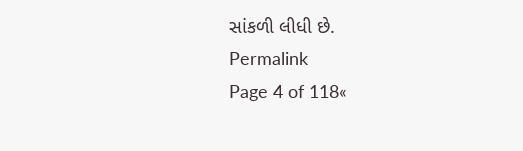સાંકળી લીધી છે.
Permalink
Page 4 of 118«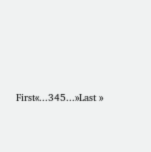First«...345...»Last »